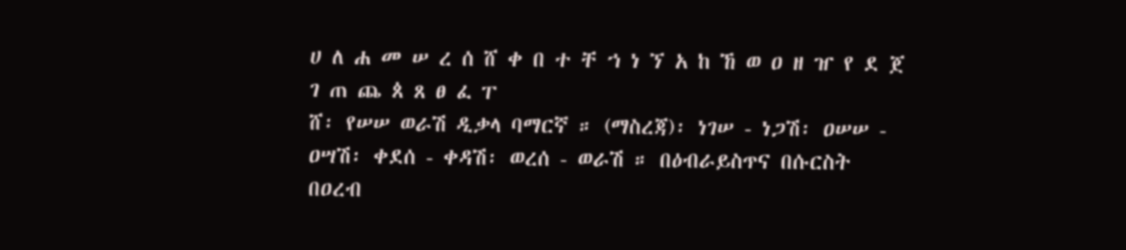ሀ ለ ሐ መ ሠ ረ ሰ ሸ ቀ በ ተ ቸ ኀ ነ ኘ አ ከ ኸ ወ ዐ ዘ ዠ የ ደ ጀ ገ ጠ ጨ ጰ ጸ ፀ ፈ ፐ
ሸ፡ የሠሠ ወራሽ ዲቃላ ባማርኛ ። (ማስረጃ)፡ ነገሠ - ነጋሽ፡ ዐሠሠ - ዐሣሽ፡ ቀደሰ - ቀዳሽ፡ ወረሰ - ወራሽ ። በዕብራይስጥና በሱርስት በዐረብ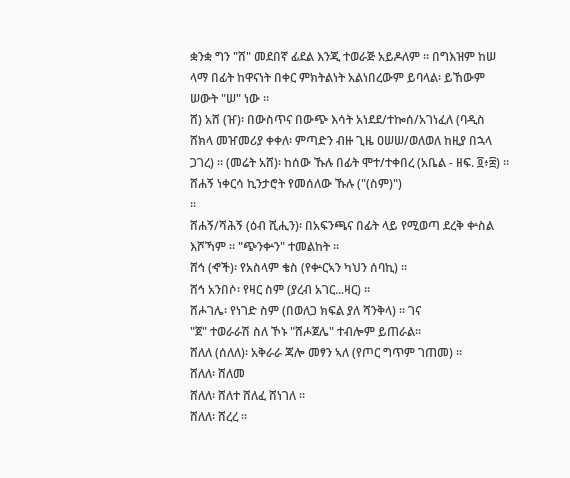ቋንቋ ግን "ሸ" መደበኛ ፊደል እንጂ ተወራጅ አይዶለም ። በግእዝም ከሠ ላማ በፊት ከዋናነት በቀር ምክትልነት አልነበረውም ይባላል፡ ይኸውም ሠውት "ሠ" ነው ።
ሸ) አሸ (ዠ)፡ በውስጥና በውጭ እሳት አነደደ/ተኰሰ/አገነፈለ (ባዲስ ሸክላ መዠመሪያ ቀቀለ፡ ምጣድን ብዙ ጊዜ ዐሠሠ/ወለወለ ከዚያ በኋላ ጋገረ) ። (መሬት አሸ)፡ ከሰው ኹሉ በፊት ሞተ/ተቀበረ (አቤል - ዘፍ. ፬፥፰) ።
ሸሐኝ ነቀርሳ ኪንታሮት የመሰለው ኹሉ ("(ስም)")
።
ሸሐኝ/ሻሕኝ (ዕብ ሺሒን)፡ በአፍንጫና በፊት ላይ የሚወጣ ደረቅ ቍስል እሾኻም ። "ጭንቍን" ተመልከት ።
ሸኅ (ኆች)፡ የአስላም ቄስ (የቍርኣን ካህን ሰባኪ) ።
ሸኅ አንበሶ፡ የዛር ስም (ያረብ አገር...ዛር) ።
ሸሖገሌ፡ የነገድ ስም (በወለጋ ክፍል ያለ ሻንቅላ) ። ገና
"ጀ" ተወራራሽ ስለ ኾኑ "ሸሖጀሌ" ተብሎም ይጠራል።
ሸለለ (ሰለለ)፡ አቅራራ ጃሎ መፃን ኣለ (የጦር ግጥም ገጠመ) ።
ሸለለ፡ ሸለመ
ሸለለ፡ ሸለተ ሸለፈ ሸነገለ ።
ሸለለ፡ ሸረረ ።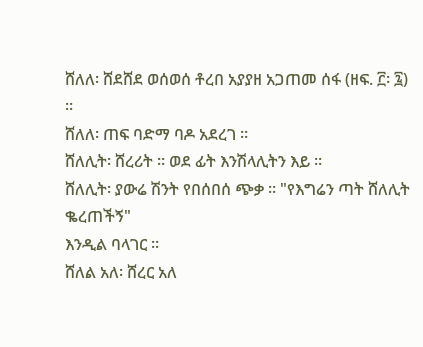ሸለለ፡ ሸደሸደ ወሰወሰ ቶረበ አያያዘ አጋጠመ ሰፋ (ዘፍ. ፫፡ ፯) ።
ሸለለ፡ ጠፍ ባድማ ባዶ አደረገ ።
ሸለሊት፡ ሸረሪት ። ወደ ፊት እንሽላሊትን እይ ።
ሸለሊት፡ ያውሬ ሽንት የበሰበሰ ጭቃ ። "የእግሬን ጣት ሸለሊት ቈረጠችኝ"
እንዲል ባላገር ።
ሸለል አለ፡ ሸረር አለ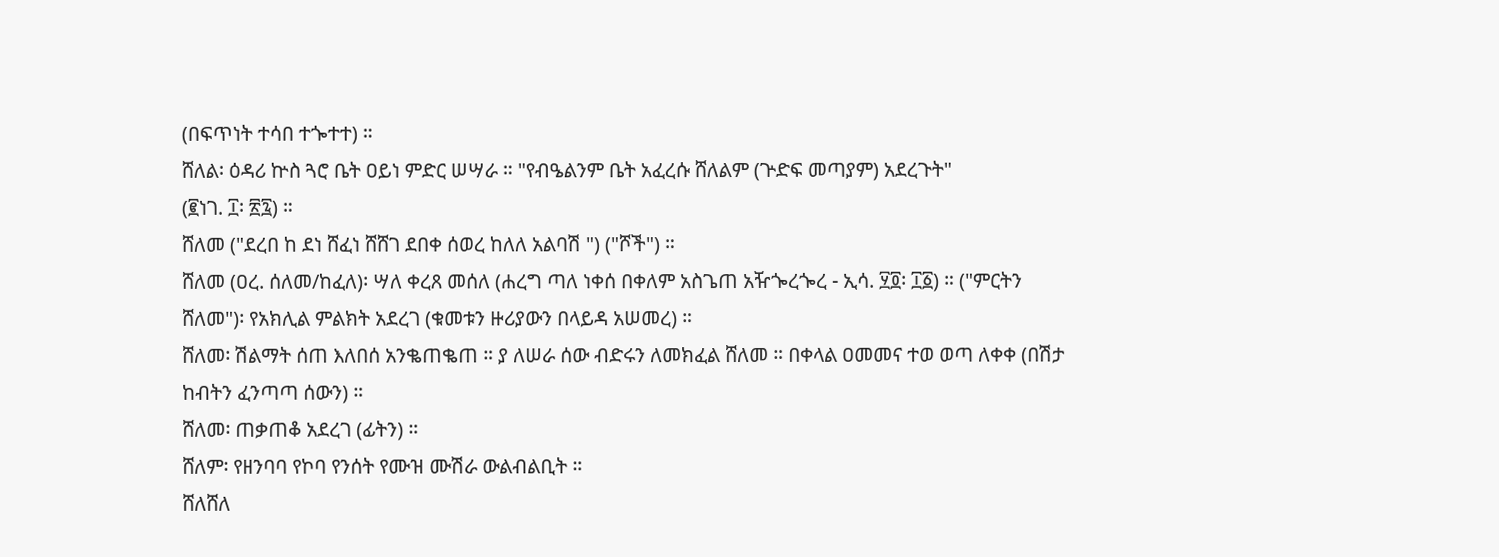(በፍጥነት ተሳበ ተጐተተ) ።
ሸለል፡ ዕዳሪ ኵስ ጓሮ ቤት ዐይነ ምድር ሠሣራ ። "የብዔልንም ቤት አፈረሱ ሸለልም (ጕድፍ መጣያም) አደረጉት"
(፪ነገ. ፲፡ ፳፯) ።
ሸለመ ("ደረበ ከ ደነ ሸፈነ ሸሸገ ደበቀ ሰወረ ከለለ አልባሽ ") ("ሾች") ።
ሸለመ (ዐረ. ሰለመ/ከፈለ)፡ ሣለ ቀረጸ መሰለ (ሐረግ ጣለ ነቀሰ በቀለም አስጌጠ አዥጐረጐረ - ኢሳ. ፶፬፡ ፲፩) ። ("ምርትን ሸለመ")፡ የአክሊል ምልክት አደረገ (ቁመቱን ዙሪያውን በላይዳ አሠመረ) ።
ሸለመ፡ ሽልማት ሰጠ እለበሰ አንቈጠቈጠ ። ያ ለሠራ ሰው ብድሩን ለመክፈል ሸለመ ። በቀላል ዐመመና ተወ ወጣ ለቀቀ (በሽታ ከብትን ፈንጣጣ ሰውን) ።
ሸለመ፡ ጠቃጠቆ አደረገ (ፊትን) ።
ሸለም፡ የዘንባባ የኮባ የንሰት የሙዝ ሙሽራ ውልብልቢት ።
ሸለሸለ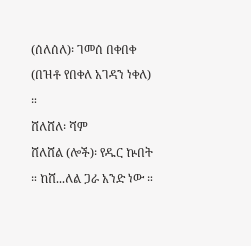(ሰለሰለ)፡ ገመሰ በቀበቀ (በዝቶ የበቀለ አገዳን ነቀለ) ።
ሸለሸለ፡ ሻም
ሸለሸል (ሎች)፡ የዱር ኵበት ። ከሸ...ለል ጋራ አንድ ነው ።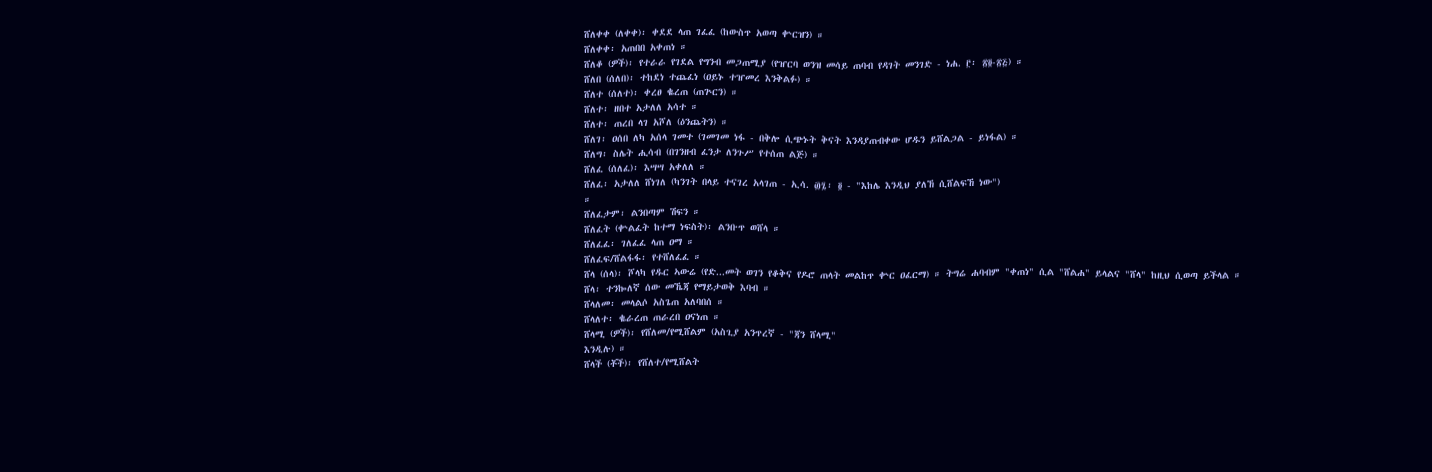ሸለቀቀ (ለቀቀ)፡ ቀደደ ላጠ ገፈፈ (ከውስጥ አወጣ ቍርዝን) ።
ሸለቀቀ፡ አጠበበ አቀጠነ ።
ሸለቆ (ዎች)፡ የተራራ የገደል የግንብ መጋጠሚያ (የዠርባ ወንዝ መሳይ ጠባብ የዳገት መንገድ - ነሐ. ፫፡ ፳፬-፳፭) ።
ሸለበ (ሰለበ)፡ ተከደነ ተጨፈነ (ዐይኑ ተዠመረ እንቅልፉ) ።
ሸለተ (ሰለተ)፡ ቀረፀ ቈረጠ (ጠጕርን) ።
ሸለተ፡ ዘበተ አታለለ አሳተ ።
ሸለተ፡ ጠረበ ላገ አሾለ (ዕንጨትን) ።
ሸለገ፡ ዐሰበ ለካ አሰላ ገመተ (ገመገመ ነፋ - በቅሎ ሲጭኑት ቅናት እንዳያጠብቀው ሆዱን ይሸልጋል - ይነፋል) ።
ሸለግ፡ ስሌት ሒሳብ (በገንዘብ ፈንታ ለንጉሥ የተሰጠ ልጅ) ።
ሸለፈ (ሰለፈ)፡ እሣሣ አቀለለ ።
ሸለፈ፡ አታለለ ሸነገለ (ካንገት በላይ ተናገረ አላገጠ - ኢሳ. ፴፯፡ ፬ - "እከሌ እንዲህ ያለኸ ሲሸልፍኸ ነው")
።
ሸለፈታም፡ ልንበጣም ሽፍን ።
ሸለፈት (ቍልፈት ከተማ ነፍስት)፡ ልንቡጥ ወሸላ ።
ሸለፈፈ፡ ገለፈፈ ላጠ ዐማ ።
ሸለፈፍ/ሸልፋፋ፡ የተሸለፈፈ ።
ሸላ (ሰላ)፡ ሾላካ የዱር ኣውሬ (የድ...መት ወገን የቆቅና የዶሮ ጠላት መልከጥ ቍር ዐፈርማ) ። ትግሬ ሐባብም "ቀጠነ" ሲል "ሸልሐ" ይላልና "ሸላ" ከዚህ ሲወጣ ይችላል ።
ሸላ፡ ተንኰለኛ ሰው መኼጃ የማይታወቅ እባብ ።
ሸላለመ፡ መላልሶ አስጌጠ አለባበሰ ።
ሸላለተ፡ ቈራረጠ ጠራረበ ዐናነጠ ።
ሸላሚ (ዎች)፡ የሸለመ/የሚሸልም (አስጊያ አንጥረኛ - "ጃን ሸላሚ"
እንዲሉ) ።
ሸላች (ቾች)፡ የሸለተ/የሚሸልት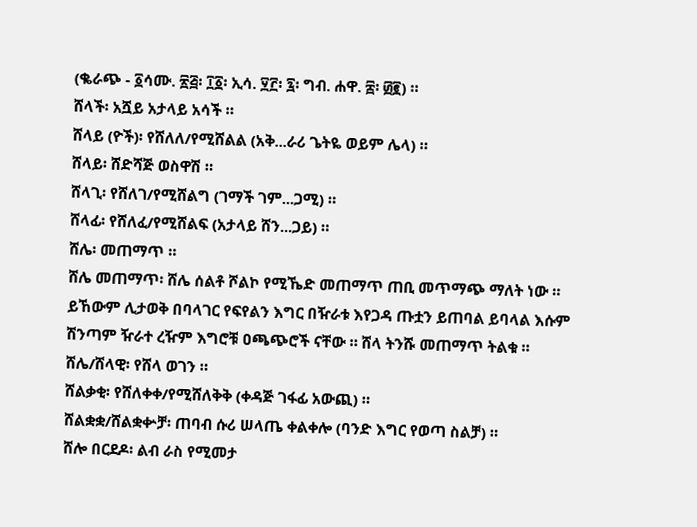(ቈራጭ - ፩ሳሙ. ፳፭፡ ፲፩፡ ኢሳ. ፶፫፡ ፯፡ ግብ. ሐዋ. ፰፡ ፴፪) ።
ሸላች፡ አሿይ አታላይ አሳች ።
ሸላይ (ዮች)፡ የሸለለ/የሚሸልል (አቅ...ራሪ ጌትዬ ወይም ሌላ) ።
ሸላይ፡ ሸድሻጅ ወስዋሽ ።
ሸላጊ፡ የሸለገ/የሚሸልግ (ገማች ገም...ጋሚ) ።
ሸላፊ፡ የሸለፈ/የሚሸልፍ (አታላይ ሸን...ጋይ) ።
ሸሌ፡ መጠማጥ ።
ሸሌ መጠማጥ፡ ሸሌ ሰልቶ ሾልኮ የሚኼድ መጠማጥ ጠቢ መጥማጭ ማለት ነው ። ይኸውም ሊታወቅ በባላገር የፍየልን እግር በዥራቱ እየጋዳ ጡቷን ይጠባል ይባላል እሱም ሽንጣም ዥራተ ረዥም እግሮቹ ዐጫጭሮች ናቸው ። ሸላ ትንሹ መጠማጥ ትልቁ ።
ሸሌ/ሸላዊ፡ የሸላ ወገን ።
ሸልቃቂ፡ የሸለቀቀ/የሚሸለቅቅ (ቀዳጅ ገፋፊ አውጪ) ።
ሸልቋቋ/ሸልቋቍቻ፡ ጠባብ ሱሪ ሠላጤ ቀልቀሎ (ባንድ እግር የወጣ ስልቻ) ።
ሸሎ በርደዶ፡ ልብ ራስ የሚመታ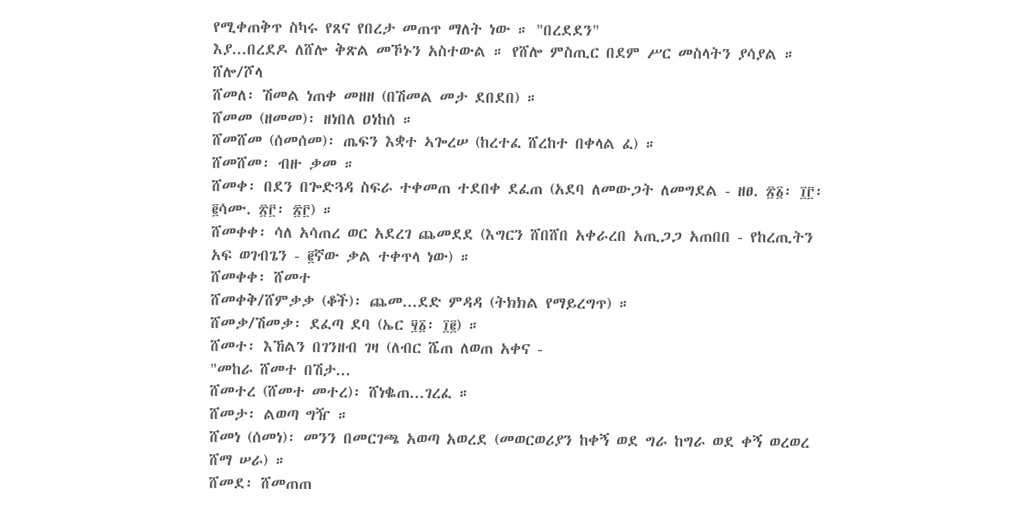የሚቀጠቅጥ ስካሩ የጸና የበረታ መጠጥ ማለት ነው ። "በረደደን"
እያ...በረደዶ ለሸሎ ቅጽል መኾኑን አስተውል ። የሸሎ ምስጢር በደም ሥር መስላትን ያሳያል ።
ሸሎ/ሾላ
ሸመለ፡ ሽመል ነጠቀ መዘዘ (በሽመል መታ ደበደበ) ።
ሸመመ (ዘመመ)፡ ዘነበለ ዐነከሰ ።
ሸመሸመ (ሰመሰመ)፡ ጤፍን እቋተ ኣጐረሠ (ከረተፈ ሸረከተ በቀላል ፈ) ።
ሸመሸመ፡ ብዙ ቃመ ።
ሸመቀ፡ በደን በጐድጓዳ ስፍራ ተቀመጠ ተደበቀ ደፈጠ (አደባ ለመውጋት ለመግደል - ዘፀ. ፳፩፡ ፲፫፡ ፪ሳሙ. ፳፫፡ ፳፫) ።
ሸመቀቀ፡ ሳለ አሳጠረ ወር አደረገ ጨመደደ (እግርን ሸበሸበ አቀራረበ አጢጋጋ አጠበበ - የከረጢትን አፍ ወገብጌን - ፪ኛው ቃል ተቀጥላ ነው) ።
ሸመቀቀ፡ ሸመተ
ሸመቀቅ/ሸምቃቃ (ቆች)፡ ጨመ...ደድ ምዳዳ (ትክክል የማይረግጥ) ።
ሸመቃ/ሽመቃ፡ ደፈጣ ደባ (ኤር ፶፩፡ ፲፪) ።
ሸመተ፡ እኸልን በገንዘብ ገዛ (ለብር ሼጠ ለወጠ አቀና -
"መከራ ሸመተ በሽታ...
ሸመተረ (ሸመተ መተረ)፡ ሸነቈጠ...ገረፈ ።
ሸመታ፡ ልወጣ ግዥ ።
ሸመነ (ሰመነ)፡ መንን በመርገጫ አወጣ አወረደ (መወርወሪያን ከቀኝ ወደ ግራ ከግራ ወደ ቀኝ ወረወረ ሸማ ሠራ) ።
ሸመደ፡ ሸመጠጠ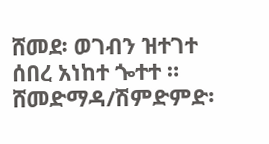ሸመደ፡ ወገብን ዝተገተ ሰበረ አነከተ ጐተተ ።
ሸመድማዳ/ሽምድምድ፡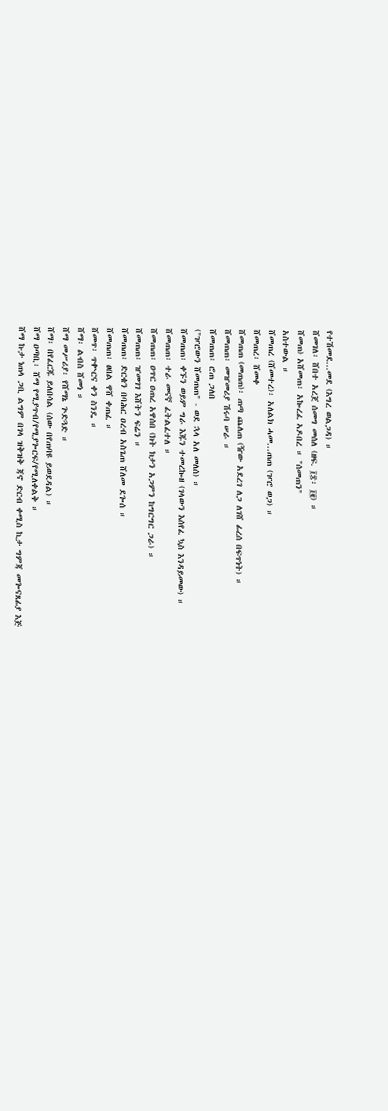የተሽመደ...መደ (እግረ ወልጋዳ) ።
ሸመገለ፡ ሸበተ አረጀ ሰመግ መሰለ (ዘፍ. ፲፰፡ ፲፪) ።
ሸመጠ) አሸመጠ፡ አኰረፈ ኣዶበረ ። "ሰመጠን"
አስተውል ።
ሸመጠረ (ሸመተረ)፡ አለልክ ሓመ...ጠጠ (ዦሮ ወጋ) ።
ሸመጠረ፡ ሸመቀ
ሸመጠጠ (መጠጠ)፡ ጠጣ ጨለጠ (ዥው አደረገ ለጋ ለገሸ ፊረሰ በፍጥነት) ።
ሸመጠጠ፡ መዠመሪያ ሽሩባ ሠራ ።
ሸመጠጠ፡ ሮጠ ጋለበ
("ዦሮውን ሸመጠጠ" - ወደ ኋላ አለ መለሰ) ።
ሸመጠጠ፡ ቀኙን ወይም ግራ እጁን ተመረኰዘ (ገላውን እሰየፈ ኳስ እንዳይመው) ።
ሸመጠጠ፡ ተራ መናኛ ፈትልፈተለ ።
ሸመጠጠ፡ ዐጥር ዐጠረ አዋሰበ (ክት ክታን አጋምን ከግርግር ጋራ) ።
ሸመጠጠ፡ ዠመገገ እሸትን ፍሬን ።
ሸመጠጠ፡ ድርቄን በባሕር ዐረብ አስጌጠ ሸለመ ደጐሰ ።
ሸመጠጠ፡ ፀበል ዋሸ ቀጠፈ ።
ሸመጥ፡ ጥቍርና ቀን ስንዴ ።
ሸማ፡ ልብስ ሸመነ ።
ሸማ መሥሪያ፡ የሸማኔ ጕድጓድ ።
ሸማ፡ በየፈርጁ ይለበሳል (ሰው በየጠባዩ ይወደዳል) ።
ሸማ ዐጣቢ፡ ሸማ የሚያጥብ/የሚያጐርፍ/የሚለቀልቅ ።
ሸማ ኩታ ነጠላ ጋቢ ልግም በገላ ዝቅዝቅ ጃኖ ድርብ ቀሚስ ኪታ ግምጃ መጐናጸፊያ እጅ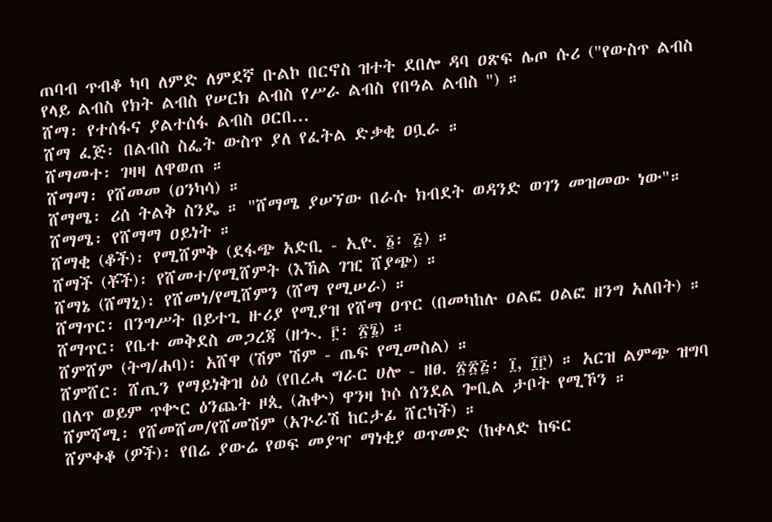ጠባብ ጥብቆ ካባ ለምድ ለምደኛ ቡልኮ በርኖስ ዝተት ደበሎ ዳባ ዐጽፍ ሌጦ ሱሪ ("የውስጥ ልብስ የላይ ልብስ የክት ልብስ የሠርክ ልብስ የሥራ ልብስ የበዓል ልብስ ") ።
ሸማ፡ የተሰፋና ያልተሰፋ ልብስ ዐርበ...
ሸማ ፈጅ፡ በልብስ ስፌት ውስጥ ያለ የፈትል ድቃቂ ዐቧራ ።
ሸማመተ፡ ገዛዛ ለዋወጠ ።
ሸማማ፡ የሸመመ (ዐንካሳ) ።
ሸማሜ፡ ሪሰ ትልቅ ስንዴ ። "ሸማሜ ያሠኘው በራሱ ክብደት ወዳንድ ወገን መዝመው ነው"።
ሸማሜ፡ የሸማማ ዐይነት ።
ሸማቂ (ቆች)፡ የሚሸምቅ (ደፋጭ አድቢ - ኢዮ. ፩፡ ፭) ።
ሸማች (ቾች)፡ የሸመተ/የሚሸምት (እኸል ገዢ ሸያጭ) ።
ሸማኔ (ሸማኒ)፡ የሸመነ/የሚሸምን (ሸማ የሚሠራ) ።
ሸማጥር፡ በንግሥት በይተጊ ዙሪያ የሚያዝ የሸማ ዐጥር (በመካከሉ ዐልፎ ዐልፎ ዘንግ አለበት) ።
ሸማጥር፡ የቤተ መቅደስ መጋረጃ (ዘኍ. ፫፡ ፳፮) ።
ሸምሸም (ትግ/ሐባ)፡ አሸዋ (ሽም ሽም - ጤፍ የሚመስል) ።
ሸምሸር፡ ሸጢን የማይነቅዝ ዕዕ (የበረሓ ግራር ሀሎ - ዘፀ. ፳፳፭፡ ፲, ፲፫) ። አርዝ ልምጭ ዝግባ በለጥ ወይም ጥቍር ዕንጨት ዞጲ (ሕቍ) ዋንዛ ኮሶ ሰንደል ጐቢል ታቦት የሚኾን ።
ሸምሻሚ፡ የሸመሸመ/የሸመሽም (አጕራሽ ከርታፊ ሸርካች) ።
ሸምቀቆ (ዎች)፡ የበሬ ያውሬ የወፍ መያዣ ማነቂያ ወጥመድ (ከቀላድ ከፍር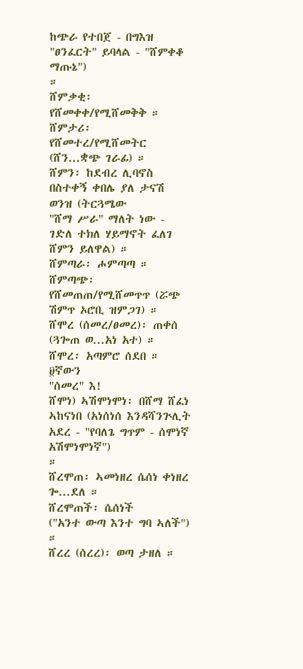ከጭራ የተበጀ - በግእዝ "ፀንፈርት" ይባላል - "ሸምቀቆ ማጡኔ")
።
ሸምቃቂ፡ የሸመቀቀ/የሚሸመቅቅ ።
ሸምታሪ፡ የሸመተረ/የሚሸመትር (ሸን...ቋጭ ገራፊ) ።
ሸምን፡ ከደብረ ሊባኖስ በስተቀኝ ቀበሌ ያለ ታናሽ ወንዝ (ትርጓሜው
"ሸማ ሥራ" ማለት ነው - ገድለ ተክለ ሃይማኖት ፈለገ ሸምን ይለዋል) ።
ሸምጣራ፡ ሖምጣጣ ።
ሸምጣጭ፡ የሸመጠጠ/የሚሸመጥጥ (ሯጭ ሽምጥ ኦሮቢ ዝምጋገ) ።
ሸሞረ (ሰመረ/ፀመረ)፡ ጠቀሰ (ጓጐጠ ወ...አነ አተ) ።
ሸሞረ፡ አጣምሮ ሰደበ ። ፱ኛውን
"ሰመረ" እ!
ሸሞነ) ኣሽሞነሞነ፡ በሸማ ሸፈነ ኣከናነበ (አነሰነሰ እንዳሻንጕሊት አደረ - "የባለጌ ግጥም - ሰሞነኛ አሽሞነሞነኛ")
።
ሸረሞጠ፡ ኣመነዘረ ሴሰነ ቀነዘረ ጐ...ደለ ።
ሸረሞጠች፡ ሴሰነች
("አንተ ውጣ እንተ ግባ ኣለች") ።
ሸረረ (ሰረረ)፡ ወጣ ታዘለ ።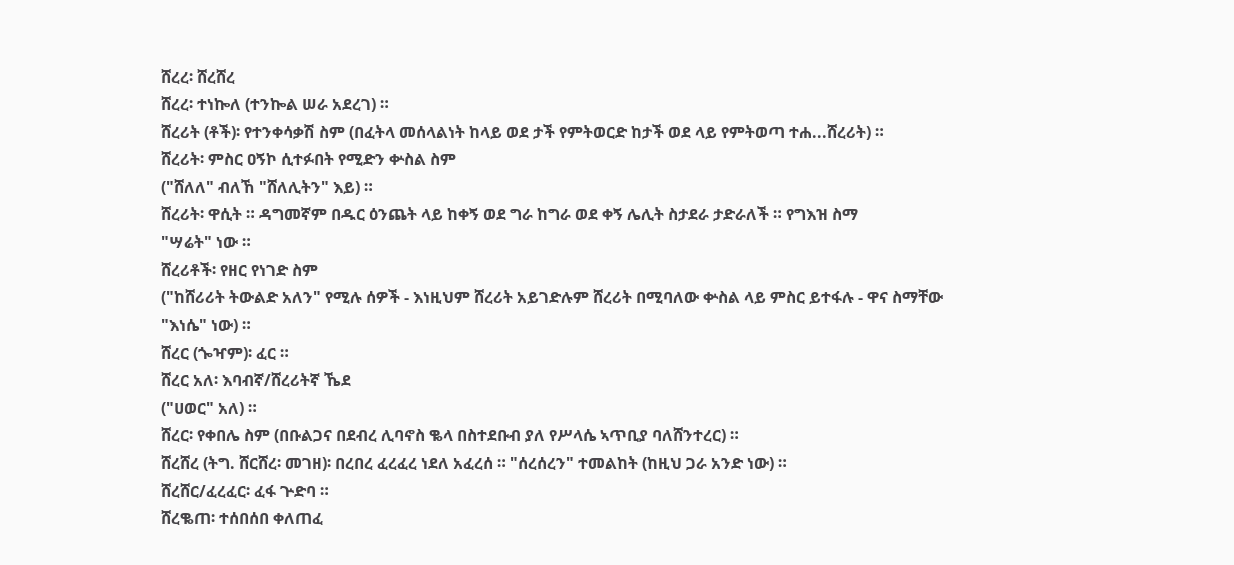ሸረረ፡ ሸረሸረ
ሸረረ፡ ተነኰለ (ተንኰል ሠራ አደረገ) ።
ሸረሪት (ቶች)፡ የተንቀሳቃሽ ስም (በፈትላ መሰላልነት ከላይ ወደ ታች የምትወርድ ከታች ወደ ላይ የምትወጣ ተሐ...ሸረሪት) ።
ሸረሪት፡ ምስር ዐኝኮ ሲተፉበት የሚድን ቍስል ስም
("ሸለለ" ብለኸ "ሸለሊትን" እይ) ።
ሸረሪት፡ ዋሲት ። ዳግመኛም በዱር ዕንጨት ላይ ከቀኝ ወደ ግራ ከግራ ወደ ቀኝ ሌሊት ስታደራ ታድራለች ። የግእዝ ስማ
"ሣሬት" ነው ።
ሸረሪቶች፡ የዘር የነገድ ስም
("ከሸሪሪት ትውልድ አለን" የሚሉ ሰዎች - እነዚህም ሸረሪት አይገድሉም ሸረሪት በሚባለው ቍስል ላይ ምስር ይተፋሉ - ዋና ስማቸው "እነሴ" ነው) ።
ሸረር (ጐዣም)፡ ፈር ።
ሸረር አለ፡ እባብኛ/ሸረሪትኛ ኼደ
("ሀወር" አለ) ።
ሸረር፡ የቀበሌ ስም (በቡልጋና በደብረ ሊባኖስ ቈላ በስተደቡብ ያለ የሥላሴ ኣጥቢያ ባለሸንተረር) ።
ሸረሸረ (ትግ. ሸርሸረ፡ መገዘ)፡ በረበረ ፈረፈረ ነደለ አፈረሰ ። "ሰረሰረን" ተመልከት (ከዚህ ጋራ አንድ ነው) ።
ሸረሸር/ፈረፈር፡ ፈፋ ጕድባ ።
ሸረቈጠ፡ ተሰበሰበ ቀለጠፈ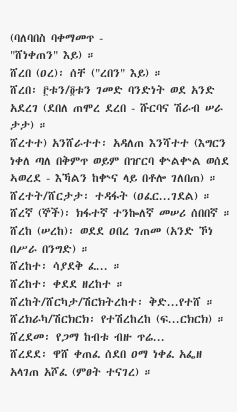(ባለባበስ ባቀማመጥ -
"ሸነቀጠን" እይ) ።
ሸረበ (ዐረ)፡ ሰቸ ("ረበን" እይ) ።
ሸረበ፡ ፫ቱን/፬ቱን ገመድ ባንድነት ወደ አንድ አደረገ (ደበለ ጠሞረ ደረበ - ሹርባና ሽራብ ሠራ ታታ) ።
ሸረተተ) አንሸራተተ፡ አዳለጠ እንሻተተ (እግርን ነቀለ ጣለ በቅምጥ ወይም በዠርባ ቍልቍል ወሰደ ኣወረደ - እኻልን ከቍና ላይ በቶሎ ገለበጠ) ።
ሸረተት/ሸርታታ፡ ተዳፋት (ዐፈር...ገደል) ።
ሸረኛ (ኞች)፡ ክፋተኛ ተንኰለኛ መሠሪ ሰበበኛ ።
ሸረከ (ሠረከ)፡ ወደደ ዐበረ ገጠመ (አንድ ኾነ በሥራ በንግድ) ።
ሸረከተ፡ ሳያደቅ ፈ... ።
ሸረከተ፡ ቀደደ ዘረከተ ።
ሸረከት/ሸርካታ/ሽርክትረከተ፡ ቅድ...የተሸ ።
ሸረክራካ/ሽርክርክ፡ የተሽረከረከ (ፍ...ርክርክ) ።
ሸረደመ፡ የጋማ ከብቱ ብዙ ጥሬ...
ሸረደደ፡ ዋሸ ቀጠፈ ሰደበ ዐማ ነቀፈ አፌዘ አላገጠ አሾፈ (ምፀት ተናገረ) ።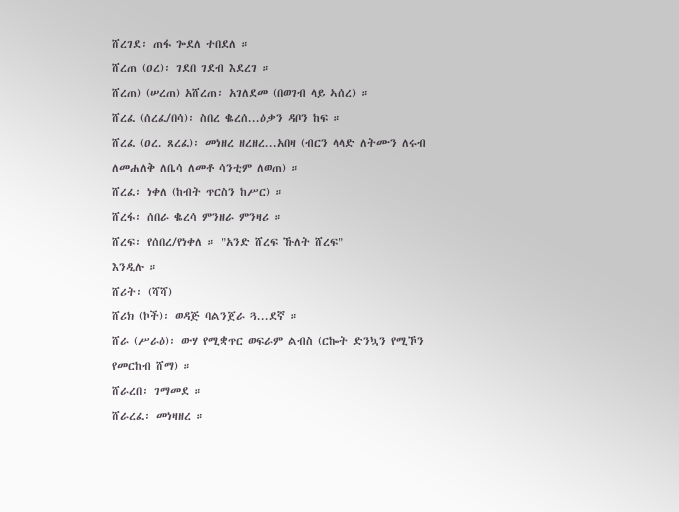ሸረገደ፡ ጠፋ ጐደለ ተበደለ ።
ሸረጠ (ዐረ)፡ ገደበ ገደብ እደረገ ።
ሸረጠ) (ሠረጠ) አሸረጠ፡ አገለደመ (በወገብ ላይ ኣሰረ) ።
ሸረፈ (ሰረፈ/በሳ)፡ ስበረ ቈረሰ...ዕቃን ዳቦን ከፍ ።
ሸረፈ (ዐረ. ጸረፈ)፡ መነዘረ ዘረዘረ...አበዛ (ብርን ላላድ ለትሙን ለሩብ ለመሐለቅ ለቤሳ ለመቶ ሳንቲም ለወጠ) ።
ሸረፈ፡ ነቀለ (ከብት ጥርስን ከሥር) ።
ሸረፋ፡ ሰበራ ቈረሳ ምንዘራ ምንዛሪ ።
ሸረፍ፡ የሰበረ/የነቀለ ። "አንድ ሸረፍ ኹለት ሸረፍ"
እንዲሉ ።
ሸሪት፡ (ሻሻ)
ሸሪክ (ኮች)፡ ወዳጅ ባልንጀራ ጓ...ደኛ ።
ሸራ (ሥራዕ)፡ ውሃ የሚቋጥር ወፍራም ልብስ (ርኰት ድንኳን የሚኾን የመርከብ ሸማ) ።
ሸራረበ፡ ገማመደ ።
ሸራረፈ፡ መነዛዘረ ።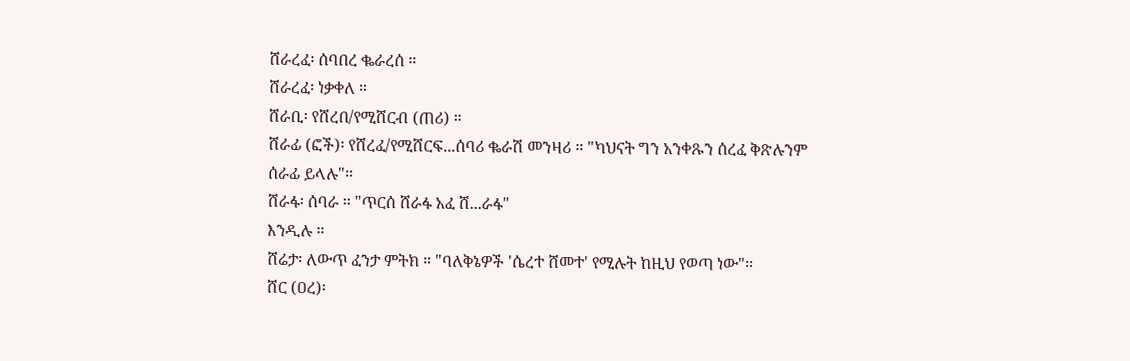ሸራረፈ፡ ሰባበረ ቈራረሰ ።
ሸራረፈ፡ ነቃቀለ ።
ሸራቢ፡ የሸረበ/የሚሸርብ (ጠሪ) ።
ሸራፊ (ፎች)፡ የሸረፈ/የሚሸርፍ...ሰባሪ ቈራሽ መንዛሪ ። "ካህናት ግን አንቀጹን ሰረፈ ቅጽሉንም ሰራፊ ይላሉ"።
ሸራፋ፡ ሰባራ ። "ጥርሰ ሸራፋ አፈ ሸ...ራፋ"
እንዲሉ ።
ሸሬታ፡ ለውጥ ፈንታ ምትክ ። "ባለቅኔዎች 'ሴረተ ሸመተ' የሚሉት ከዚህ የወጣ ነው"።
ሸር (ዐረ)፡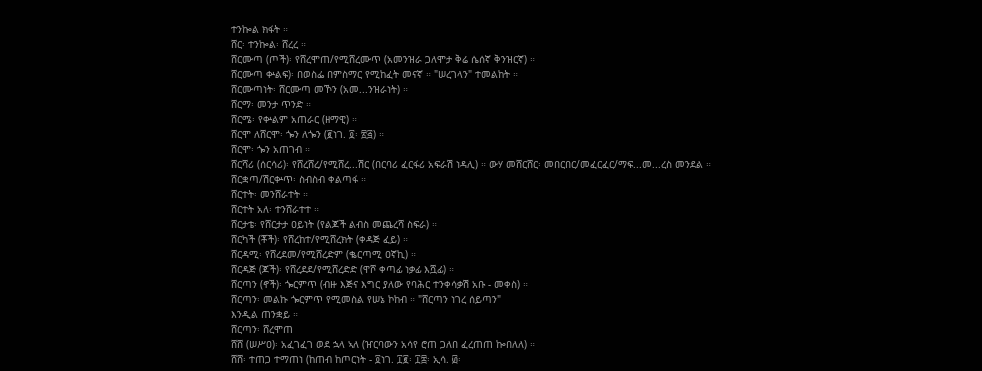ተንኰል ክፋት ።
ሸር፡ ተንኰል፡ ሸረረ ።
ሸርሙጣ (ጦች)፡ የሸረሞጠ/የሚሸረሙጥ (አመንዝራ ጋለሞታ ቅሬ ሴሰኛ ቅንዝርኛ) ።
ሸርሙጣ ቍልፍ)፡ በወስፌ በምስማር የሚከፈት መናኛ ። "ሠረገላን" ተመልከት ።
ሸርሙጣነት፡ ሸርሙጣ መኾን (አመ...ንዝራነት) ።
ሸርማ፡ መንታ ጥንድ ።
ሸርሜ፡ የቍልም አጠራር (ዘማዊ) ።
ሸርሞ ለሸርሞ፡ ጐን ለጐን (፪ነገ. ፬፡ ፳፭) ።
ሸርሞ፡ ጐን አጠገብ ።
ሸርሻሪ (ሰርሳሪ)፡ የሸረሸረ/የሚሸረ...ሽር (በርባሪ ፈርፋሪ አፍራሽ ነዳሊ) ። ውሃ መሸርሸር፡ መበርበር/መፈርፈር/ማፍ...መ...ረስ መንደል ።
ሸርቋጣ/ሽርቍጥ፡ ስብስብ ቀልጣፋ ።
ሸርተት፡ መንሸራተት ።
ሸርተት አለ፡ ተንሸራተተ ።
ሸርታቴ፡ የሸርታታ ዐይነት (የልጆች ልብስ መጨረሻ ስፍራ) ።
ሸርካች (ቾች)፡ የሸረከተ/የሚሸረክት (ቀዳጅ ፈይ) ።
ሸርዳሚ፡ የሸረደመ/የሚሸረድም (ቈርጣሚ ዐኛኪ) ።
ሸርዳጅ (ጆች)፡ የሸረደደ/የሚሸረድድ (ዋሾ ቀጣፊ ነቃፊ እሿፊ) ።
ሸርጣን (ኖች)፡ ጐርምጥ (ብዙ እጅና እግር ያለው የባሕር ተንቀሳቃሽ አቡ - መቀስ) ።
ሸርጣን፡ መልኩ ጐርምጥ የሚመስል የሠኔ ኮከብ ። "ሸርጣን ነገረ ሰይጣን"
እንዲል ጠንቋይ ።
ሸርጣን፡ ሸረሞጠ
ሸሸ (ሠሥዐ)፡ አፈገፈገ ወደ ኋላ ኣለ (ዠርባውን አሳየ ሮጠ ጋለበ ፈረጠጠ ኰበለለ) ።
ሸሸ፡ ተጠጋ ተማጠነ (ከጠብ ከጦርነት - ፬ነገ. ፲፪፡ ፲፰፡ ኢሳ. ፴፡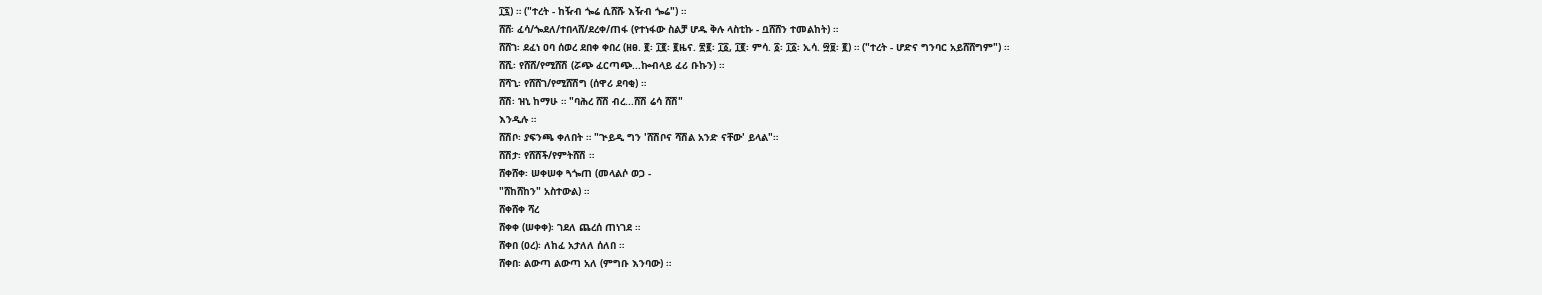፲፯) ። ("ተረት - ከዥብ ጐሬ ሲሸሹ እዥብ ጐሬ") ።
ሸሸ፡ ፈሳ/ጐደለ/ተበላሸ/ደረቀ/ጠፋ (የተነፋው ስልቻ ሆዱ ቅሉ ላስቲኩ - ቧሸሸን ተመልከት) ።
ሸሸገ፡ ደፈነ ዐባ ሰወረ ደበቀ ቀበረ (ዘፀ. ፪፡ ፲፪፡ ፪ዜና. ፳፪፡ ፲፩, ፲፪፡ ምሳ. ፩፡ ፲፩፡ ኢሳ. ፵፱፡ ፪) ። ("ተረት - ሆድና ግንባር አይሸሸግም") ።
ሸሺ፡ የሸሸ/የሚሸሽ (ሯጭ ፈርጣጭ...ኰብላይ ፈሪ ቡኩን) ።
ሸሻጊ፡ የሸሸገ/የሚሸሽግ (ሰዋሪ ደባቂ) ።
ሸሽ፡ ዝኒ ከማሁ ። "ባሕረ ሸሽ ብረ...ሸሽ ሬሳ ሸሽ"
እንዲሉ ።
ሸሽቦ፡ ያፍንጫ ቀለበት ። "ጒይዲ ግን 'ሸሽቦና ሻሽል አንድ ናቸው' ይላል"።
ሸሽታ፡ የሸሸች/የምትሸሽ ።
ሸቀሸቀ፡ ሠቀሠቀ ጓጐጠ (መላልሶ ወጋ -
"ሸከሸከን" አስተውል) ።
ሸቀሸቀ ሻረ
ሸቀቀ (ሠቀቀ)፡ ገደለ ጨረሰ ጠነገደ ።
ሸቀበ (ዐረ)፡ ለከፈ አታለለ ሰለበ ።
ሸቀበ፡ ልውጣ ልውጣ አለ (ምግቡ እንባው) ።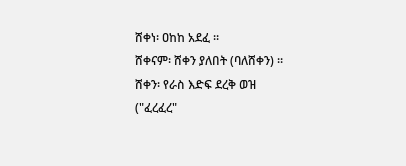ሸቀነ፡ ዐከከ አደፈ ።
ሸቀናም፡ ሸቀን ያለበት (ባለሸቀን) ።
ሸቀን፡ የራስ እድፍ ደረቅ ወዝ
("ፈረፈረ"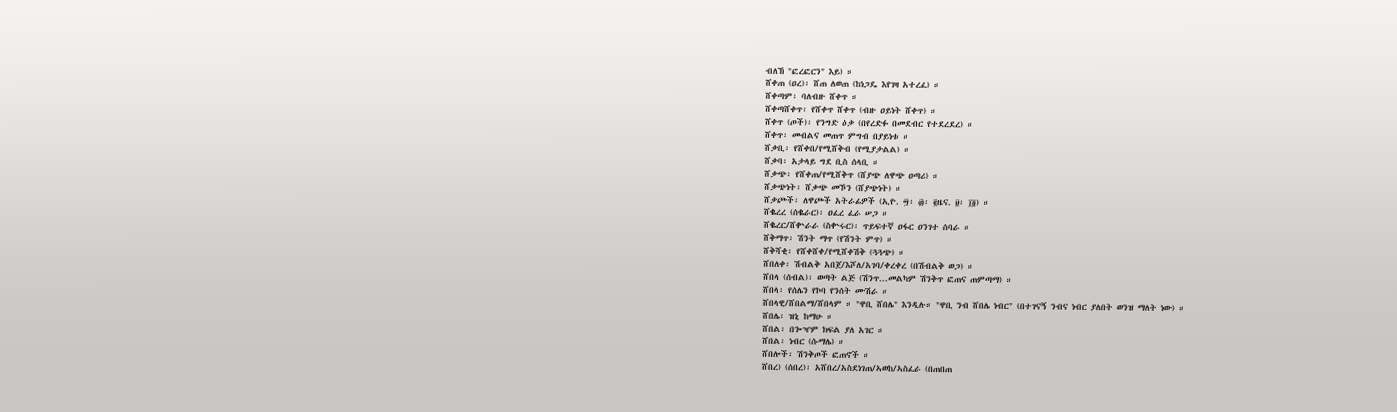ብለኸ "ፎረፎርን" እይ) ።
ሸቀጠ (ዐረ)፡ ሸጠ ለወጠ (ከነጋዴ እየገዛ አተረፈ) ።
ሸቀጣም፡ ባለብዙ ሸቀጥ ።
ሸቀጣሸቀጥ፡ የሸቀጥ ሸቀጥ (ብዙ ዐይነት ሸቀጥ) ።
ሸቀጥ (ጦች)፡ የንግድ ዕቃ (በየረድፉ በመደብር የተደረደረ) ።
ሸቀጥ፡ መብልና መጠጥ ምግብ በያይነቱ ።
ሸቃቢ፡ የሸቀበ/የሚሸቅብ (የሚያታልል) ።
ሸቃባ፡ አታላይ ግደ ቢስ ሰላቢ ።
ሸቃጭ፡ የሸቀጠ/የሚሸቅጥ (ሸያጭ ለዋጭ ዐጣሪ) ።
ሸቃጭነት፡ ሸቃጭ መኾን (ሸያጭነት) ።
ሸቃጮች፡ ለዋጮች አትራፊዎች (ኢዮ. ፵፡ ፴፡ ፪ዜና. ፱፡ ፲፬) ።
ሸቈረረ (ሰቈራር)፡ ዐፈረ ፈራ ሠጋ ።
ሸቈረር/ሸቍራራ (ስቍሩር)፡ ጥይፍተኛ ዐፋር ዐንገተ ሰባራ ።
ሸቅማጥ፡ ሽንት ማጥ (የሽንት ምጥ) ።
ሸቅሻቂ፡ የሸቀሸቀ/የሚሸቀሽቅ (ጓጓጭ) ።
ሸበለቀ፡ ሽብልቅ አበጀ/እሾለ/አገባ/ቀረቀረ (በሽብልቅ ወጋ) ።
ሸበላ (ሰብል)፡ ወጣት ልጅ (ሽንጥ...መልካም ሽንቅጥ ፎጠና ጠምጣማ) ።
ሸበላ፡ የሰሌን የኮባ የንሰት ሙሽራ ።
ሸበላዊ/ሸበልማ/ሸበላም ። "ዋቢ ሸበሌ" እንዲሉ። "ዋቢ ንብ ሸበሌ ነብር" (በተገናኝ ንብና ነብር ያለበት ወንዝ ማለት ነው) ።
ሸበሌ፡ ዝኒ ከማሁ ።
ሸበል፡ በጐዣም ክፍል ያለ አገር ።
ሸበል፡ ነብር (ሱማሌ) ።
ሸበሎች፡ ሽንቅጦች ፎጠኖች ።
ሸበረ) (ሰበረ)፡ አሸበረ/አስደነገጠ/ኣወከ/ኣስፈራ (በጠበጠ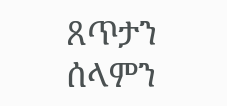ጸጥታን ሰላምን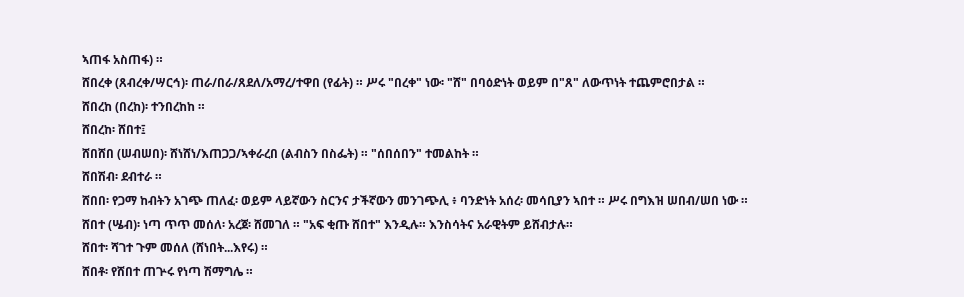ኣጠፋ አስጠፋ) ።
ሸበረቀ (ጸብረቀ/ሣርኅ)፡ ጠራ/በራ/ጸደለ/አማረ/ተዋበ (የፊት) ። ሥሩ "በረቀ" ነው፡ "ሸ" በባዕድነት ወይም በ"ጸ" ለውጥነት ተጨምሮበታል ።
ሸበረከ (በረከ)፡ ተንበረከከ ።
ሸበረከ፡ ሸበተ፤
ሸበሸበ (ሠብሠበ)፡ ሸነሸነ/እጠጋጋ/ኣቀራረበ (ልብስን በስፌት) ። "ሰበሰበን" ተመልከት ።
ሸበሽብ፡ ደብተራ ።
ሸበበ፡ የጋማ ከብትን አገጭ ጠለፈ፡ ወይም ላይኛውን ስርንና ታችኛውን መንገጭሊ ፥ ባንድነት አሰረ፡ መሳቢያን ኣበተ ። ሥሩ በግእዝ ሠበብ/ሠበ ነው ።
ሸበተ (ሤብ)፡ ነጣ ጥጥ መሰለ፡ አረጀ፡ ሸመገለ ። "አፍ ቂጡ ሸበተ" እንዲሉ። እንስሳትና አራዊትም ይሸብታሉ።
ሸበተ፡ ሻገተ ጉም መሰለ (ሸነበት...እየሩ) ።
ሸበቶ፡ የሸበተ ጠጕሩ የነጣ ሽማግሌ ።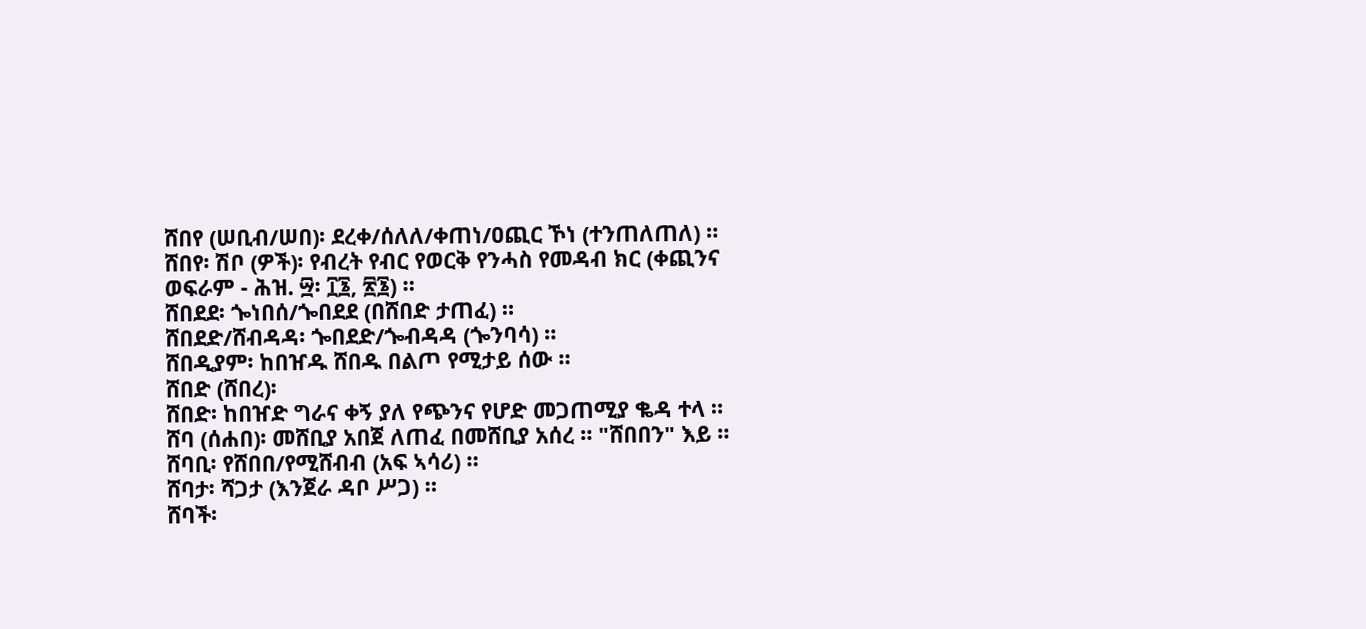ሸበየ (ሠቢብ/ሠበ)፡ ደረቀ/ሰለለ/ቀጠነ/ዐጪር ኾነ (ተንጠለጠለ) ።
ሸበየ፡ ሽቦ (ዎች)፡ የብረት የብር የወርቅ የንሓስ የመዳብ ክር (ቀጪንና ወፍራም - ሕዝ. ፵፡ ፲፮, ፳፮) ።
ሸበደደ፡ ጐነበሰ/ጐበደደ (በሸበድ ታጠፈ) ።
ሸበደድ/ሸብዳዳ፡ ጐበደድ/ጐብዳዳ (ጐንባሳ) ።
ሸበዲያም፡ ከበዠዱ ሸበዱ በልጦ የሚታይ ሰው ።
ሸበድ (ሸበረ)፡
ሸበድ፡ ከበዠድ ግራና ቀኝ ያለ የጭንና የሆድ መጋጠሚያ ቈዳ ተላ ።
ሸባ (ሰሐበ)፡ መሸቢያ አበጀ ለጠፈ በመሸቢያ አሰረ ። "ሸበበን" እይ ።
ሸባቢ፡ የሸበበ/የሚሸብብ (አፍ ኣሳሪ) ።
ሸባታ፡ ሻጋታ (እንጀራ ዳቦ ሥጋ) ።
ሸባች፡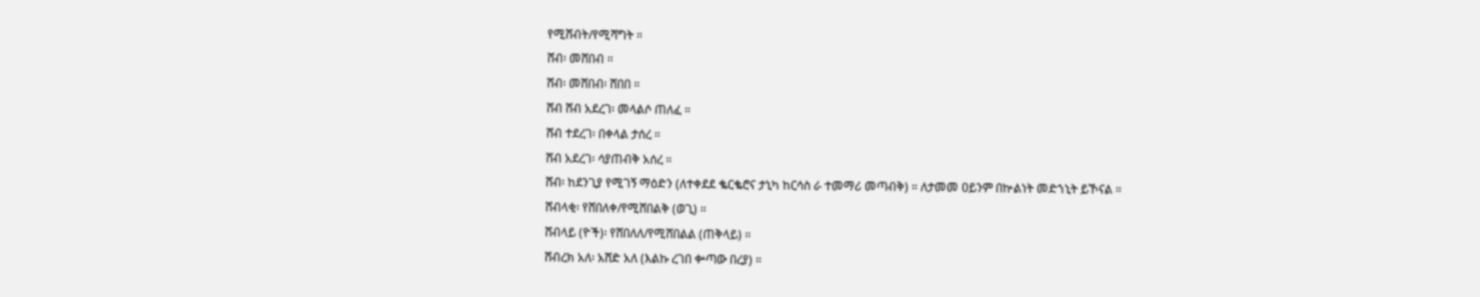የሚሸብት/የሚሻግት ።
ሸብ፡ መሸበብ ።
ሸብ፡ መሸበብ፡ ሸበበ ።
ሸብ ሸብ አደረገ፡ መላልሶ ጠለፈ ።
ሸብ ተደረገ፡ በቀላል ታሰረ ።
ሸብ አደረገ፡ ሳያጠብቅ አሰረ ።
ሸብ፡ ከደንጊያ የሚገኝ ማዕድን (ለተቀደደ ቈርቈሮና ታኒካ ከርሳስ ራ ተመማሪ መጣብቅ) ። ለታመመ ዐይንም በኵልነት መድኀኒት ይኾናል ።
ሸብላቂ፡ የሸበለቀ/የሚሸበልቅ (ወጊ) ።
ሸብላይ (ዮች)፡ የሸበለለ/የሚሸበልል (ጠቅላይ) ።
ሸብረክ አለ፡ አሸድ አለ (እልኩ ረገበ ቍጣው በረያ) ።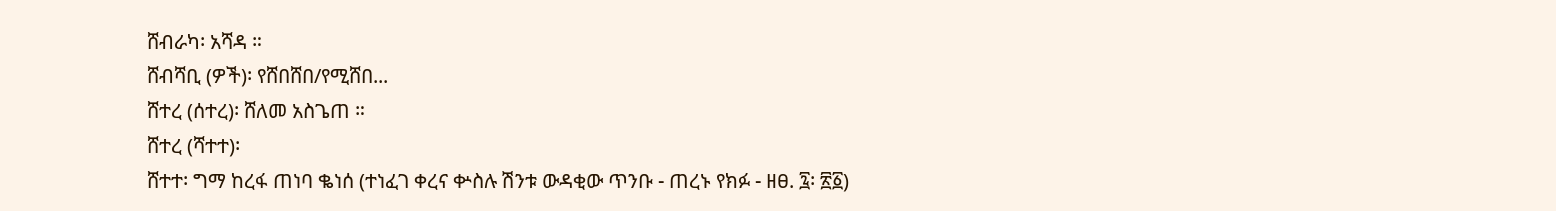ሸብራካ፡ አሻዳ ።
ሸብሻቢ (ዎች)፡ የሸበሸበ/የሚሸበ...
ሸተረ (ሰተረ)፡ ሸለመ አስጌጠ ።
ሸተረ (ሻተተ)፡
ሸተተ፡ ግማ ከረፋ ጠነባ ቈነሰ (ተነፈገ ቀረና ቍስሉ ሽንቱ ውዳቂው ጥንቡ - ጠረኑ የክፉ - ዘፀ. ፯፡ ፳፩)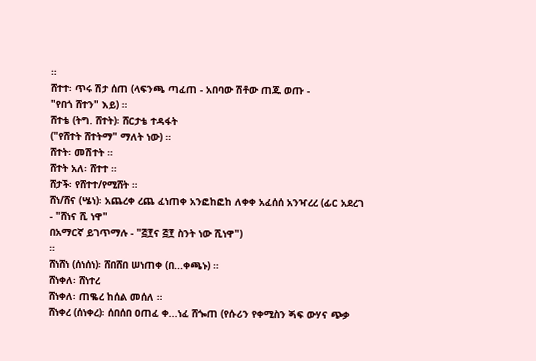።
ሸተተ፡ ጥሩ ሽታ ሰጠ (ላፍንጫ ጣፈጠ - አበባው ሽቶው ጠጁ ወጡ -
"የበጎ ሸተን" እይ) ።
ሸተቴ (ትግ. ሸተት)፡ ሸርታቴ ተዳፋት
("የሸተት ሸተትማ" ማለት ነው) ።
ሸተት፡ መሽተት ።
ሸተት አለ፡ ሸተተ ።
ሸታች፡ የሸተተ/የሚሸት ።
ሸነ/ሸና (ሤነ)፡ አጨረቀ ረጨ ፈነጠቀ አንፎከፎከ ለቀቀ አፈሰሰ አንዣረረ (ፊር አደረገ - "ሸነና ሺ ነዋ"
በአማርኛ ይገጥማሉ - "፭፻ና ፭፻ ስንት ነው ሺነዋ")
።
ሸነሸነ (ሰነሰነ)፡ ሸበሸበ ሠነጠቀ (በ...ቀጫኑ) ።
ሸነቀለ፡ ሸነተረ
ሸነቀለ፡ ጠቈረ ከሰል መሰለ ።
ሸነቀረ (ሰነቀረ)፡ ሰበሰበ ዐጠፈ ቀ...ነፈ ሸጐጠ (የሱሪን የቀሚስን ጝፍ ውሃና ጭቃ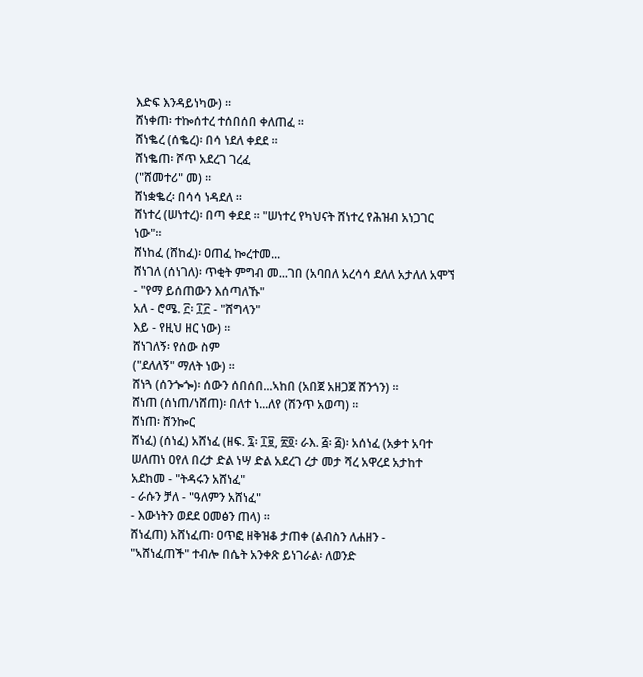እድፍ እንዳይነካው) ።
ሸነቀጠ፡ ተኰሰተረ ተሰበሰበ ቀለጠፈ ።
ሸነቈረ (ሰቈረ)፡ በሳ ነደለ ቀደደ ።
ሸነቈጠ፡ ሾጥ አደረገ ገረፈ
("ሸመተሪ" መ) ።
ሸነቋቈረ፡ በሳሳ ነዳደለ ።
ሸነተረ (ሠነተረ)፡ በጣ ቀደደ ። "ሠነተረ የካህናት ሸነተረ የሕዝብ አነጋገር ነው"።
ሸነከፈ (ሸከፈ)፡ ዐጠፈ ኰረተመ...
ሸነገለ (ሰነገለ)፡ ጥቂት ምግብ መ...ገበ (አባበለ አረሳሳ ደለለ አታለለ አሞኘ - "የማ ይሰጠውን እሰጣለኹ"
አለ - ሮሜ. ፫፡ ፲፫ - "ሸግላን"
እይ - የዚህ ዘር ነው) ።
ሸነገለኝ፡ የሰው ስም
("ደለለኝ" ማለት ነው) ።
ሸነጓ (ሰንጐጐ)፡ ሰውን ሰበሰበ...ኣከበ (አበጀ አዘጋጀ ሸንጎን) ።
ሸነጠ (ሰነጠ/ነሸጠ)፡ በለተ ነ...ለየ (ሽንጥ አወጣ) ።
ሸነጠ፡ ሸንኰር
ሸነፈ) (ሰነፈ) አሸነፈ (ዘፍ. ፯፡ ፲፱, ፳፬፡ ራእ. ፭፡ ፭)፡ አሰነፈ (አቃተ አባተ ሠለጠነ ዐየለ በረታ ድል ነሣ ድል አደረገ ረታ መታ ሻረ አዋረደ አታከተ አደከመ - "ትዳሩን አሸነፈ"
- ራሱን ቻለ - "ዓለምን አሸነፈ"
- እውነትን ወደደ ዐመፅን ጠላ) ።
ሸነፈጠ) አሸነፈጠ፡ ዐጥፎ ዘቅዝቆ ታጠቀ (ልብስን ለሐዘን -
"ኣሸነፈጠች" ተብሎ በሴት አንቀጽ ይነገራል፡ ለወንድ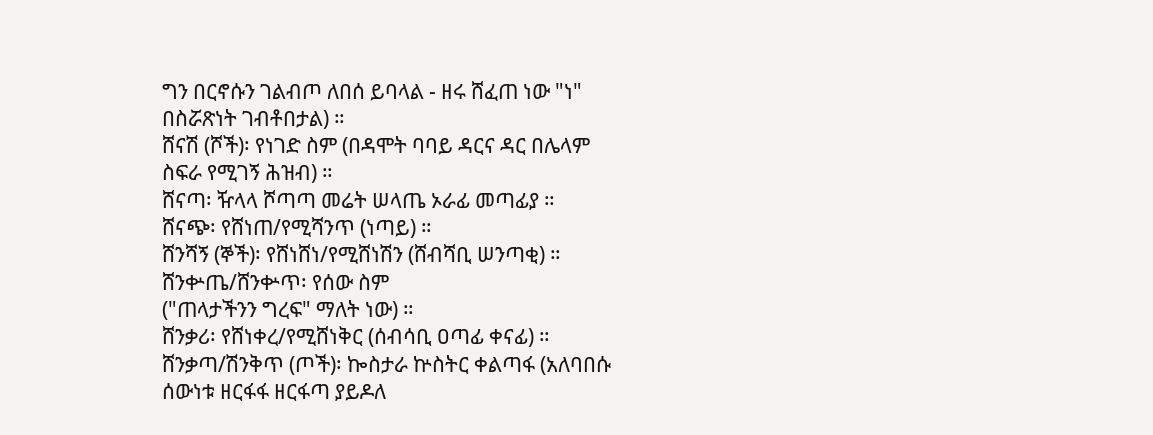ግን በርኖሱን ገልብጦ ለበሰ ይባላል - ዘሩ ሸፈጠ ነው "ነ" በስሯጽነት ገብቶበታል) ።
ሸናሽ (ሾች)፡ የነገድ ስም (በዳሞት ባባይ ዳርና ዳር በሌላም ስፍራ የሚገኝ ሕዝብ) ።
ሸናጣ፡ ዥላላ ሾጣጣ መሬት ሠላጤ ኦራፊ መጣፊያ ።
ሸናጭ፡ የሸነጠ/የሚሻንጥ (ነጣይ) ።
ሸንሻኝ (ኞች)፡ የሸነሸነ/የሚሸነሽን (ሸብሻቢ ሠንጣቂ) ።
ሸንቍጤ/ሸንቍጥ፡ የሰው ስም
("ጠላታችንን ግረፍ" ማለት ነው) ።
ሸንቃሪ፡ የሸነቀረ/የሚሸነቅር (ሰብሳቢ ዐጣፊ ቀናፊ) ።
ሸንቃጣ/ሽንቅጥ (ጦች)፡ ኰስታራ ኵስትር ቀልጣፋ (አለባበሱ ሰውነቱ ዘርፋፋ ዘርፋጣ ያይዶለ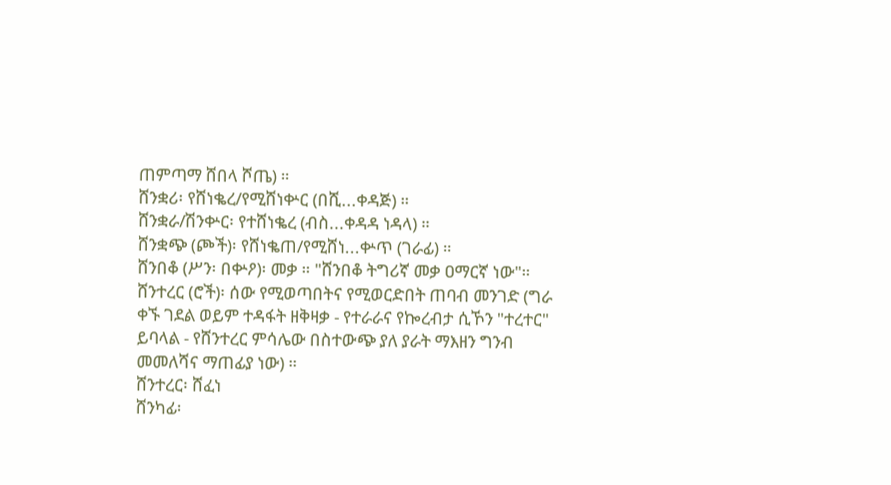ጠምጣማ ሸበላ ሾጤ) ።
ሸንቋሪ፡ የሸነቈረ/የሚሸነቍር (በሺ...ቀዳጅ) ።
ሸንቋራ/ሽንቍር፡ የተሸነቈረ (ብስ...ቀዳዳ ነዳላ) ።
ሸንቋጭ (ጮች)፡ የሸነቈጠ/የሚሸነ...ቍጥ (ገራፊ) ።
ሸንበቆ (ሥን፡ በቍዖ)፡ መቃ ። "ሸንበቆ ትግሪኛ መቃ ዐማርኛ ነው"።
ሸንተረር (ሮች)፡ ሰው የሚወጣበትና የሚወርድበት ጠባብ መንገድ (ግራ ቀኙ ገደል ወይም ተዳፋት ዘቅዛቃ - የተራራና የኰረብታ ሲኾን "ተረተር" ይባላል - የሸንተረር ምሳሌው በስተውጭ ያለ ያራት ማእዘን ግንብ መመለሻና ማጠፊያ ነው) ።
ሸንተረር፡ ሸፈነ
ሸንካፊ፡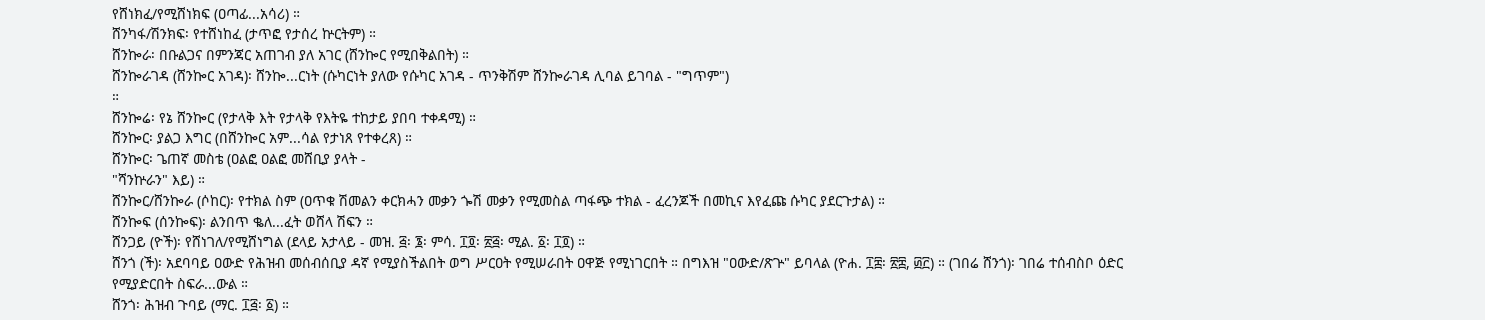የሸነክፈ/የሚሸነክፍ (ዐጣፊ...አሳሪ) ።
ሸንካፋ/ሽንክፍ፡ የተሸነከፈ (ታጥፎ የታሰረ ኵርትም) ።
ሸንኰራ፡ በቡልጋና በምንጃር አጠገብ ያለ አገር (ሸንኰር የሚበቅልበት) ።
ሸንኰራገዳ (ሸንኰር አገዳ)፡ ሸንኰ...ርነት (ሱካርነት ያለው የሱካር አገዳ - ጥንቅሽም ሸንኰራገዳ ሊባል ይገባል - "ግጥም")
።
ሸንኰሬ፡ የኔ ሸንኰር (የታላቅ እት የታላቅ የእትዬ ተከታይ ያበባ ተቀዳሚ) ።
ሸንኰር፡ ያልጋ እግር (በሸንኰር አም...ሳል የታነጸ የተቀረጸ) ።
ሸንኰር፡ ጌጠኛ መስቴ (ዐልፎ ዐልፎ መሸቢያ ያላት -
"ሻንኵራን" እይ) ።
ሸንኰር/ሸንኰራ (ሶከር)፡ የተክል ስም (ዐጥቁ ሽመልን ቀርክሓን መቃን ጐሽ መቃን የሚመስል ጣፋጭ ተክል - ፈረንጆች በመኪና እየፈጩ ሱካር ያደርጉታል) ።
ሸንኰፍ (ሰንኰፍ)፡ ልንበጥ ቈለ...ፈት ወሸላ ሽፍን ።
ሸንጋይ (ዮች)፡ የሸነገለ/የሚሸነግል (ደላይ አታላይ - መዝ. ፭፡ ፮፡ ምሳ. ፲፬፡ ፳፭፡ ሚል. ፩፡ ፲፬) ።
ሸንጎ (ች)፡ አደባባይ ዐውድ የሕዝብ መሰብሰቢያ ዳኛ የሚያስችልበት ወግ ሥርዐት የሚሠራበት ዐዋጅ የሚነገርበት ። በግእዝ "ዐውድ/ጽጕ" ይባላል (ዮሐ. ፲፰፡ ፳፰, ፴፫) ። (ገበሬ ሸንጎ)፡ ገበሬ ተሰብስቦ ዕድር የሚያድርበት ስፍራ...ውል ።
ሸንጎ፡ ሕዝብ ጉባይ (ማር. ፲፭፡ ፩) ።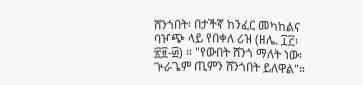ሸንጎበት፡ በታችኛ ከንፈር መካከልና ባዦጭ ላይ የበቀለ ሪዝ (ዘሌ. ፲፫፡ ፳፱-፴) ። "የውበት ሸንጎ ማለት ነው፡ ጕራጌም ጢምን ሸንጎበት ይለዋል"።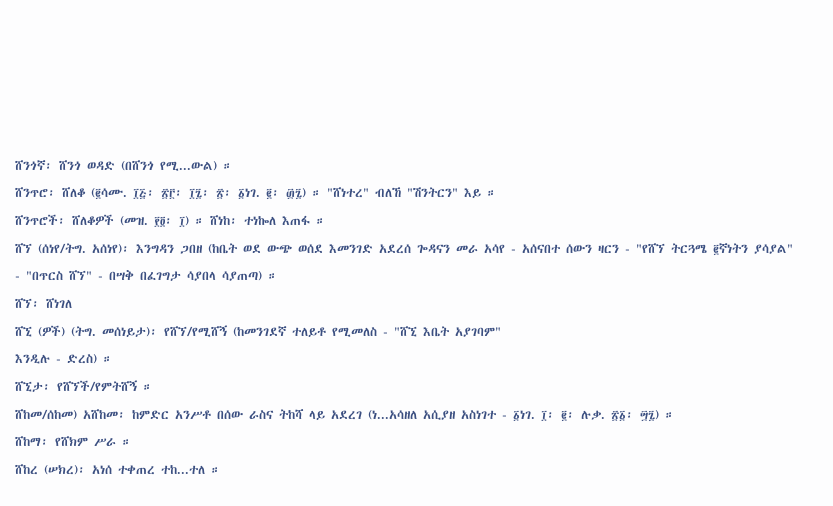ሸንጎኛ፡ ሸንጎ ወዳድ (በሸንጎ የሚ...ውል) ።
ሸንጥሮ፡ ሸለቆ (፪ሳሙ. ፲፭፡ ፳፫፡ ፲፯፡ ፳፡ ፩ነገ. ፪፡ ፴፯) ። "ሸነተረ" ብለኸ "ሽንትርን" እይ ።
ሸንጥሮች፡ ሸለቆዎች (መዝ. ፻፬፡ ፲) ። ሸነከ፡ ተነኰለ እጠፋ ።
ሸኘ (ሰነየ/ትግ. አሰነየ)፡ እንግዳን ጋበዘ (ከቤት ወደ ውጭ ወሰደ እመንገድ አደረሰ ጐዳናን መራ አሳየ - አሰናበተ ሰውን ዛርን - "የሸኘ ትርጓሜ ፪ኛነትን ያሳያል"
- "በጥርስ ሸኘ" - በሣቅ በፈገግታ ሳያበላ ሳያጠጣ) ።
ሸኘ፡ ሸነገለ
ሸኚ (ዎች) (ትግ. መሰነይታ)፡ የሸኘ/የሚሸኝ (ከመንገደኛ ተለይቶ የሚመለስ - "ሸኚ እቤት አያገባም"
እንዲሉ - ድረስ) ።
ሸኚታ፡ የሸኘች/የምትሸኝ ።
ሸከመ/ሰከመ) አሸከመ፡ ከምድር አንሥቶ በሰው ራስና ትከሻ ላይ አደረገ (ነ...አሳዘለ አሲያዘ አስነገተ - ፩ነገ. ፲፡ ፪፡ ሉቃ. ፳፩፡ ፵፯) ።
ሸከማ፡ የሸክም ሥራ ።
ሸከረ (ሠክረ)፡ አነሰ ተቀጠረ ተከ...ተለ ።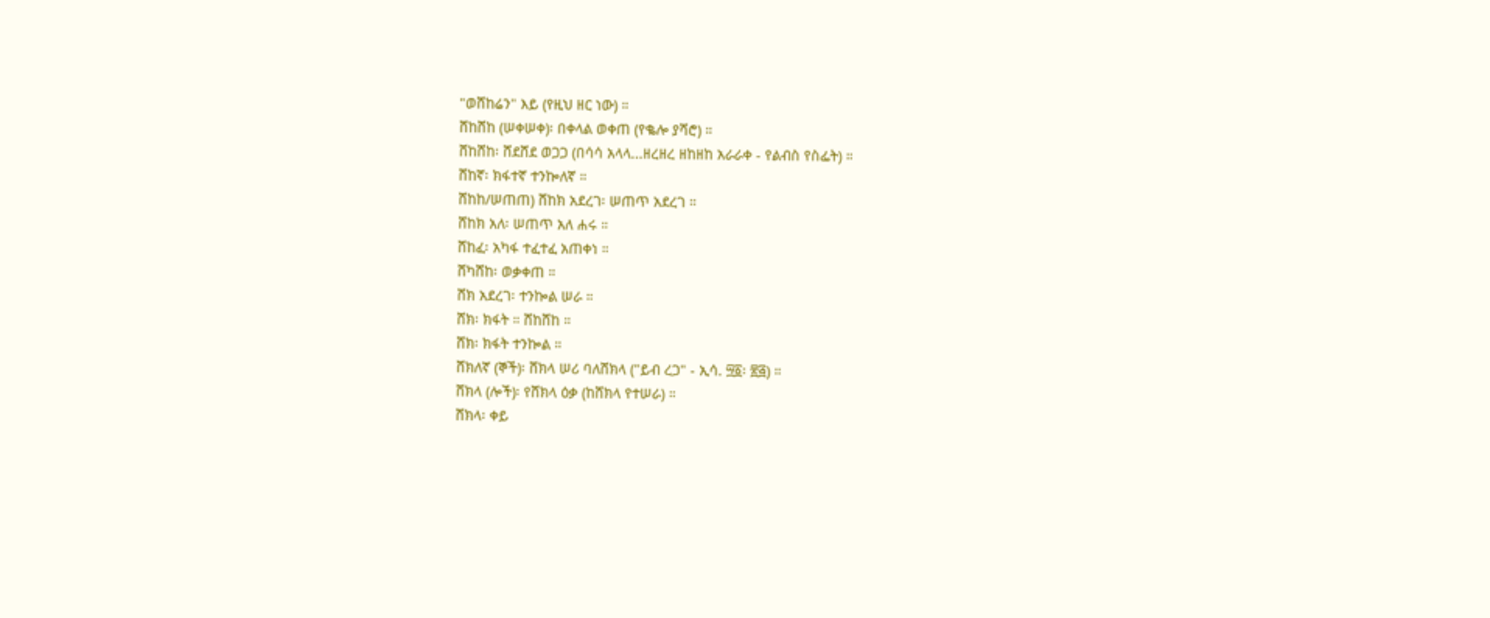"ወሸከሬን" እይ (የዚህ ዘር ነው) ።
ሸከሸከ (ሠቀሠቀ)፡ በቀላል ወቀጠ (የቈሎ ያሻሮ) ።
ሸከሸከ፡ ሸደሸደ ወጋጋ (በሳሳ አላላ...ዘረዘረ ዘከዘከ አራራቀ - የልብስ የስፌት) ።
ሸከኛ፡ ክፋተኛ ተንኰለኛ ።
ሸከከ/ሠጠጠ) ሸከክ አደረገ፡ ሠጠጥ አደረገ ።
ሸከክ አለ፡ ሠጠጥ አለ ሐሩ ።
ሸከፈ፡ አካፋ ተፈተፈ አጠቀነ ።
ሸካሸከ፡ ወቃቀጠ ።
ሸክ አደረገ፡ ተንኰል ሠራ ።
ሸክ፡ ክፋት ። ሸከሸከ ።
ሸክ፡ ክፋት ተንኰል ።
ሸክለኛ (ኞች)፡ ሸክላ ሠሪ ባለሸክላ ("ይብ ረጋ" - ኢሳ. ፵፩፡ ፳፭) ።
ሸክላ (ሎች)፡ የሸክላ ዕቃ (ከሸክላ የተሠራ) ።
ሸክላ፡ ቀይ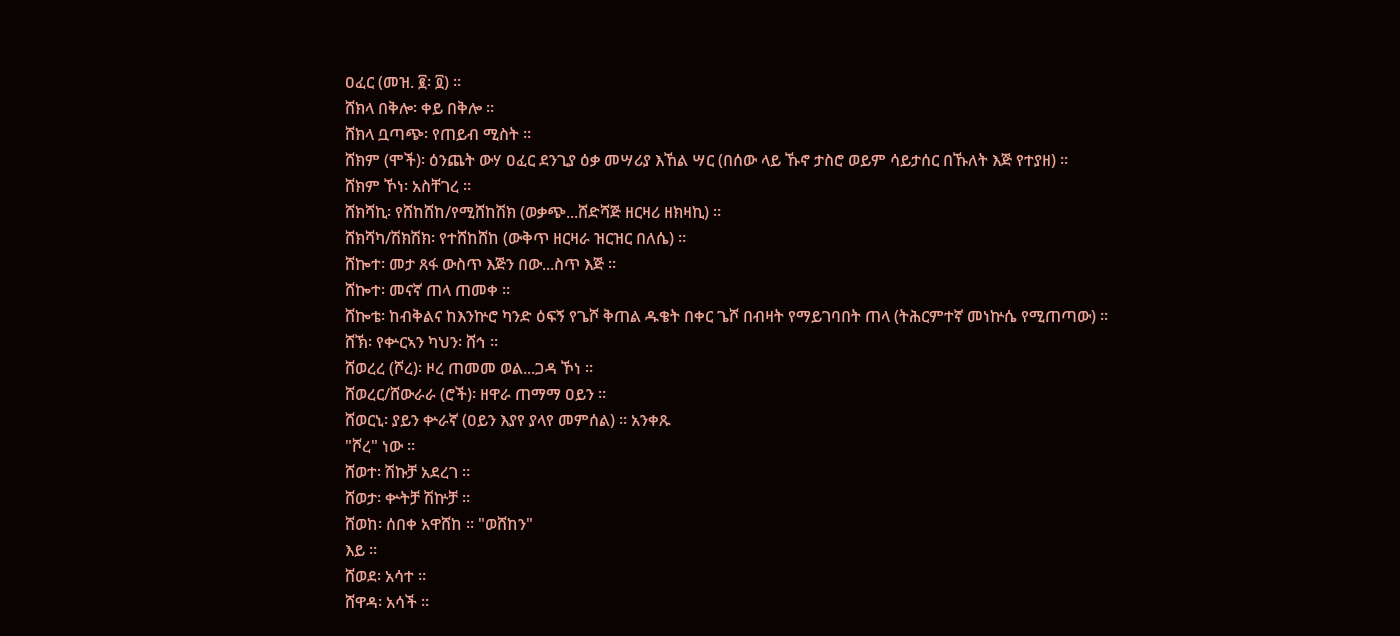ዐፈር (መዝ. ፪፡ ፬) ።
ሸክላ በቅሎ፡ ቀይ በቅሎ ።
ሸክላ ቧጣጭ፡ የጠይብ ሚስት ።
ሸክም (ሞች)፡ ዕንጨት ውሃ ዐፈር ደንጊያ ዕቃ መሣሪያ እኸል ሣር (በሰው ላይ ኹኖ ታስሮ ወይም ሳይታሰር በኹለት እጅ የተያዘ) ።
ሸክም ኾነ፡ አስቸገረ ።
ሸክሻኪ፡ የሸከሸከ/የሚሸከሽክ (ወቃጭ...ሸድሻጅ ዘርዛሪ ዘክዛኪ) ።
ሸክሻካ/ሽክሽክ፡ የተሸከሸከ (ውቅጥ ዘርዛራ ዝርዝር በለሴ) ።
ሸኰተ፡ መታ ጸፋ ውስጥ እጅን በው...ስጥ እጅ ።
ሸኰተ፡ መናኛ ጠላ ጠመቀ ።
ሸኰቴ፡ ከብቅልና ከእንኵሮ ካንድ ዕፍኝ የጌሾ ቅጠል ዱቄት በቀር ጌሾ በብዛት የማይገባበት ጠላ (ትሕርምተኛ መነኵሴ የሚጠጣው) ።
ሸኽ፡ የቍርኣን ካህን፡ ሸኅ ።
ሸወረረ (ሾረ)፡ ዞረ ጠመመ ወል...ጋዳ ኾነ ።
ሸወረር/ሸውራራ (ሮች)፡ ዘዋራ ጠማማ ዐይን ።
ሸወርኒ፡ ያይን ቍራኛ (ዐይን እያየ ያላየ መምሰል) ። አንቀጹ
"ሾረ" ነው ።
ሸወተ፡ ሽኩቻ አደረገ ።
ሸወታ፡ ቍትቻ ሽኵቻ ።
ሸወከ፡ ሰበቀ አዋሸከ ። "ወሸከን"
እይ ።
ሸወደ፡ አሳተ ።
ሸዋዳ፡ አሳች ።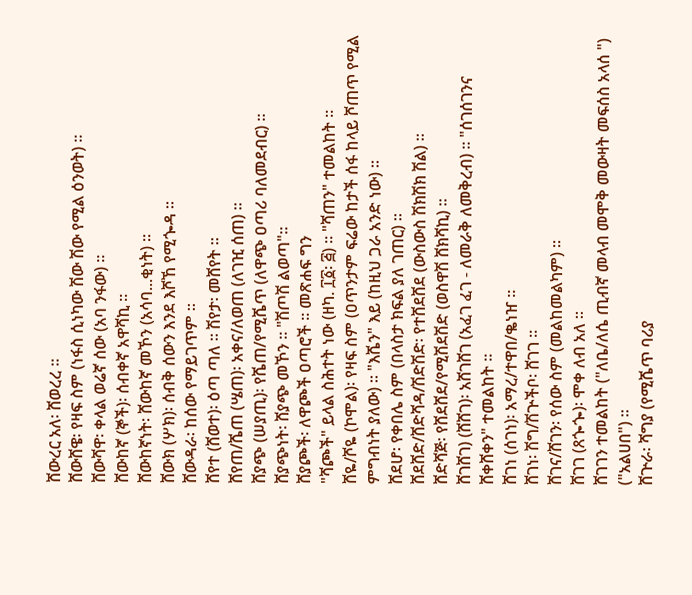ሸውረር አለ፡ ሸወረረ ።
ሸውሸዌ፡ የዛፍ ስም (ነፋስ ሲነካው ሽው ሽው የሚል ዕንወት) ።
ሸውሻዋ፡ ቀላል ወሬኛ ሰው (አባ ንፋው) ።
ሸውከኛ (ኞች)፡ ሰብቀኛ አዋሻኪ ።
ሸውከኛነት፡ ሸውከኛ መኾን (አሳባ...ቂነት) ።
ሸውክ (ሦክ)፡ ሰብቅ ሰውን እንደ እሾኸ የሚጐዳ ።
ሸውዳራ፡ ከሰው የማይገጥም ።
ሸየተ (ሸወተ)፡ ዕጣ ጣለ ። ሽየታ፡ መሸየት ።
ሸየጠ/ሼጠ (ሤጠ)፡ አቀና/ለወጠ (ለገዢ ሰጠ) ።
ሸያጭ (ሠያጢ)፡ የሼጠ/የሚሼጥ (ለዋጭ ዐጣሪ ባለመደብር) ።
ሸያጭነት፡ ሸያጭ መኾን ። "ሽጦሽ ልወጣ"።
ሸያጮች፡ ለዋጮች ዐጣሮች ። መጽሐፍ ግን
"ሻጮች" ይላል ስሕተት ነው (ዘካ. ፲፩፡ ፭) ። "ሻጠን" ተመልከት ።
ሸዬ/ሾዬ (ኮሞል)፡ የዛፍ ስም (ዐጥንታም ፍሬው ከታች ሰፋ ከላይ ሾጠጥ የሚል ምግብነት ያለው) ። "እሼን" እይ (ከዚህ ጋራ አንድ ነው) ።
ሸደሆ፡ የቀበሌ ስም (በላስታ ክፍል ያለ ገጠር) ።
ሸደሸድ/ሸድሻዳ/ሽድሽድ፡ የተሸደሸደ (ውስውስ ሽክሽክ ሽል) ።
ሸድሻጅ፡ የሸደሸደ/የሚሽደሽድ (ወስዋሽ ሸክሻኪ) ።
ሸገሸገ) (ሸሸገ)፡ አሸገሸገ (አፈገ ፈገ - ለመራቅ ለመቅረብ) ። "ሰገሰገንና ሸቀሸቀን" ተመልከት ።
ሸገነ (ሰገነ)፡ አማረ/ተዋበ/ቈነዠ ።
ሸገነ፡ ሽግ/ሽጕችቦ፡ ሸገገ ።
ሸገና/ሸገን፡ የሰው ስም (መልከመልካም) ።
ሸገገ (ጸጐጐ)፡ ሞቀ ለብ አለ ።
ሸገገን ተመልከት ("ለቤ/ለሴ ጢብኛ መላብ መሞቅ መውዛት መፍሰስ አላሰ ") ("አልሀበ") ።
ሸጕራ፡ ሻግያ (የሚሼጥ ባሪያ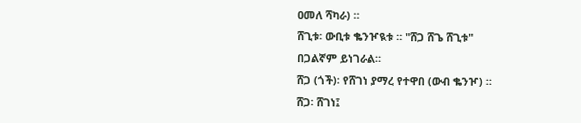ዐመለ ሻካራ) ።
ሸጊቱ፡ ውቢቱ ቈንዦዪቱ ። "ሸጋ ሸጌ ሸጊቱ"
በጋልኛም ይነገራል።
ሸጋ (ጎች)፡ የሸገነ ያማረ የተዋበ (ውብ ቈንዦ) ።
ሸጋ፡ ሸገነ፤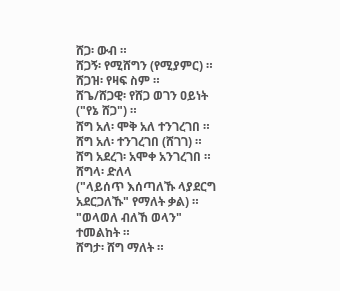ሸጋ፡ ውብ ።
ሸጋኝ፡ የሚሸግን (የሚያምር) ።
ሸጋዝ፡ የዛፍ ስም ።
ሸጌ/ሸጋዊ፡ የሸጋ ወገን ዐይነት
("የኔ ሸጋ") ።
ሸግ አለ፡ ሞቅ አለ ተንገረገበ ።
ሸግ አለ፡ ተንገረገበ (ሸገገ) ።
ሸግ አደረገ፡ አሞቀ አንገረገበ ።
ሸግላ፡ ድለላ
("ላይሰጥ እሰጣለኹ ላያደርግ አደርጋለኹ" የማለት ቃል) ። "ወላወለ ብለኸ ወላን" ተመልከት ።
ሸግታ፡ ሸግ ማለት ።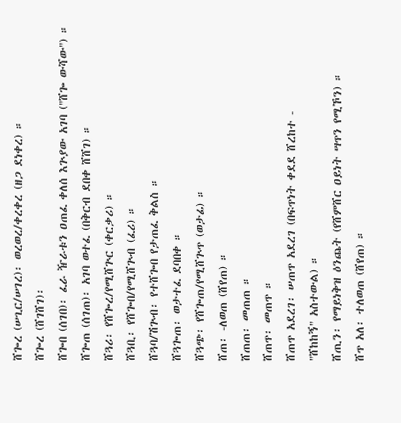ሸጐረ (ሠጊር/ሠገረ)፡ ወረወረ/ቀረቀረ (ዘጋ ደነቀረ) ።
ሸጐረ (ሸገሸገ)፡
ሸጐበ (ሰገበ)፡ ፈራ ዥራቱን ዐጠፈ ቀለሰ እጕያው አገባ ("ሸጐ ውሻው") ።
ሸጐጠ (ሰገጠ)፡ አገባ ወተፈ (በቅርብ ደበቀ ሸሸገ) ።
ሸጓሪ፡ የሸጐረ/የሚሸጕር (ቀርቃሪ) ።
ሸጓቢ፡ የሸጐበ/የሚሸጕብ (ፈሪ) ።
ሸጓባ/ሽጕብ፡ የተሸጐበ የታጠፈ ቅልስ ።
ሸጓጐጠ፡ ወታተፈ ደባበቀ ።
ሸጓጭ፡ የሸጐጠ/የሚሸጕጥ (ወታፊ) ።
ሸጠ፡ -ለወጠ (ሸየጠ) ።
ሸጠጠ፡ መጠጠ ።
ሸጠጥ፡ መጠጥ ።
ሸጠጥ አደረገ፡ ሠጠጥ አደረገ (በፍጥነት ቀደደ ሸረከተ -
"ሸከከኝ" አስተውል) ።
ሸጢን፡ የማይነቅዝ ዕንጨት (የሸምሸር ዐይነት ሣጥን የሚኾን) ።
ሸጥ አለ፡ ተለወጠ (ሸየጠ) ።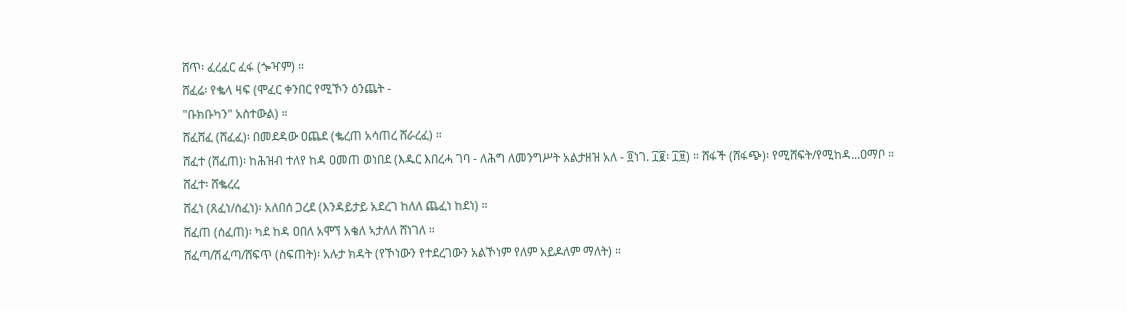ሸጥ፡ ፈረፈር ፈፋ (ጐዣም) ።
ሸፈሬ፡ የቈላ ዛፍ (ሞፈር ቀንበር የሚኾን ዕንጨት -
"ቡክቡካን" አስተውል) ።
ሸፈሸፈ (ሸፈፈ)፡ በመደዳው ዐጨደ (ቈረጠ አሳጠረ ሸራረፈ) ።
ሸፈተ (ሸፈጠ)፡ ከሕዝብ ተለየ ከዳ ዐመጠ ወነበደ (እዱር እበረሓ ገባ - ለሕግ ለመንግሥት አልታዘዝ አለ - ፬ነገ. ፲፪፡ ፲፱) ። ሸፋች (ሸፋጭ)፡ የሚሸፍት/የሚከዳ...ዐማቦ ።
ሸፈተ፡ ሸቈረረ
ሸፈነ (ጸፈነ/ሰፈነ)፡ አለበሰ ጋረደ (እንዳይታይ አደረገ ከለለ ጨፈነ ከደነ) ።
ሸፈጠ (ሰፈጠ)፡ ካደ ከዳ ዐበለ አሞኘ አቄለ ኣታለለ ሸነገለ ።
ሸፈጣ/ሽፈጣ/ሸፍጥ (ስፍጠት)፡ አሉታ ክዳት (የኾነውን የተደረገውን አልኾነም የለም አይዶለም ማለት) ።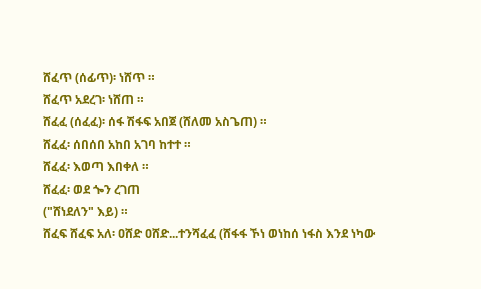ሸፈጥ (ሰፊጥ)፡ ነሸጥ ።
ሸፈጥ አደረገ፡ ነሸጠ ።
ሸፈፈ (ሰፈፈ)፡ ሰፋ ሽፋፍ አበጀ (ሸለመ አስጌጠ) ።
ሸፈፈ፡ ሰበሰበ አከበ አገባ ከተተ ።
ሸፈፈ፡ እወጣ እበቀለ ።
ሸፈፈ፡ ወደ ጐን ረገጠ
("ሸነደለን" እይ) ።
ሸፈፍ ሸፈፍ አለ፡ ዐሸድ ዐሸድ...ተንሻፈፈ (ሸፋፋ ኾነ ወነከሰ ነፋስ እንደ ነካው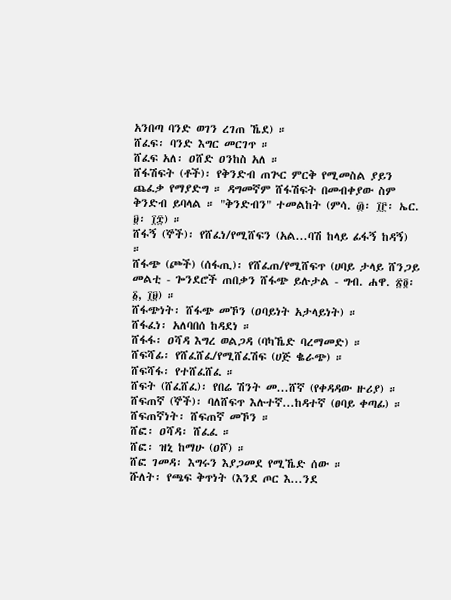አንበጣ ባንድ ወገን ረገጠ ኼደ) ።
ሸፈፍ፡ ባንድ እግር መርገጥ ።
ሸፈፍ አለ፡ ዐሸድ ዐንከስ አለ ።
ሸፋሽፍት (ቶች)፡ የቅንድብ ጠጕር ምርቅ የሚመስል ያይን ጨፈቃ የማያድግ ። ዳግመኛም ሸፋሽፍት በመብቀያው ስም ቅንድብ ይባላል ። "ቅንድብን" ተመልከት (ምሳ. ፴፡ ፲፫፡ ኤር. ፱፡ ፲፰) ።
ሸፋኝ (ኞች)፡ የሸፈነ/የሚሸፍን (አል...ባሽ ከላይ ፊፋኝ ከዳኝ) ።
ሸፋጭ (ጮች) (ሰፋጢ)፡ የሸፈጠ/የሚሸፍጥ (ሀባይ ታላይ ሸንጋይ መልቲ - ጐንደሮች ጠበቃን ሸፋጭ ይሉታል - ግብ. ሐዋ. ፳፬፡ ፩, ፲፱) ።
ሸፋጭነት፡ ሸፋጭ መኾን (ዐባይነት አታላይነት) ።
ሸፋፈነ፡ አለባበሰ ከዳደነ ።
ሸፋፋ፡ ዐሻዳ እግረ ወልጋዳ (ባካኼድ ባረማመድ) ።
ሸፍሻፊ፡ የሸፈሸፈ/የሚሸፈሽፍ (ሀጅ ቈራጭ) ።
ሸፍሻፋ፡ የተሸፈሸፈ ።
ሸፍት (ሸፈሸፈ)፡ የበሬ ሽንት መ...ሸኛ (የቀዳዳው ዙሪያ) ።
ሸፍጠኛ (ኞች)፡ ባለሸፍጥ እሉተኛ...ከዳተኛ (ፀባይ ቀጣፊ) ።
ሸፍጠኛነት፡ ሸፍጠኛ መኾን ።
ሸፎ፡ ዐሻዳ፡ ሸፈፈ ።
ሸፎ፡ ዝኒ ከማሁ (ዐሾ) ።
ሸፎ ገመዳ፡ እግሩን እያጋመደ የሚኼድ ሰው ።
ሹለት፡ የጫፍ ቅጥነት (እንደ ጦር እ...ንደ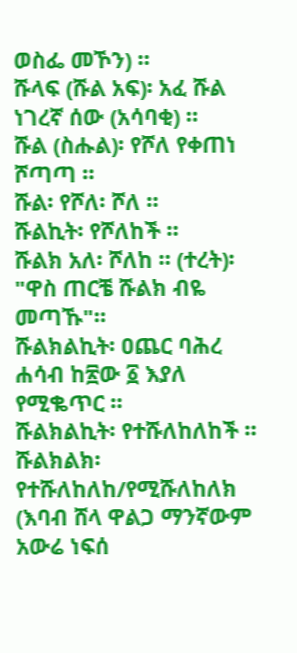ወስፌ መኾን) ።
ሹላፍ (ሹል አፍ)፡ አፈ ሹል ነገረኛ ሰው (አሳባቂ) ።
ሹል (ስሑል)፡ የሾለ የቀጠነ ሾጣጣ ።
ሹል፡ የሾለ፡ ሾለ ።
ሹልኪት፡ የሾለከች ።
ሹልክ አለ፡ ሾለከ ። (ተረት)፡ "ዋስ ጠርቼ ሹልክ ብዬ መጣኹ"።
ሹልክልኪት፡ ዐጨር ባሕረ ሐሳብ ከ፳ው ፩ እያለ የሚቈጥር ።
ሹልክልኪት፡ የተሹለከለከች ።
ሹልክልክ፡ የተሹለከለከ/የሚሹለከለክ (እባብ ሸላ ዋልጋ ማንኛውም አውሬ ነፍሰ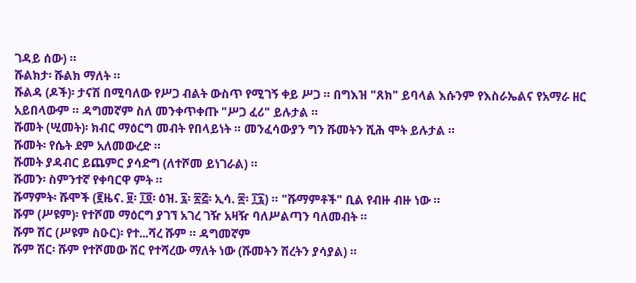ገዳይ ሰው) ።
ሹልክታ፡ ሹልክ ማለት ።
ሹልዳ (ዶች)፡ ታናሽ በሚባለው የሥጋ ብልት ውስጥ የሚገኝ ቀይ ሥጋ ። በግእዝ "ጸክ" ይባላል እሱንም የእስራኤልና የአማራ ዘር አይበላውም ። ዳግመኛም ስለ መንቀጥቀጡ "ሥጋ ፈሪ" ይሉታል ።
ሹመት (ሢመት)፡ ክብር ማዕርግ መብት የበላይነት ። መንፈሳውያን ግን ሹመትን ሺሕ ሞት ይሉታል ።
ሹመት፡ የሴት ደም አለመውረድ ።
ሹመት ያዳብር ይጨምር ያሳድግ (ለተሾመ ይነገራል) ።
ሹመን፡ ስምንተኛ የቀባርዋ ምት ።
ሹማምት፡ ሹሞች (፪ዜና. ፱፡ ፲፬፡ ዕዝ. ፯፡ ፳፭፡ ኢሳ. ፷፡ ፲፯) ። "ሹማምቶች" ቢል የብዙ ብዙ ነው ።
ሹም (ሥዩም)፡ የተሾመ ማዕርግ ያገኘ አገረ ገዥ አዛዥ ባለሥልጣን ባለመብት ።
ሹም ሽር (ሥዩም ስዑር)፡ የተ...ሻረ ሹም ። ዳግመኛም
ሹም ሽር፡ ሹም የተሾመው ሽር የተሻረው ማለት ነው (ሹመትን ሽረትን ያሳያል) ።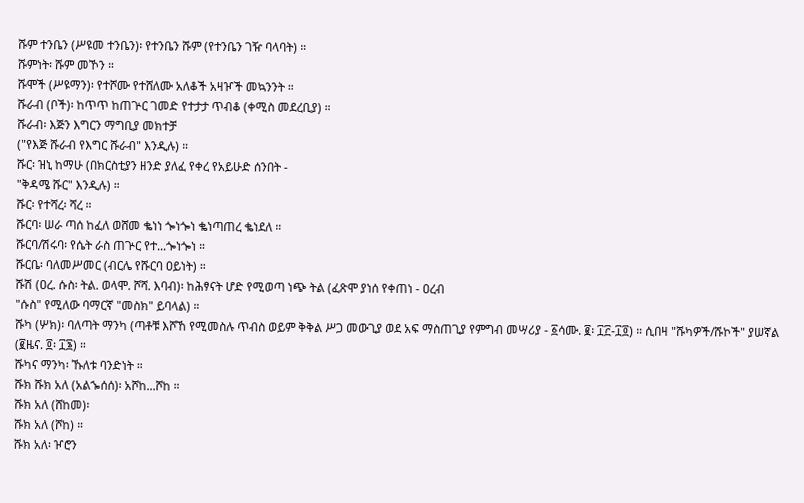ሹም ተንቤን (ሥዩመ ተንቤን)፡ የተንቤን ሹም (የተንቤን ገዥ ባላባት) ።
ሹምነት፡ ሹም መኾን ።
ሹሞች (ሥዩማን)፡ የተሾሙ የተሸለሙ አለቆች አዛዦች መኳንንት ።
ሹራብ (ቦች)፡ ከጥጥ ከጠጕር ገመድ የተታታ ጥብቆ (ቀሚስ መደረቢያ) ።
ሹራብ፡ እጅን እግርን ማግቢያ መክተቻ
("የእጅ ሹራብ የእግር ሹራብ" እንዲሉ) ።
ሹር፡ ዝኒ ከማሁ (በክርስቲያን ዘንድ ያለፈ የቀረ የአይሁድ ሰንበት -
"ቅዳሜ ሹር" እንዲሉ) ።
ሹር፡ የተሻረ፡ ሻረ ።
ሹርባ፡ ሠራ ጣሰ ከፈለ ወሸመ ቈነነ ጐነጐነ ቈነጣጠረ ቈነደለ ።
ሹርባ/ሽሩባ፡ የሴት ራስ ጠጕር የተ...ጐነጐነ ።
ሹርቤ፡ ባለመሥመር (ብርሌ የሹርባ ዐይነት) ።
ሹሽ (ዐረ. ሱስ፡ ትል. ወላሞ. ሾሻ. እባብ)፡ ከሕፃናት ሆድ የሚወጣ ነጭ ትል (ፈጽሞ ያነሰ የቀጠነ - ዐረብ
"ሱስ" የሚለው ባማርኛ "መስክ" ይባላል) ።
ሹካ (ሦክ)፡ ባለጣት ማንካ (ጣቶቹ እሾኸ የሚመስሉ ጥብስ ወይም ቅቅል ሥጋ መውጊያ ወደ አፍ ማስጠጊያ የምግብ መሣሪያ - ፩ሳሙ. ፪፡ ፲፫-፲፬) ። ሲበዛ "ሹካዎች/ሹኮች" ያሠኛል (፪ዜና. ፬፡ ፲፮) ።
ሹካና ማንካ፡ ኹለቱ ባንድነት ።
ሹክ ሹክ አለ (አልኈሰሰ)፡ አሾከ...ሾከ ።
ሹክ አለ (ሸከመ)፡
ሹክ አለ (ሾከ) ።
ሹክ አለ፡ ዦሮን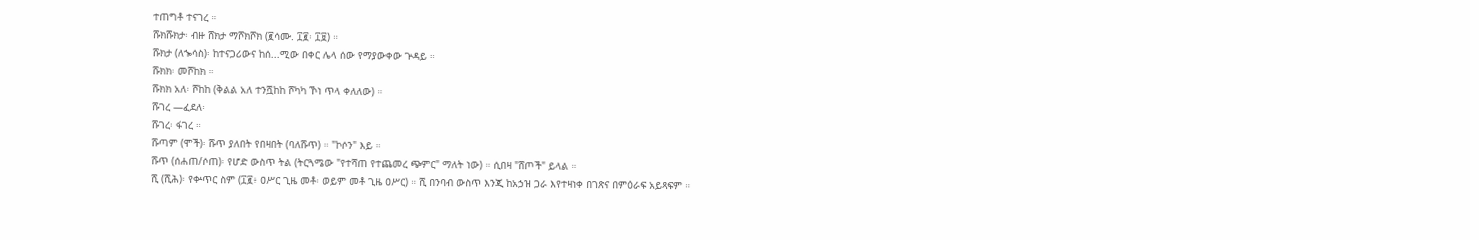ተጠግቶ ተናገረ ።
ሹክሹክታ፡ ብዙ ሸክታ ማሾክሾክ (፪ሳሙ. ፲፪፡ ፲፱) ።
ሹክታ (ለኈሳስ)፡ ከተናጋሪውና ከሰ...ሚው በቀር ሌላ ሰው የማያውቀው ጕዳይ ።
ሹክክ፡ መሾከክ ።
ሹክክ አለ፡ ሾከከ (ቅልል አለ ተንሿከከ ሾካካ ኾነ ጥላ ቀለለው) ።
ሹገረ —ፈደለ፡
ሹገረ፡ ፋገረ ።
ሹጣም (ሞች)፡ ሹጥ ያለበት የበዛበት (ባለሹጥ) ። "ኮሶን" እይ ።
ሹጥ (ሰሐጠ/ሶጠ)፡ የሆድ ውስጥ ትል (ትርጓሜው "የተሻጠ የተጨመረ ጭምር" ማለት ነው) ። ሲበዛ "ሸጦች" ይላል ።
ሺ (ሺሕ)፡ የቍጥር ስም (፲፪፥ ዐሥር ጊዜ መቶ፡ ወይም መቶ ጊዜ ዐሥር) ። ሺ በንባብ ውስጥ እንጂ ከአኃዝ ጋራ እየተዛነቀ በገጽና በምዕራፍ አይጻፍም ።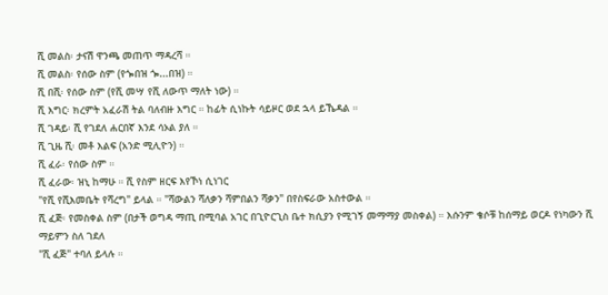ሺ መልስ፡ ታናሽ ዋንጫ መጠጥ ማዳረሻ ።
ሺ መልስ፡ የሰው ስም (የጐበዝ ጐ...በዝ) ።
ሺ በሺ፡ የሰው ስም (የሺ መሣ የሺ ለውጥ ማለት ነው) ።
ሺ እግር፡ ክረምት አፈራሽ ትል ባለብዙ እግር ። ከፊት ሲነኩት ሳይዞር ወደ ኋላ ይኼዳል ።
ሺ ገዳይ፡ ሺ የገደለ ሐርበኛ እንደ ሳኦል ያለ ።
ሺ ጊዜ ሺ፡ መቶ እልፍ (አንድ ሚሊዮን) ።
ሺ ፈራ፡ የሰው ስም ።
ሺ ፈራው፡ ዝኒ ከማሁ ። ሺ የስም ዘርፍ እየኾነ ሲነገር
"የሺ የሺእመቤት የሻረግ" ይላል ። "ሻውልን ሻለቃን ሻምበልን ሻቃን" በየስፍራው አስተውል ።
ሺ ፈጅ፡ የመስቀል ስም (በታች ወግዳ ማጢ በሚባል አገር በጊዮርጊስ ቤተ ክሲያን የሚገኝ መማማያ መስቀል) ። እሱንም ቄሶቹ ከሰማይ ወርዶ የነካውን ሺ ማይምን ስለ ገደለ
"ሺ ፈጅ" ተባለ ይላሉ ።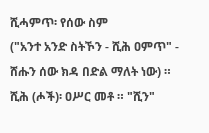ሺሓምጥ፡ የሰው ስም
("አንተ አንድ ስትኾን - ሺሕ ዐምጥ" - ሸሑን ሰው ክዳ በድል ማለት ነው) ።
ሺሕ (ሖች)፡ ዐሥር መቶ ። "ሺን"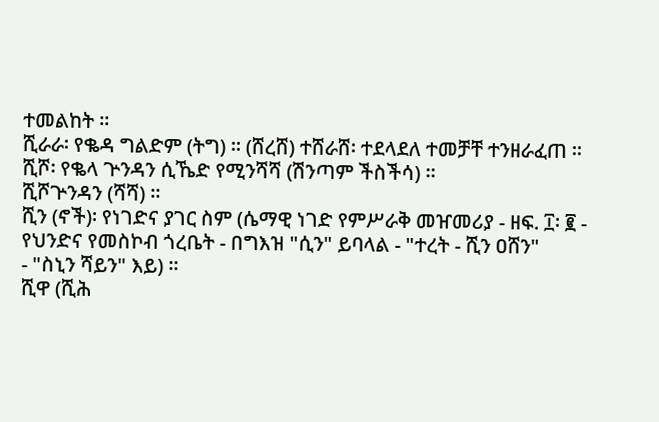ተመልከት ።
ሺራራ፡ የቈዳ ግልድም (ትግ) ። (ሸረሸ) ተሸራሸ፡ ተደላደለ ተመቻቸ ተንዘራፈጠ ።
ሺሾ፡ የቈላ ጕንዳን ሲኼድ የሚንሻሻ (ሽንጣም ችስችሳ) ።
ሺሾጕንዳን (ሻሻ) ።
ሺን (ኖች)፡ የነገድና ያገር ስም (ሴማዊ ነገድ የምሥራቅ መዠመሪያ - ዘፍ. ፲፡ ፪ - የህንድና የመስኮብ ጎረቤት - በግእዝ "ሲን" ይባላል - "ተረት - ሺን ዐሸን"
- "ስኒን ሻይን" እይ) ።
ሺዋ (ሺሕ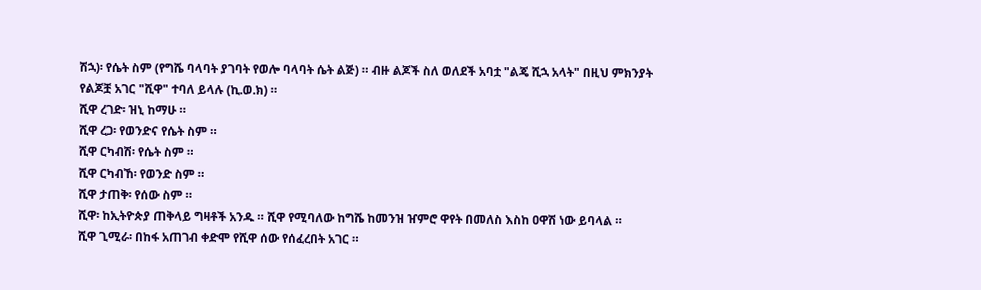ሽኋ)፡ የሴት ስም (የግሼ ባላባት ያገባት የወሎ ባላባት ሴት ልጅ) ። ብዙ ልጆች ስለ ወለደች አባቷ "ልጄ ሺኋ አላት" በዚህ ምክንያት የልጆቿ አገር "ሺዋ" ተባለ ይላሉ (ኪ.ወ.ክ) ።
ሺዋ ረገድ፡ ዝኒ ከማሁ ።
ሺዋ ረጋ፡ የወንድና የሴት ስም ።
ሺዋ ርካብሽ፡ የሴት ስም ።
ሺዋ ርካብኸ፡ የወንድ ስም ።
ሺዋ ታጠቅ፡ የሰው ስም ።
ሺዋ፡ ከኢትዮጵያ ጠቅላይ ግዛቶች አንዱ ። ሺዋ የሚባለው ከግሼ ከመንዝ ዠምሮ ዋየት በመለስ እስከ ዐዋሽ ነው ይባላል ።
ሺዋ ጊሚራ፡ በከፋ አጠገብ ቀድሞ የሺዋ ሰው የሰፈረበት አገር ።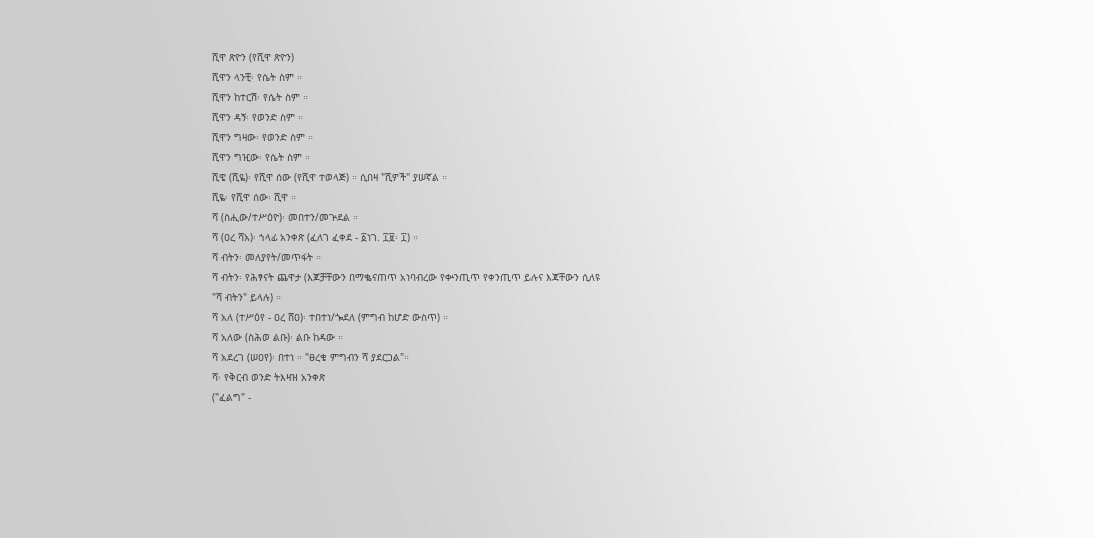ሺዋ ጽዮን (የሺዋ ጽዮን)
ሺዋን ላንቺ፡ የሴት ስም ።
ሺዋን ከተርሽ፡ የሴት ስም ።
ሺዋን ዳኝ፡ የወንድ ስም ።
ሺዋን ግዛው፡ የወንድ ስም ።
ሺዋን ግዢው፡ የሴት ስም ።
ሺዌ (ሺዬ)፡ የሺዋ ሰው (የሺዋ ተወላጅ) ። ሲበዛ "ሺዎች" ያሠኛል ።
ሺዬ፡ የሺዋ ሰው፡ ሺዋ ።
ሻ (ስሒው/ተሥዕዮ)፡ መበተን/መጕደል ።
ሻ (ዐረ ሻአ)፡ ኀላፊ አንቀጽ (ፈለገ ፈቀደ - ፩ነገ. ፲፱፡ ፲) ።
ሻ ብትን፡ መለያየት/መጥፋት ።
ሻ ብትን፡ የሕፃናት ጨዋታ (እጆቻቸውን በማቈናጠጥ አነባብረው የቍንጢጥ የቀንጢጥ ይሉና እጃቸውን ሲለዩ
"ሻ ብትን" ይላሉ) ።
ሻ አለ (ተሥዕየ - ዐረ ሸዐ)፡ ተበተነ/ጐደለ (ምግብ ከሆድ ውስጥ) ።
ሻ አለው (ስሕወ ልቡ)፡ ልቡ ከዳው ።
ሻ አደረገ (ሠዐየ)፡ በተነ ። "ፀረቄ ምግብን ሻ ያደርጋል"።
ሻ፡ የቅርብ ወንድ ትእዛዝ አንቀጽ
("ፈልግ" -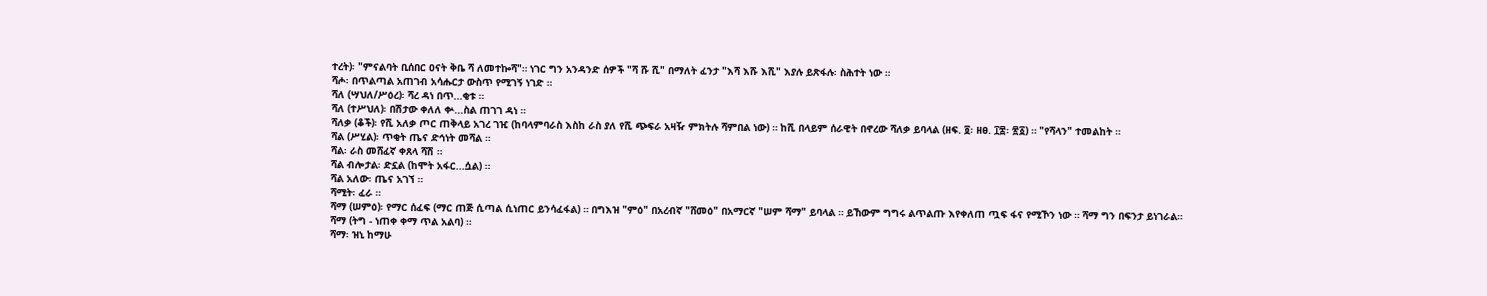ተረት)፡ "ምናልባት ቢሰበር ዐናት ቅቤ ሻ ለመተኰሻ"። ነገር ግን አንዳንድ ሰዎች "ሻ ሹ ሺ" በማለት ፈንታ "እሻ እሹ እሺ" እያሉ ይጽፋሉ፡ ስሕተት ነው ።
ሻሖ፡ በጥልጣል አጠገብ አሳሑርታ ውስጥ የሚገኝ ነገድ ።
ሻለ (ሣህለ/ሥዕረ)፡ ሻረ ዳነ በጥ...ቂቱ ።
ሻለ (ተሥህለ)፡ በሽታው ቀለለ ቍ...ስል ጠገገ ዳነ ።
ሻለቃ (ቆች)፡ የሺ አለቃ ጦር ጠቅላይ አገረ ገዢ (ከባላምባራስ እስከ ራስ ያለ የሺ ጭፍራ አዛዥ ምክትሉ ሻምበል ነው) ። ከሺ በላይም ሰራዊት በኖረው ሻለቃ ይባላል (ዘፍ. ፬፡ ዘፀ. ፲፰፡ ፳፩) ። "የሻላን" ተመልከት ።
ሻል (ሥሂል)፡ ጥቂት ጤና ድኅነት መሻል ።
ሻል፡ ራስ መሸፈኛ ቀጸላ ሻሽ ።
ሻል ብሎታል፡ ድኗል (ከሞት አፋር...ሷል) ።
ሻል አለው፡ ጤና አገኘ ።
ሻሚት፡ ፈራ ።
ሻማ (ሠምዕ)፡ የማር ሰፈፍ (ማር ጠጅ ሲጣል ሲነጠር ይንሳፈፋል) ። በግእዝ "ምዕ" በአረብኛ "ሸመዕ" በአማርኛ "ሠም ሻማ" ይባላል ። ይኸውም ግግሩ ልጥልጡ እየቀለጠ ጧፍ ፋና የሚኾን ነው ። ሻማ ግን በፍንታ ይነገራል።
ሻማ (ትግ - ነጠቀ ቀማ ጥል አልባ) ።
ሻማ፡ ዝኒ ከማሁ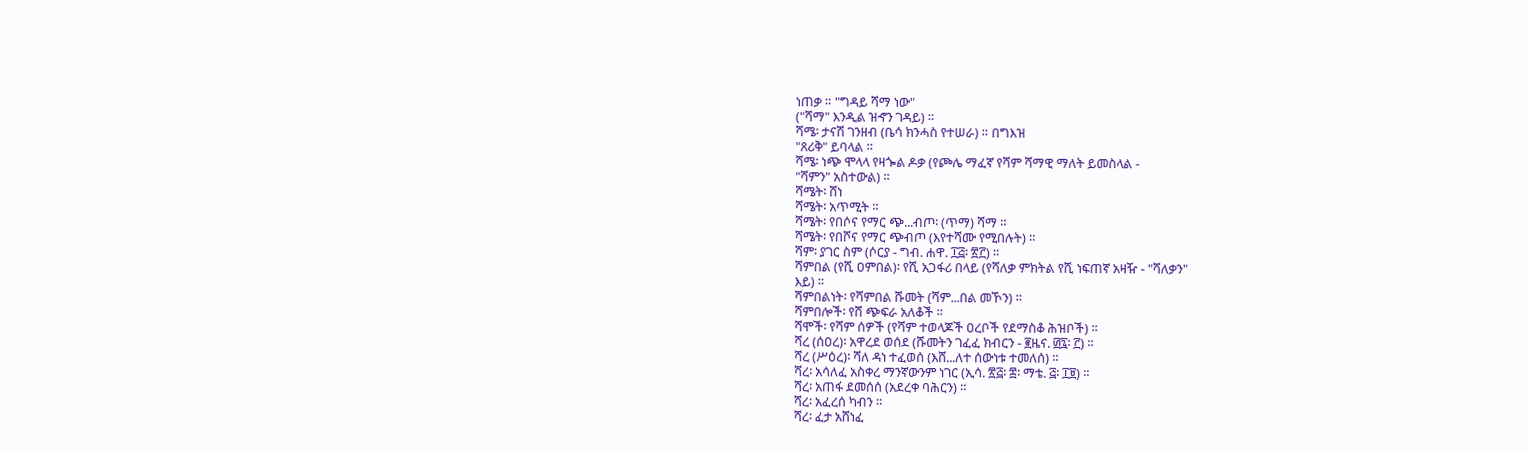ነጠቃ ። "ግዳይ ሻማ ነው"
("ሻማ" እንዲል ዝኆን ገዳይ) ።
ሻሜ፡ ታናሽ ገንዘብ (ቤሳ ክንሓስ የተሠራ) ። በግእዝ
"ጸሪቅ" ይባላል ።
ሻሜ፡ ነጭ ሞላላ የዛጐል ዶቃ (የጮሌ ማፈኛ የሻም ሻማዊ ማለት ይመስላል -
"ሻምን" አስተውል) ።
ሻሜት፡ ሸነ
ሻሜት፡ አጥሚት ።
ሻሜት፡ የበሶና የማር ጭ...ብጦ፡ (ጥማ) ሻማ ።
ሻሜት፡ የበሾና የማር ጭብጦ (እየተሻሙ የሚበሉት) ።
ሻም፡ ያገር ስም (ሶርያ - ግብ. ሐዋ. ፲፭፡ ፳፫) ።
ሻምበል (የሺ ዐምበል)፡ የሺ አጋፋሪ በላይ (የሻለቃ ምክትል የሺ ነፍጠኛ አዛዥ - "ሻለቃን"
እይ) ።
ሻምበልነት፡ የሻምበል ሹመት (ሻም...በል መኾን) ።
ሻምበሎች፡ የሸ ጭፍራ አለቆች ።
ሻሞች፡ የሻም ሰዎች (የሻም ተወላጆች ዐረቦች የደማስቆ ሕዝቦች) ።
ሻረ (ሰዐረ)፡ አዋረደ ወሰደ (ሹመትን ገፈፈ ክብርን - ፪ዜና. ፴፯፡ ፫) ።
ሻረ (ሥዕረ)፡ ሻለ ዳነ ተፈወሰ (እሸ...ለተ ሰውነቱ ተመለሰ) ።
ሻረ፡ አሳለፈ አስቀረ ማንኛውንም ነገር (ኢሳ. ፳፭፡ ፰፡ ማቴ. ፭፡ ፲፱) ።
ሻረ፡ አጠፋ ደመሰሰ (አደረቀ ባሕርን) ።
ሻረ፡ አፈረሰ ካብን ።
ሻረ፡ ፈታ አሸነፈ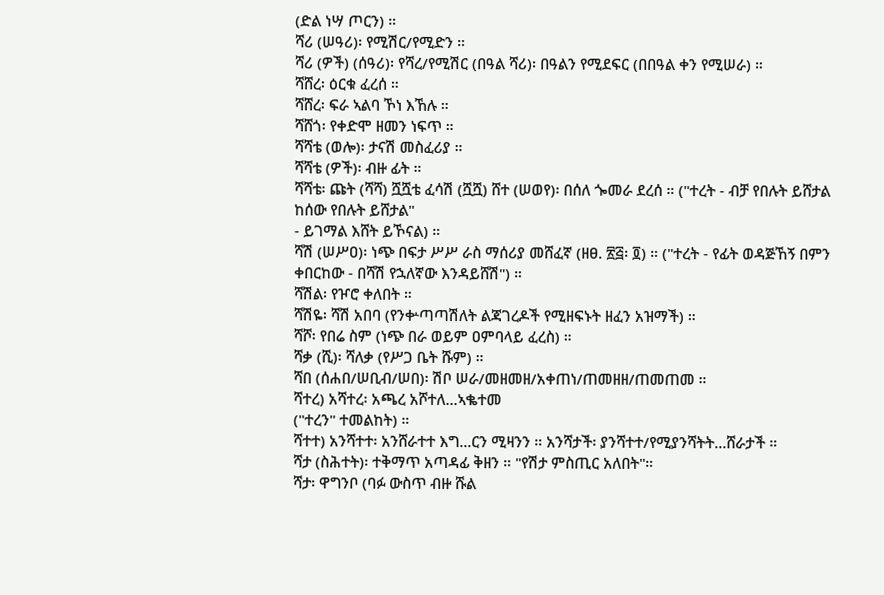(ድል ነሣ ጦርን) ።
ሻሪ (ሠዓሪ)፡ የሚሽር/የሚድን ።
ሻሪ (ዎች) (ሰዓሪ)፡ የሻረ/የሚሽር (በዓል ሻሪ)፡ በዓልን የሚደፍር (በበዓል ቀን የሚሠራ) ።
ሻሸረ፡ ዕርቁ ፈረሰ ።
ሻሸረ፡ ፍራ ኣልባ ኾነ እኸሉ ።
ሻሸጎ፡ የቀድሞ ዘመን ነፍጥ ።
ሻሻቴ (ወሎ)፡ ታናሽ መስፈሪያ ።
ሻሻቴ (ዎች)፡ ብዙ ፊት ።
ሻሻቴ፡ ጩት (ሻሻ) ሿሿቴ ፈሳሽ (ሿሿ) ሸተ (ሠወየ)፡ በሰለ ጐመራ ደረሰ ። ("ተረት - ብቻ የበሉት ይሸታል ከሰው የበሉት ይሸታል"
- ይገማል እሸት ይኾናል) ።
ሻሽ (ሠሥዐ)፡ ነጭ በፍታ ሥሥ ራስ ማሰሪያ መሸፈኛ (ዘፀ. ፳፭፡ ፬) ። ("ተረት - የፊት ወዳጅኸኝ በምን ቀበርከው - በሻሽ የኋለኛው እንዳይሸሽ") ።
ሻሽል፡ የዦሮ ቀለበት ።
ሻሽዬ፡ ሻሽ አበባ (የንቍጣጣሽለት ልጃገረዶች የሚዘፍኑት ዘፈን አዝማች) ።
ሻሾ፡ የበሬ ስም (ነጭ በራ ወይም ዐምባላይ ፈረስ) ።
ሻቃ (ሺ)፡ ሻለቃ (የሥጋ ቤት ሹም) ።
ሻበ (ሰሐበ/ሠቢብ/ሠበ)፡ ሽቦ ሠራ/መዘመዘ/አቀጠነ/ጠመዘዘ/ጠመጠመ ።
ሻተረ) አሻተረ፡ አጫረ አሾተለ...ኣቈተመ
("ተረን" ተመልከት) ።
ሻተተ) አንሻተተ፡ አንሸራተተ እግ...ርን ሚዛንን ። አንሻታች፡ ያንሻተተ/የሚያንሻትት...ሸራታች ።
ሻታ (ስሕተት)፡ ተቅማጥ አጣዳፊ ቅዘን ። "የሽታ ምስጢር አለበት"።
ሻታ፡ ዋግንቦ (ባፉ ውስጥ ብዙ ሹል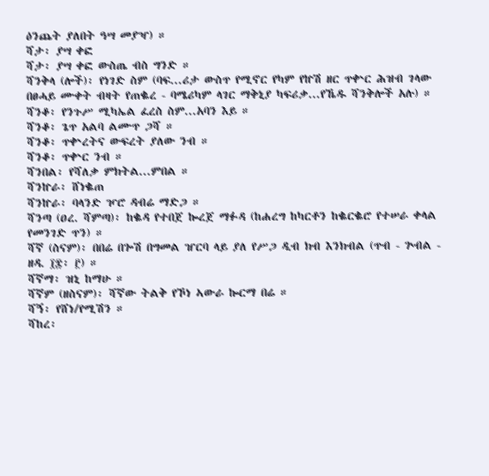ዕንጨት ያለበት ዓሣ መያዣ) ።
ሻታ፡ ያሣ ቀፎ
ሻታ፡ ያሣ ቀፎ ውስጤ ብስ ግንድ ።
ሻንቅላ (ሎች)፡ የነገድ ስም (ባፍ...ሪታ ውስጥ የሚኖር የካም የኵሽ ዘር ጥቍር ሕዝብ ገላው በፀሓይ ሙቀት ብዛት የጠቈረ - ባሜሪካም ላገር ማቅኒያ ካፍሪቃ...የኼዱ ሻንቅሎች አሉ) ።
ሻንቆ፡ የንጉሥ ሚካኤል ፈረስ ስም...አባን እይ ።
ሻንቆ፡ ጌጥ አልባ ልሙጥ ጋሻ ።
ሻንቆ፡ ጥቍረትና ውፍረት ያለው ንብ ።
ሻንቆ፡ ጥቍር ንብ ።
ሻንበል፡ የሻለቃ ምክትል...ምበል ።
ሻንኵራ፡ ሸነቈጠ
ሻንኵራ፡ ባላንድ ዦሮ ዳብሬ ማድጋ ።
ሻንጣ (ዐረ. ሻምጣ)፡ ከቈዳ የተበጀ ኰረጀ ማፉዳ (ከሐረግ ከካርቶን ከቈርቈሮ የተሠራ ቀላል የመንገድ ጥን) ።
ሻኛ (ስናም)፡ በበሬ በጐሽ በግመል ዠርባ ላይ ያለ የሥጋ ዲብ ክብ እንክብል (ጥብ - ጕብል - ዘዳ. ፲፰፡ ፫) ።
ሻኛማ፡ ዝኒ ከማሁ ።
ሻኛም (ዘስናም)፡ ሻኛው ትልቅ የኾነ ኣውራ ኰርማ በሬ ።
ሻኝ፡ የሸነ/የሚሽን ።
ሻከረ፡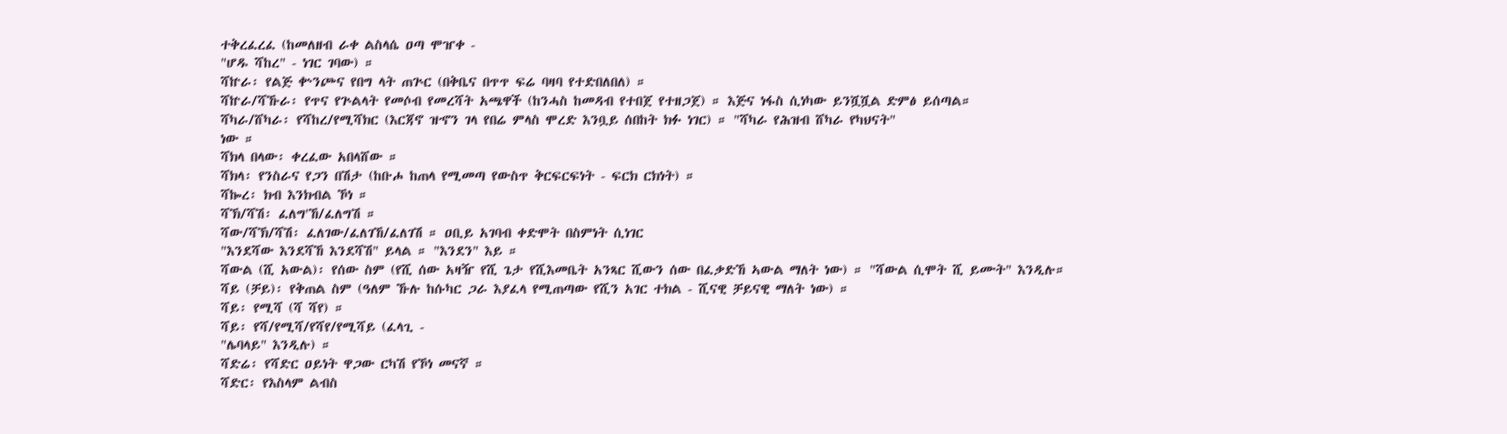ተቅረፈረፈ (ከመለዘብ ራቀ ልስላሴ ዐጣ ሞዠቀ -
"ሆዱ ሻከረ" - ነገር ገባው) ።
ሻኵራ፡ የልጅ ቍንጮና የበግ ላት ጠጕር (በቅቤና በጥጥ ፍሬ ባዛባ የተድበለበለ) ።
ሻኵራ/ሻኹራ፡ የጥና የጕልላት የመሶብ የመረሻት አጫዋች (ከንሓስ ከመዳብ የተበጀ የተዘጋጀ) ። እጅና ነፋስ ሲነካው ይንሿሿል ድምፅ ይሰጣል።
ሻካራ/ሸካራ፡ የሻከረ/የሚሻክር (እርጃኖ ዝኆን ገላ የበሬ ምላስ ሞረድ እንቧይ ሰበከት ክፉ ነገር) ። "ሻካራ የሕዝብ ሸካራ የካህናት"
ነው ።
ሻክላ በላው፡ ቀረፈው አበላሸው ።
ሻክላ፡ የንስራና የጋን በሽታ (ከቡሖ ከጠላ የሚመጣ የውስጥ ቅርፍርፍነት - ፍርክ ርክነት) ።
ሻኰረ፡ ክብ እንክብል ኾነ ።
ሻኽ/ሻሽ፡ ፈለግ'ኸ/ፈለግሽ ።
ሻው/ሻኽ/ሻሽ፡ ፈለገው/ፈለገኸ/ፈለገሽ ። ዐቢይ አገባብ ቀድሞት በስምነት ሲነገር
"እንደሻው እንደሻኸ እንደሻሽ" ይላል ። "እንደን" እይ ።
ሻውል (ሺ አውል)፡ የሰው ስም (የሺ ሰው አዛዥ የሺ ጌታ የሺእመቤት አንጻር ሺውን ሰው በፈቃድኸ ኣውል ማለት ነው) ። "ሻውል ሲሞት ሺ ይሙት" እንዲሉ።
ሻይ (ቻይ)፡ የቅጠል ስም (ዓለም ኹሉ ከሱካር ጋራ እያፈላ የሚጠጣው የሺን አገር ተክል - ሺናዊ ቻይናዊ ማለት ነው) ።
ሻይ፡ የሚሻ (ሻ ሻየ) ።
ሻይ፡ የሻ/የሚሻ/የሻየ/የሚሻይ (ፈላጊ -
"ሌባላይ" እንዲሉ) ።
ሻድሬ፡ የሻድር ዐይነት ዋጋው ርካሽ የኾነ መናኛ ።
ሻድር፡ የእስላም ልብስ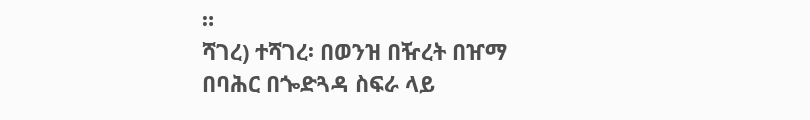።
ሻገረ) ተሻገረ፡ በወንዝ በዥረት በዠማ በባሕር በጐድጓዳ ስፍራ ላይ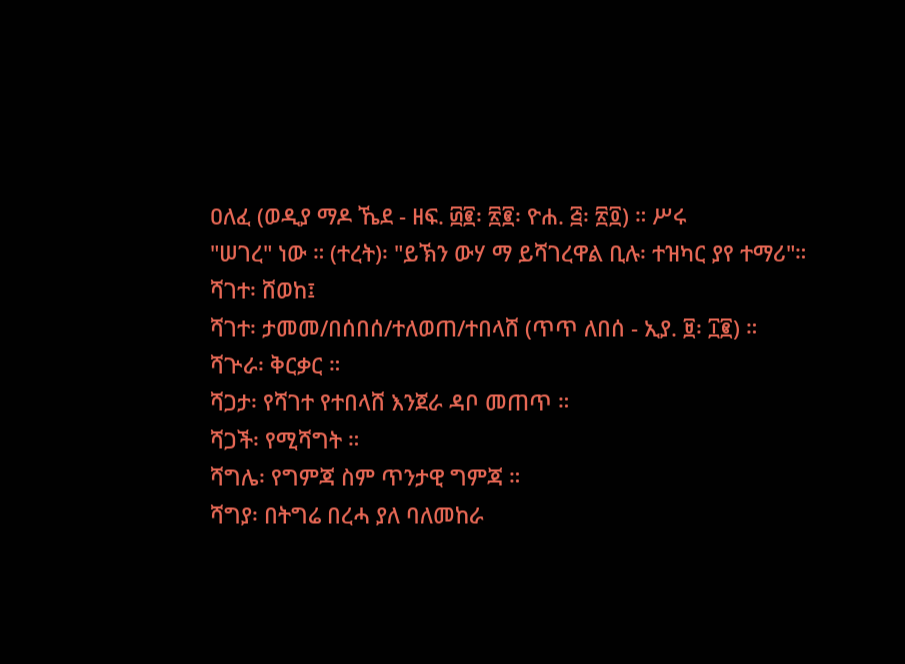ዐለፈ (ወዲያ ማዶ ኼደ - ዘፍ. ፴፪፡ ፳፪፡ ዮሐ. ፭፡ ፳፬) ። ሥሩ
"ሠገረ" ነው ። (ተረት)፡ "ይኽን ውሃ ማ ይሻገረዋል ቢሉ፡ ተዝካር ያየ ተማሪ"።
ሻገተ፡ ሸወከ፤
ሻገተ፡ ታመመ/በሰበሰ/ተለወጠ/ተበላሸ (ጥጥ ለበሰ - ኢያ. ፱፡ ፲፪) ።
ሻጕራ፡ ቅርቃር ።
ሻጋታ፡ የሻገተ የተበላሸ እንጀራ ዳቦ መጠጥ ።
ሻጋች፡ የሚሻግት ።
ሻግሌ፡ የግምጃ ስም ጥንታዊ ግምጃ ።
ሻግያ፡ በትግሬ በረሓ ያለ ባለመከራ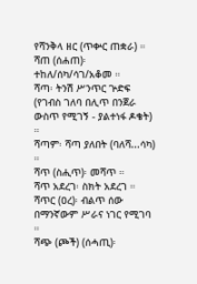የሻንቅላ ዘር (ጥቍር ጠቋራ) ።
ሻጠ (ሰሐጠ)፡ ተከለ/ሰካ/ሳገ/አቆመ ።
ሻጣ፡ ትንሽ ሥንጥር ጕድፍ (የገብስ ገለባ በሊጥ በንጀራ ውስጥ የሚገኝ - ያልተነፋ ዶቄት) ።
ሻጣም፡ ሻጣ ያለበት (ባለሻ...ሳካ) ።
ሻጥ (ስሒጥ)፡ መሻጥ ።
ሻጥ አደረገ፡ ስክት አደረገ ።
ሻጥር (ዐረ)፡ ብልጥ ሰው በማንኛውም ሥራና ነገር የሚገባ ።
ሻጭ (ጮች) (ሰሓጢ)፡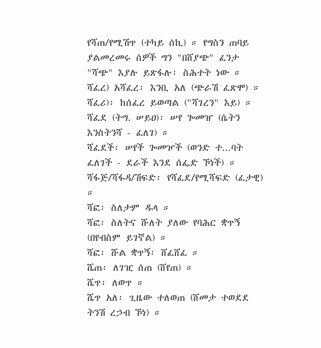የሻጠ/የሚሽጥ (ተካይ ሰኪ) ። የግስን ጠባይ ያልመረመሩ ሰዎች ግን "በሸያጭ" ፈንታ "ሻጭ" እያሉ ይጽፋሉ፡ ስሕተት ነው ።
ሻፈረ) አሻፈረ፡ እንቢ አለ (ጭራሽ ፈጽሞ) ።
ሻፈሪ)፡ ከሰፈረ ይወጣል ("ሻገረን" እይ) ።
ሻፈደ (ትግ. ሠይዐ)፡ ሠየ ጐመዠ (ሴትን እንስትንሻ - ፈለገ) ።
ሻፈደች፡ ሠየች ጐመዦች (ወንድ ተ...ባት ፈለገች - ደራች እንደ ሰፌድ ኾነች) ።
ሻፋጅ/ሻፋዳ/ሽፍድ፡ የሻፈደ/የሚሻፍድ (ፈታዊ) ።
ሻፎ፡ ስለታም ዱላ ።
ሻፎ፡ ስለትና ሹለት ያለው የባሕር ቋጥኝ (በየብስም ይገኛል) ።
ሻፎ፡ ሹል ቋጥኝ፡ ሸፈሸፈ ።
ሼጠ፡ ለገዢ ሰጠ (ሸየጠ) ።
ሼጥ፡ ለወጥ ።
ሼጥ አለ፡ ጊዜው ተለወጠ (ሸመታ ተወደደ ትንሽ ረኃብ ኾነ) ።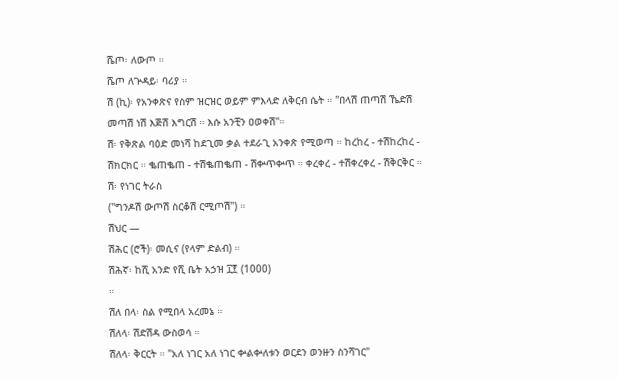ሼጦ፡ ለውጦ ።
ሼጦ ለጕዳይ፡ ባሪያ ።
ሽ (ኪ)፡ የአንቀጽና የስም ዝርዝር ወይም ምእላድ ለቅርብ ሴት ። "በላሽ ጠጣሽ ኼድሽ መጣሽ ነሽ እጅሽ እግርሽ ። እሱ አንቺን ዐወቀሽ"።
ሽ፡ የቅጽል ባዕድ መነሻ ከደጊመ ቃል ተደራጊ አንቀጽ የሚወጣ ። ከረከረ - ተሽከረከረ - ሽክርክር ። ቈጠቈጠ - ተሽቈጠቈጠ - ሽቍጥቍጥ ። ቀረቀረ - ተሽቀረቀረ - ሽቅርቅር ።
ሽ፡ የነገር ትራስ
("ግንዶሽ ውጦሽ ስርቆሽ ርሚጦሽ") ።
ሽህር —
ሽሕር (ሮች)፡ መሲና (የላም ድልብ) ።
ሽሕኛ፡ ከሺ አንድ የሺ ቤት አኃዝ ፲፻ (1000)
።
ሽለ በላ፡ ስል የሚበላ አረመኔ ።
ሽለላ፡ ሽድሽዳ ውስወሳ ።
ሽለላ፡ ቅርርት ። "አለ ነገር አለ ነገር ቍልቍለቱን ወርደን ወንዙን ስንሻገር"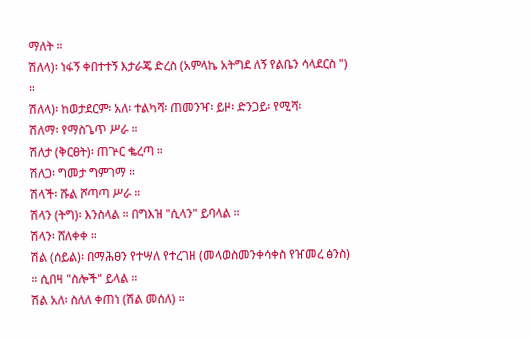ማለት ።
ሽለላ)፡ ነፋኝ ቀበተተኝ እታራጄ ድረስ (አምላኬ አትግደ ለኝ የልቤን ሳላደርስ ") ።
ሽለላ)፡ ከወታደርም፡ አለ፡ ተልካሻ፡ ጠመንዣ፡ ይዞ፡ ድንጋይ፡ የሚሻ፡
ሽለማ፡ የማስጌጥ ሥራ ።
ሽለታ (ቅርፀት)፡ ጠጕር ቈረጣ ።
ሽለጋ፡ ግመታ ግምገማ ።
ሽላች፡ ሹል ሾጣጣ ሥራ ።
ሽላን (ትግ)፡ እንስላል ። በግእዝ "ሲላን" ይባላል ።
ሽላን፡ ሸለቀቀ ።
ሽል (ሰይል)፡ በማሕፀን የተሣለ የተረገዘ (መላወስመንቀሳቀስ የዠመረ ፅንስ) ። ሲበዛ "ስሎች" ይላል ።
ሽል አለ፡ ስለለ ቀጠነ (ሽል መሰለ) ።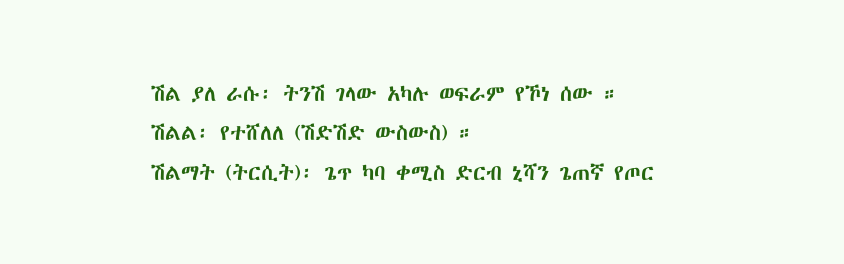ሽል ያለ ራሱ፡ ትንሽ ገላው አካሉ ወፍራም የኾነ ሰው ።
ሽልል፡ የተሸለለ (ሽድሽድ ውስውስ) ።
ሽልማት (ትርሲት)፡ ጌጥ ካባ ቀሚስ ድርብ ኒሻን ጌጠኛ የጦር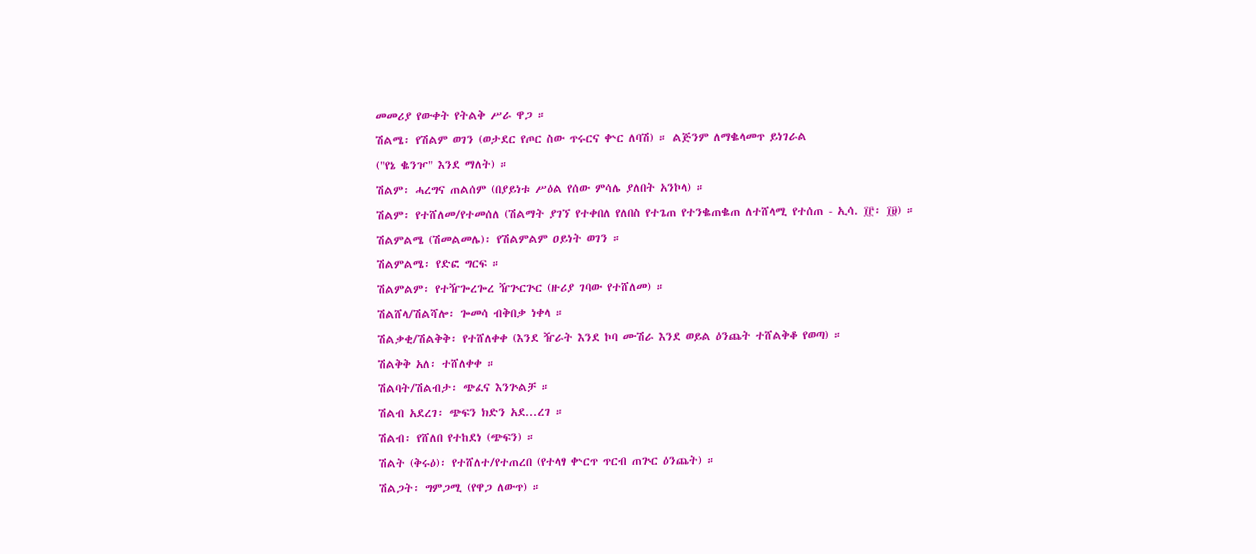መመሪያ የውቀት የትልቅ ሥራ ዋጋ ።
ሽልሜ፡ የሽልም ወገን (ወታደር የጦር ስው ጥሩርና ቍር ለባሽ) ። ልጅንም ለማቈላመጥ ይነገራል
("የኔ ቈንዦ" እንደ ማለት) ።
ሽልም፡ ሓረግና ጠልሰም (በያይነቱ ሥዕል የሰው ምሳሌ ያለበት አንኮላ) ።
ሽልም፡ የተሸለመ/የተመሰለ (ሽልማት ያገኘ የተቀበለ የለበስ የተጌጠ የተንቈጠቈጠ ለተሸላሚ የተሰጠ - ኢሳ. ፲፫፡ ፲፱) ።
ሽልምልሜ (ሽመልመሌ)፡ የሽልምልም ዐይነት ወገን ።
ሽልምልሜ፡ የድፎ ግርፍ ።
ሽልምልም፡ የተዥጐረጐረ ዥጕርጕር (ዙሪያ ገባው የተሸለመ) ።
ሽልሸላ/ሽልሻሎ፡ ጐመሳ ብቅበቃ ነቀላ ።
ሽልቃቂ/ሽልቅቅ፡ የተሸለቀቀ (እንደ ዥራት እንደ ኮባ ሙሽራ እንደ ወይል ዕንጨት ተሸልቅቆ የወጣ) ።
ሽልቅቅ አለ፡ ተሸለቀቀ ።
ሽልባት/ሽልብታ፡ ጭፈና እንጕልቻ ።
ሽልብ አደረገ፡ ጭፍን ክድን አደ...ረገ ።
ሽልብ፡ የሸለበ የተከደነ (ጭፍን) ።
ሽልት (ቅሩዕ)፡ የተሸለተ/የተጠረበ (የተላፃ ቍርጥ ጥርብ ጠጕር ዕንጨት) ።
ሽልጋት፡ ግምጋሚ (የዋጋ ለውጥ) ።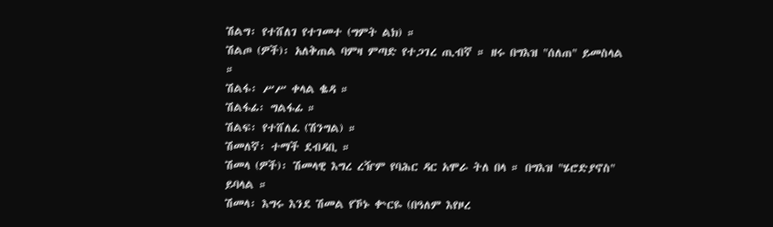ሽልግ፡ የተሸለገ የተገመተ (ግምት ልክ) ።
ሽልጦ (ዎች)፡ አለቅጠል ባምዛ ምጣድ የተጋገረ ጢብኛ ። ዘሩ በግእዝ "ሰለጠ" ይመስላል ።
ሽልፋ፡ ሥሥ ቀላል ቈዳ ።
ሽልፋፊ፡ ግልፋፊ ።
ሽልፍ፡ የተሸለፈ (ሽንግል) ።
ሽመለኛ፡ ተማች ደብዳቢ ።
ሽመላ (ዎች)፡ ሽመላዊ እግረ ረዥም የባሕር ዳር አሞራ ትለ በላ ። በግእዝ "ሄሮድያኖስ" ይባላል ።
ሽመላ፡ እግሩ እንደ ሽመል የኾኑ ቍርዬ (በዓለም እየዞረ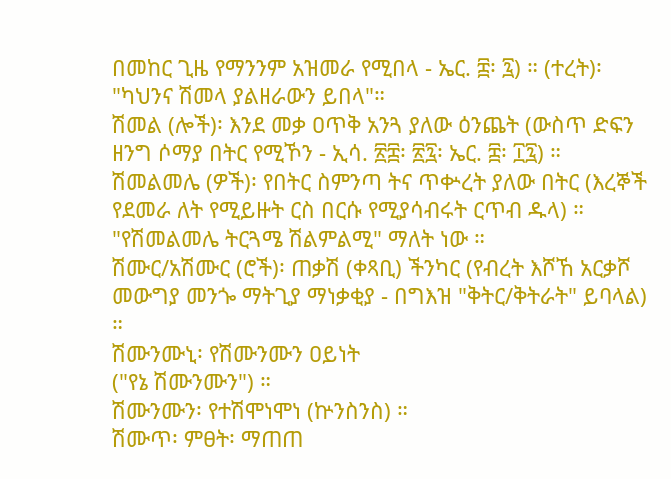በመከር ጊዜ የማንንም አዝመራ የሚበላ - ኤር. ፰፡ ፯) ። (ተረት)፡ "ካህንና ሽመላ ያልዘራውን ይበላ"።
ሽመል (ሎች)፡ እንደ መቃ ዐጥቅ አንጓ ያለው ዕንጨት (ውስጥ ድፍን ዘንግ ሶማያ በትር የሚኾን - ኢሳ. ፳፰፡ ፳፯፡ ኤር. ፰፡ ፲፯) ።
ሽመልመሌ (ዎች)፡ የበትር ስምንጣ ትና ጥቍረት ያለው በትር (እረኞች የደመራ ለት የሚይዙት ርስ በርሱ የሚያሳብሩት ርጥብ ዱላ) ። "የሽመልመሌ ትርጓሜ ሽልምልሚ" ማለት ነው ።
ሽሙር/አሽሙር (ሮች)፡ ጠቃሽ (ቀጻቢ) ችንካር (የብረት እሾኸ አርቃሾ መውግያ መንጐ ማትጊያ ማነቃቂያ - በግእዝ "ቅትር/ቅትራት" ይባላል) ።
ሽሙንሙኒ፡ የሽሙንሙን ዐይነት
("የኔ ሽሙንሙን") ።
ሽሙንሙን፡ የተሽሞነሞነ (ኵንስንስ) ።
ሽሙጥ፡ ምፀት፡ ማጠጠ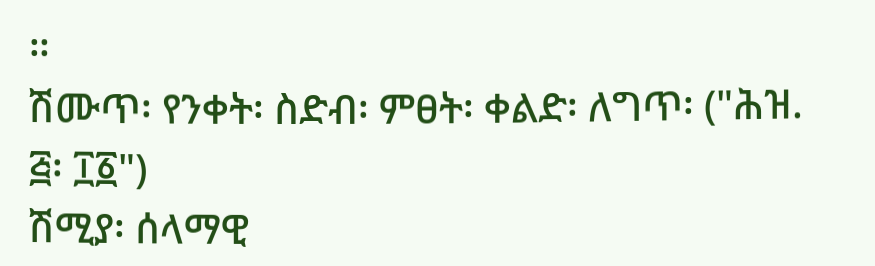።
ሽሙጥ፡ የንቀት፡ ስድብ፡ ምፀት፡ ቀልድ፡ ለግጥ፡ ("ሕዝ. ፭፡ ፲፩")
ሽሚያ፡ ሰላማዊ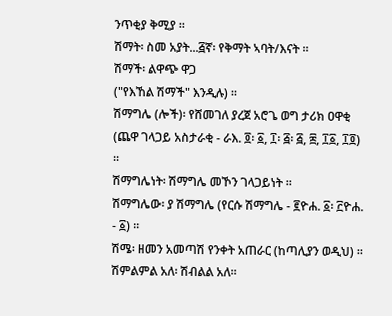ንጥቂያ ቅሚያ ።
ሽማት፡ ስመ አያት...፭ኛ፡ የቅማት ኣባት/እናት ።
ሽማች፡ ልዋጭ ዋጋ
("የእኸል ሽማች" እንዲሉ) ።
ሽማግሌ (ሎች)፡ የሸመገለ ያረጀ አሮጌ ወግ ታሪክ ዐዋቂ (ጨዋ ገላጋይ አስታራቂ - ራእ. ፬፡ ፩, ፲፡ ፭፡ ፭, ፰, ፲፩, ፲፬) ።
ሽማግሌነት፡ ሽማግሌ መኾን ገላጋይነት ።
ሽማግሌው፡ ያ ሽማግሌ (የርሱ ሽማግሌ - ፪ዮሐ. ፩፡ ፫ዮሐ. - ፩) ።
ሽሜ፡ ዘመን አመጣሽ የንቀት አጠራር (ከጣሊያን ወዲህ) ።
ሽምልምል አለ፡ ሽብልል አለ።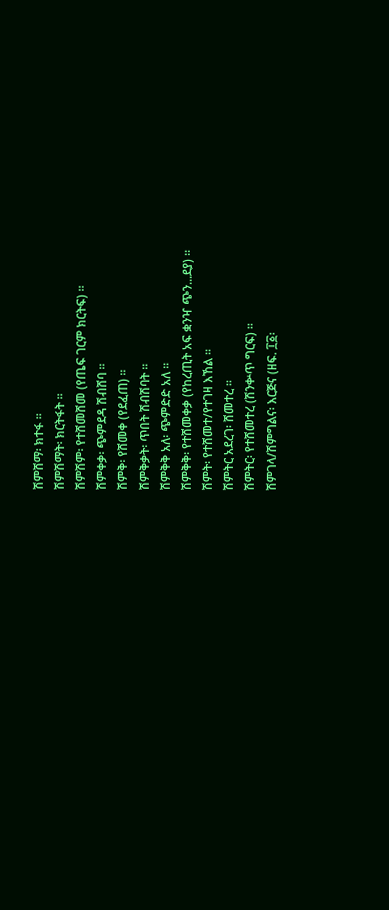ሽምሸማ፡ ክተፋ ።
ሽምሽማት፡ ክርትፋት ።
ሽምሽም፡ የተሸመሸመ (የጤፍ ገርም ክርትፍ) ።
ሽምቀቃ፡ ጭምደዳ ሽብሸባ ።
ሽምቅ፡ የሸመቀ (የደፈጠ) ።
ሽምቅቃት፡ ጥበት ሽብሽባት ።
ሽምቅቅ አለ፡ ጭምድድ አለ ።
ሽምቅቅ፡ የተሸመቀቃ (የከረጢት አፍ ቋንዣ ጭን...ደያ) ።
ሽምት፡ የተሸመተ/የተገዛ እኸል ።
ሽምትር አደረገ፡ ሸመተረ ።
ሽምትር፡ የተሸመተረ (ሽንቍጥ ግርፍ) ።
ሽምገላ/ሽምግልና፡ እርጅና (ዘፍ. ፲፩፡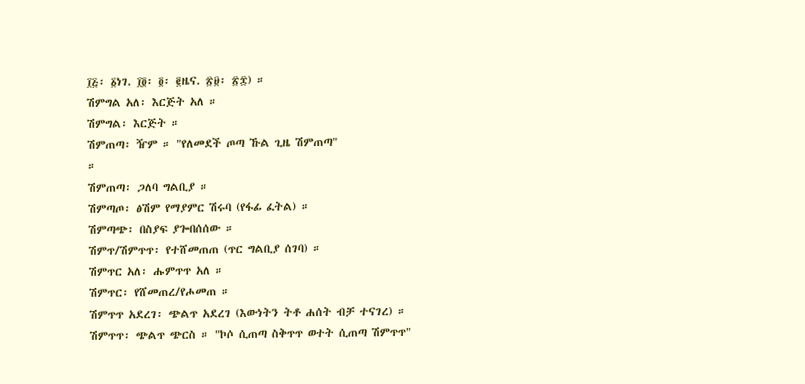፲፭፡ ፩ነገ. ፲፬፡ ፬፡ ፪ዜና. ፳፱፡ ፳፰) ።
ሽምግል አለ፡ እርጅት አለ ።
ሽምግል፡ እርጅት ።
ሽምጠጣ፡ ዥም ። "የለመደች ጦጣ ኹል ጊዜ ሽምጠጣ"
።
ሽምጠጣ፡ ጋለባ ግልቢያ ።
ሽምጣጦ፡ ፅሽም የማያምር ሽሩባ (የፋፊ ፈትል) ።
ሽምጣጭ፡ በስያፍ ያጐበሰሰው ።
ሽምጥ/ሽምጥጥ፡ የተሸመጠጠ (ጥር ግልቢያ ሰገባ) ።
ሽምጥር አለ፡ ሑምጥጥ አለ ።
ሽምጥር፡ የሸመጠረ/የሖመጠ ።
ሽምጥጥ አደረገ፡ ጭልጥ አደረገ (እውነትን ትቶ ሐሰት ብቻ ተናገረ) ።
ሽምጥጥ፡ ጭልጥ ጭርስ ። "ኮሶ ሲጠጣ ስቅጥጥ ወተት ሲጠጣ ሽምጥጥ"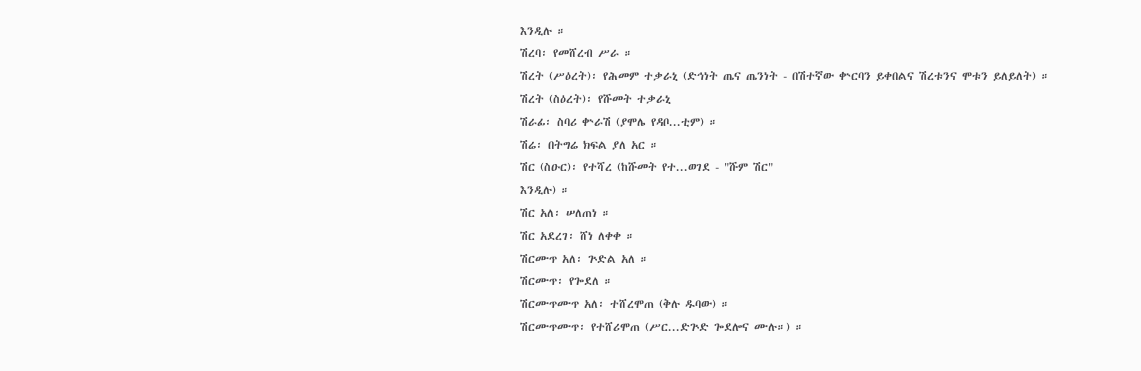እንዲሉ ።
ሽረባ፡ የመሸረብ ሥራ ።
ሽረት (ሥዕረት)፡ የሕመም ተቃራኒ (ድኅነት ጤና ጤንነት - በሽተኛው ቍርባን ይቀበልና ሽረቱንና ሞቱን ይለይለት) ።
ሽረት (ስዕረት)፡ የሹመት ተቃራኒ
ሽራፊ፡ ስባሪ ቍራሽ (ያሞሌ የዳቦ...ቲም) ።
ሽሬ፡ በትግሬ ክፍል ያለ አር ።
ሽር (ስዑር)፡ የተሻረ (ከሹመት የተ...ወገደ - "ሹም ሽር"
እንዲሉ) ።
ሽር አለ፡ ሠለጠነ ።
ሽር አደረገ፡ ሸነ ለቀቀ ።
ሽርሙጥ አለ፡ ጕድል አለ ።
ሽርሙጥ፡ የጐደለ ።
ሽርሙጥሙጥ አለ፡ ተሸረሞጠ (ቅሉ ዱባው) ።
ሽርሙጥሙጥ፡ የተሸሪሞጠ (ሥር...ድጕድ ጐደሎና ሙሉ።) ።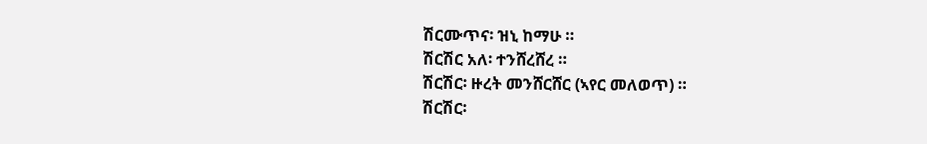ሽርሙጥና፡ ዝኒ ከማሁ ።
ሽርሽር አለ፡ ተንሸረሸረ ።
ሽርሽር፡ ዙረት መንሸርሸር (ኣየር መለወጥ) ።
ሽርሽር፡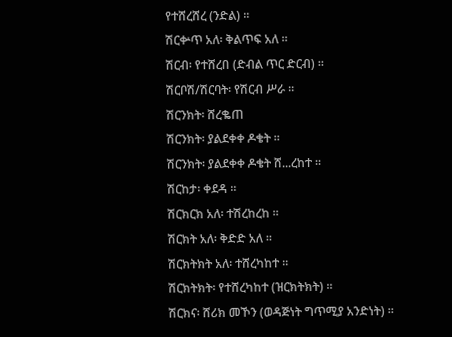የተሸረሸረ (ንድል) ።
ሽርቍጥ አለ፡ ቅልጥፍ አለ ።
ሽርብ፡ የተሸረበ (ድብል ጥር ድርብ) ።
ሽርቦሽ/ሽርባት፡ የሽርብ ሥራ ።
ሽርንክት፡ ሸረቈጠ
ሽርንክት፡ ያልደቀቀ ዶቄት ።
ሽርንክት፡ ያልደቀቀ ዶቄት ሸ...ረከተ ።
ሽርከታ፡ ቀደዳ ።
ሽርክርክ አለ፡ ተሽረከረከ ።
ሽርክት አለ፡ ቅድድ አለ ።
ሽርክትክት አለ፡ ተሸረካከተ ።
ሽርክትክት፡ የተሸረካከተ (ዝርክትክት) ።
ሽርክና፡ ሸሪክ መኾን (ወዳጅነት ግጥሚያ አንድነት) ።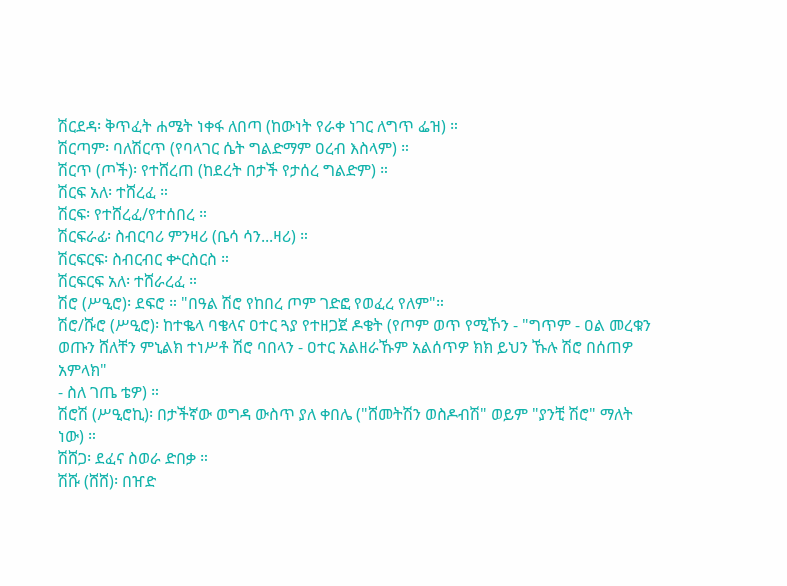ሽርደዳ፡ ቅጥፈት ሐሜት ነቀፋ ለበጣ (ከውነት የራቀ ነገር ለግጥ ፌዝ) ።
ሽርጣም፡ ባለሽርጥ (የባላገር ሴት ግልድማም ዐረብ እስላም) ።
ሽርጥ (ጦች)፡ የተሸረጠ (ከደረት በታች የታሰረ ግልድም) ።
ሽርፍ አለ፡ ተሸረፈ ።
ሽርፍ፡ የተሸረፈ/የተሰበረ ።
ሽርፍራፊ፡ ስብርባሪ ምንዛሪ (ቤሳ ሳን...ዛሪ) ።
ሽርፍርፍ፡ ስብርብር ቍርስርስ ።
ሽርፍርፍ አለ፡ ተሸራረፈ ።
ሽሮ (ሥዒሮ)፡ ደፍሮ ። "በዓል ሽሮ የከበረ ጦም ገድፎ የወፈረ የለም"።
ሽሮ/ሹሮ (ሥዒሮ)፡ ከተቈላ ባቄላና ዐተር ጓያ የተዘጋጀ ዶቄት (የጦም ወጥ የሚኾን - "ግጥም - ዐል መረቁን ወጡን ሸለቸን ምኒልክ ተነሥቶ ሽሮ ባበላን - ዐተር አልዘራኹም አልሰጥዎ ክክ ይህን ኹሉ ሽሮ በሰጠዎ አምላክ"
- ስለ ገጤ ቴዎ) ።
ሽሮሽ (ሥዒሮኪ)፡ በታችኛው ወግዳ ውስጥ ያለ ቀበሌ ("ሸመትሽን ወስዶብሽ" ወይም "ያንቺ ሽሮ" ማለት ነው) ።
ሽሸጋ፡ ደፈና ስወራ ድበቃ ።
ሽሹ (ሸሸ)፡ በዠድ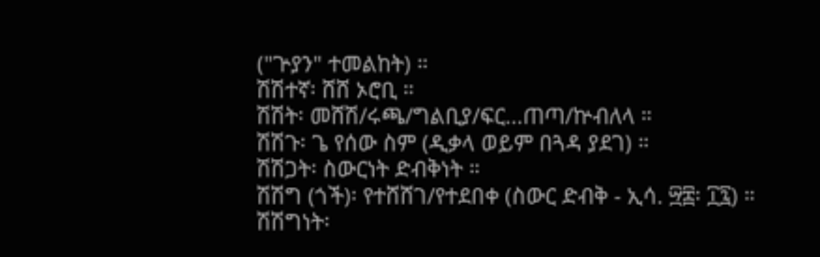("ጕያን" ተመልከት) ።
ሽሽተኛ፡ ሸሸ ኦሮቢ ።
ሽሽት፡ መሸሽ/ሩጫ/ግልቢያ/ፍር...ጠጣ/ኵብለላ ።
ሽሽጉ፡ ጌ የሰው ስም (ዲቃላ ወይም በጓዳ ያደገ) ።
ሽሽጋት፡ ስውርነት ድብቅነት ።
ሽሽግ (ጎች)፡ የተሸሸገ/የተደበቀ (ስውር ድብቅ - ኢሳ. ፵፰፡ ፲፯) ።
ሽሽግነት፡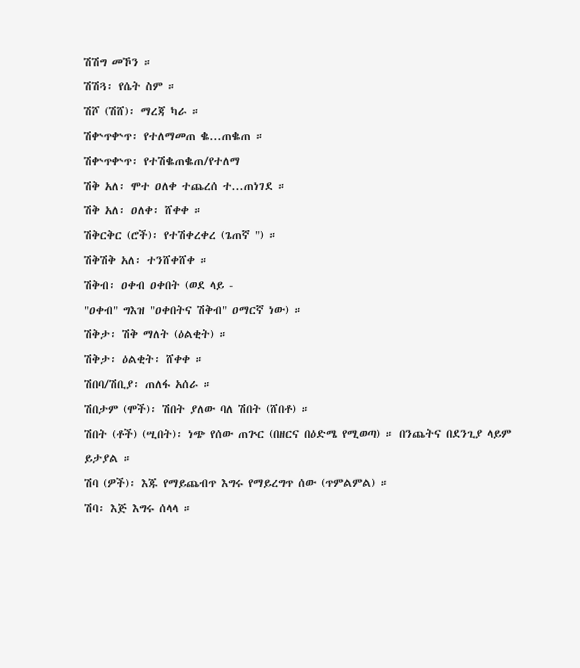ሽሽግ መኾን ።
ሽሽጓ፡ የሴት ስም ።
ሽሾ (ሽሸ)፡ ማረጃ ካራ ።
ሽቍጥቍጥ፡ የተለማመጠ ቈ...ጠቈጠ ።
ሽቍጥቍጥ፡ የተሽቈጠቈጠ/የተለማ
ሽቅ አለ፡ ሞተ ዐለቀ ተጨረሰ ተ...ጠነገደ ።
ሽቅ አለ፡ ዐለቀ፡ ሸቀቀ ።
ሽቅርቅር (ሮች)፡ የተሽቀረቀረ (ጌጠኛ ") ።
ሽቅሽቅ አለ፡ ተንሸቀሸቀ ።
ሽቅብ፡ ዐቀብ ዐቀበት (ወደ ላይ -
"ዐቀብ" ግእዝ "ዐቀበትና ሽቅብ" ዐማርኛ ነው) ።
ሽቅታ፡ ሽቅ ማለት (ዕልቂት) ።
ሽቅታ፡ ዕልቂት፡ ሸቀቀ ።
ሽበባ/ሽቢያ፡ ጠለፋ አሰራ ።
ሽበታም (ሞች)፡ ሽበት ያለው ባለ ሽበት (ሸበቶ) ።
ሽበት (ቶች) (ሢበት)፡ ነጭ የሰው ጠጕር (በዘርና በዕድሜ የሚወጣ) ። በንጨትና በደንጊያ ላይም ይታያል ።
ሽባ (ዎች)፡ እጁ የማይጨብጥ እግሩ የማይረግጥ ሰው (ጥምልምል) ።
ሽባ፡ እጅ እግሩ ሰላላ ።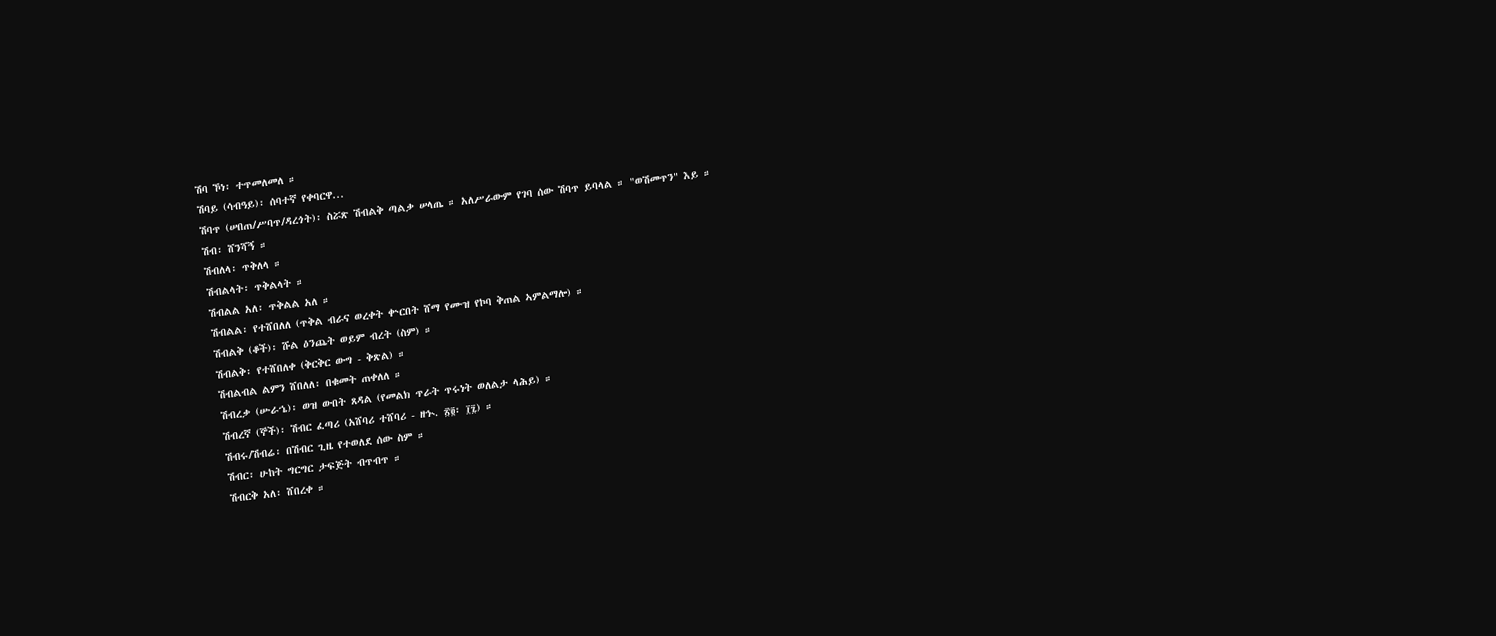ሽባ ኾነ፡ ተጥመለመለ ።
ሽባይ (ሳብዓይ)፡ ሰባተኛ የቀባርዋ...
ሽባጥ (ሠበጠ/ሥባጥ/ዳረጎት)፡ ስሯጽ ሽብልቅ ጣልቃ ሠላጤ ። አለሥራውም የገባ ሰው ሽባጥ ይባላል ። "ወሽመጥን" እይ ።
ሽብ፡ ሸንሻኝ ።
ሽብለላ፡ ጥቅለላ ።
ሽብልላት፡ ጥቅልላት ።
ሽብልል አለ፡ ጥቅልል አለ ።
ሽብልል፡ የተሸበለለ (ጥቅል ብራና ወረቀት ቍርበት ሸማ የሙዝ የኮባ ቅጠል ኣምልማሎ) ።
ሽብልቅ (ቆች)፡ ሹል ዕንጨት ወይም ብረት (ስም) ።
ሽብልቅ፡ የተሸበለቀ (ቅርቅር ውግ - ቅጽል) ።
ሽብልብል ልምን ሸበለለ፡ በቁመት ጠቀለለ ።
ሽብረቃ (ሡራኄ)፡ ወዝ ውበት ጸዳል (የመልክ ጥራት ጥሩነት ወለልታ ላሕይ) ።
ሽብረኛ (ኞች)፡ ሽብር ፈጣሪ (አሸባሪ ተሸባሪ - ዘኍ. ፳፬፡ ፲፯) ።
ሽብሩ/ሽብሬ፡ በሽብር ጊዜ የተወለደ ሰው ስም ።
ሽብር፡ ሁከት ግርግር ታፍጅት ብጥብጥ ።
ሽብርቅ አለ፡ ሸበረቀ ።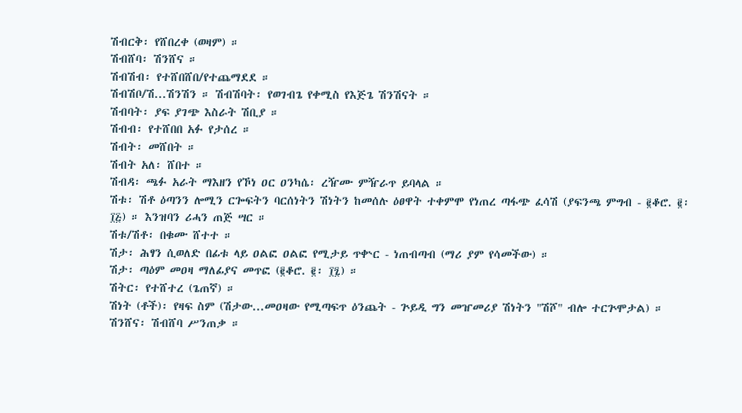ሽብርቅ፡ የሸበረቀ (ወዛም) ።
ሽብሸባ፡ ሽንሸና ።
ሽብሽብ፡ የተሸበሸበ/የተጨማደደ ።
ሽብሽቦ/ሽ...ሽንሽን ። ሽብሽባት፡ የወገብጌ የቀሚስ የእጅጌ ሽንሽናት ።
ሽብባት፡ ያፍ ያገጭ እስራት ሽቢያ ።
ሽብብ፡ የተሸበበ አፉ የታሰረ ።
ሽብት፡ መሸበት ።
ሽብት አለ፡ ሸበተ ።
ሽብዳ፡ ጫፉ አራት ማእዘን የኾነ ዐር ዐንካሴ፡ ረዥሙ ምዥራጥ ይባላል ።
ሽቱ፡ ሽቶ ዕጣንን ሎሚን ርጐፍትን ባርሰነትን ሽነትን ከመሰሉ ዕፀዋት ተቀምሞ የነጠረ ጣፋጭ ፈሳሽ (ያፍንጫ ምግብ - ፪ቆሮ. ፪፡ ፲፭) ። እንዝባን ሪሓን ጠጅ ሣር ።
ሽቱ/ሽቶ፡ በቁሙ ሸተተ ።
ሽታ፡ ሕፃን ሲወለድ በፊቱ ላይ ዐልፎ ዐልፎ የሚታይ ጥቍር - ነጠብጣብ (ማሪ ያም የሳመችው) ።
ሽታ፡ ጣዕም መዐዛ ማለፊያና መጥፎ (፪ቆሮ. ፪፡ ፲፯) ።
ሽትር፡ የተሸተረ (ጌጠኛ) ።
ሽነት (ቶች)፡ የዛፍ ስም (ሽታው...መዐዛው የሚጣፍጥ ዕንጨት - ጕይዲ ግን መዠመሪያ ሽነትን "ሽሾ" ብሎ ተርጕሞታል) ።
ሽንሸና፡ ሽብሸባ ሥንጠቃ ።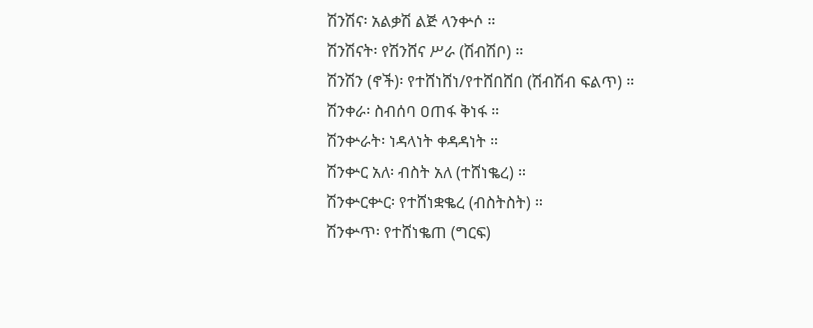ሽንሽና፡ አልቃሽ ልጅ ላንቍሶ ።
ሽንሽናት፡ የሽንሸና ሥራ (ሽብሽቦ) ።
ሽንሽን (ኖች)፡ የተሸነሸነ/የተሸበሸበ (ሽብሽብ ፍልጥ) ።
ሽንቀራ፡ ስብሰባ ዐጠፋ ቅነፋ ።
ሽንቍራት፡ ነዳላነት ቀዳዳነት ።
ሽንቍር አለ፡ ብስት አለ (ተሸነቈረ) ።
ሽንቍርቍር፡ የተሸነቋቈረ (ብስትስት) ።
ሽንቍጥ፡ የተሸነቈጠ (ግርፍ)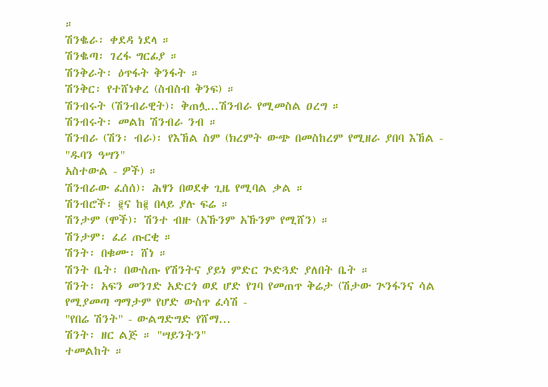።
ሽንቈራ፡ ቀደዳ ነደላ ።
ሽንቈጣ፡ ገረፋ ግርፊያ ።
ሽንቅራት፡ ዕጥፋት ቅንፋት ።
ሽንቅር፡ የተሸነቀረ (ስብስብ ቅንፍ) ።
ሽንብሩት (ሽንብራዊት)፡ ቅጠሏ...ሽንብራ የሚመስል ዐረግ ።
ሽንብሩት፡ መልከ ሽንብራ ንብ ።
ሽንብራ (ሽን፡ ብራ)፡ የእኸል ስም (ክረምት ውጭ በመስከረም የሚዘራ ያበባ እኸል - "ዱባን ዓሣን"
አስተውል - ዎች) ።
ሽንብራው ፈሰሰ)፡ ሕፃን በወደቀ ጊዜ የሚባል ቃል ።
ሽንብሮች፡ ፪ና ከ፪ በላይ ያሉ ፍሬ ።
ሽንታም (ሞች)፡ ሽንተ ብዙ (አኹንም አኹንም የሚሸን) ።
ሽንታም፡ ፈሪ ጡርቂ ።
ሽንት፡ በቁሙ፡ ሸነ ።
ሽንት ቤት፡ በውስጡ የሽንትና ያይነ ምድር ጕድጓድ ያለበት ቤት ።
ሽንት፡ አፍን መንገድ አድርጎ ወደ ሆድ የገባ የመጠጥ ቅሬታ (ሽታው ጕንፋንና ሳል የሚያመጣ ግማታም የሆድ ውስጥ ፈሳሽ -
"የበሬ ሽንት" - ውልግድግድ የሸማ...
ሽንት፡ ዘር ልጅ ። "ሣይንትን"
ተመልከት ።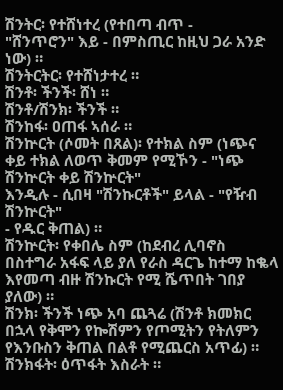ሽንትር፡ የተሸነተረ (የተበጣ ብጥ -
"ሸንጥሮን" እይ - በምስጢር ከዚህ ጋራ አንድ ነው) ።
ሽንትርትር፡ የተሸነታተረ ።
ሽንቶ፡ ችንች፡ ሸነ ።
ሽንቶ/ሽንክ፡ ችንች ።
ሽንከፋ፡ ዐጠፋ ኣሰራ ።
ሽንኵርት (ሶመት በጸል)፡ የተክል ስም (ነጭና ቀይ ተክል ለወጥ ቅመም የሚኾን - "ነጭ ሽንኵርት ቀይ ሽንኵርት"
እንዲሉ - ሲበዛ "ሽንኩርቶች" ይላል - "የዥብ ሽንኵርት"
- የዱር ቅጠል) ።
ሽንኵርት፡ የቀበሌ ስም (ከደብረ ሊባኖስ በስተግራ አፋፍ ላይ ያለ የራስ ዳርጌ ከተማ ከቈላ እየመጣ ብዙ ሽንኩርት የሚ ሼጥበት ገበያ ያለው) ።
ሽንክ፡ ችንች ነጭ አባ ጨጓሬ (ሽንቶ ክመክር በኋላ የቅሞን የኰሽምን የጦሚትን የትለምን የእንቡስን ቅጠል በልቶ የሚጨርስ አጥፊ) ።
ሽንክፋት፡ ዕጥፋት እስራት ።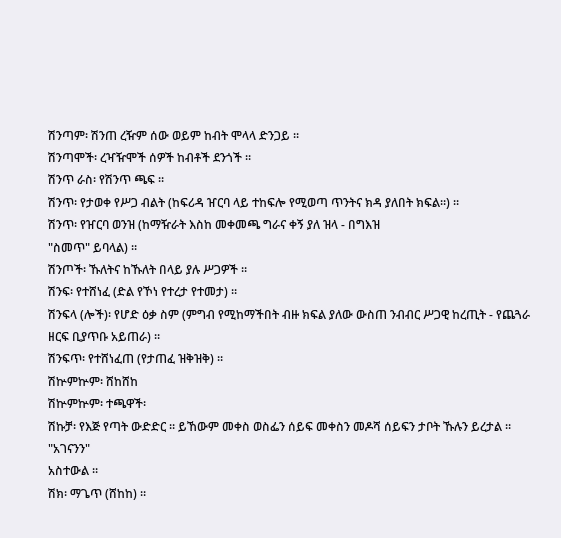ሽንጣም፡ ሽንጠ ረዥም ሰው ወይም ከብት ሞላላ ድንጋይ ።
ሽንጣሞች፡ ረዣዥሞች ሰዎች ከብቶች ደንጎች ።
ሽንጥ ራስ፡ የሽንጥ ጫፍ ።
ሽንጥ፡ የታወቀ የሥጋ ብልት (ከፍሪዳ ዠርባ ላይ ተከፍሎ የሚወጣ ጥንትና ክዳ ያለበት ክፍል።) ።
ሽንጥ፡ የዠርባ ወንዝ (ከማዥራት እስከ መቀመጫ ግራና ቀኝ ያለ ዝላ - በግእዝ
"ስመጥ" ይባላል) ።
ሽንጦች፡ ኹለትና ከኹለት በላይ ያሉ ሥጋዎች ።
ሽንፍ፡ የተሸነፈ (ድል የኾነ የተረታ የተመታ) ።
ሽንፍላ (ሎች)፡ የሆድ ዕቃ ስም (ምግብ የሚከማችበት ብዙ ክፍል ያለው ውስጠ ንብብር ሥጋዊ ከረጢት - የጨጓራ ዘርፍ ቢያጥቡ አይጠራ) ።
ሽንፍጥ፡ የተሸነፈጠ (የታጠፈ ዝቅዝቅ) ።
ሽኵምኵም፡ ሸከሸከ
ሽኵምኵም፡ ተጫዋች፡
ሽኩቻ፡ የእጅ የጣት ውድድር ። ይኸውም መቀስ ወስፌን ሰይፍ መቀስን መዶሻ ሰይፍን ታቦት ኹሉን ይረታል ። "አገናንን"
አስተውል ።
ሽክ፡ ማጌጥ (ሸከከ) ።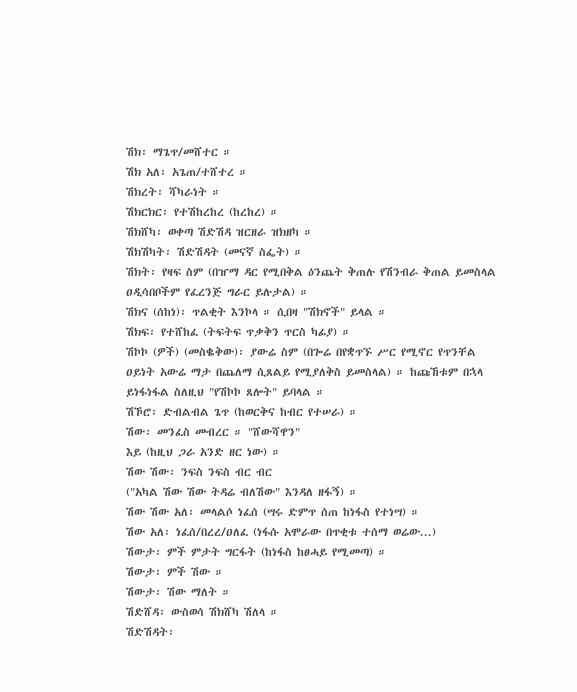ሽክ፡ ማጌጥ/መሸተር ።
ሽክ አለ፡ አጌጠ/ተሸተረ ።
ሽክረት፡ ሻካራነት ።
ሽክርክር፡ የተሽከረከረ (ከረከረ) ።
ሽክሸካ፡ ወቀጣ ሽድሽዳ ዝርዘራ ዝክዘካ ።
ሽክሽካት፡ ሽድሽዳት (መናኛ ስፌት) ።
ሽክት፡ የዛፍ ስም (በዠማ ዳር የሚበቅል ዕንጨት ቅጠሉ የሽንብራ ቅጠል ይመስላል ዐዲሳበቦችም የፈረንጅ ግራር ይሉታል) ።
ሽክና (ሰከነ)፡ ጥልቂት እንኮላ ። ሲበዛ "ሽክኖች" ይላል ።
ሽክፍ፡ የተሸከፈ (ትፍትፍ ጥቃቅን ጥርስ ካፊያ) ።
ሽኮኮ (ዎች) (መስቈቅው)፡ ያውሬ ስም (በጐሬ በየቋጥኙ ሥር የሚኖር የጥንቸል ዐይነት አውሬ ማታ በጨለማ ሲጸልይ የሚያለቅስ ይመስላል) ። ከጩኸቱም በኋላ ይነፋነፋል ስለዚህ "የሽኮኮ ጸሎት" ይባላል ።
ሽኾሮ፡ ድብልብል ጌጥ (ከወርቅና ከብር የተሠራ) ።
ሽው፡ መንፈስ መብረር ። "ሸውሻዋን"
እይ (ከዚህ ጋራ አንድ ዘር ነው) ።
ሽው ሽው፡ ንፍስ ንፍስ ብር ብር
("አካል ሽው ሽው ትዳሬ ብለሽው" እንዳለ ዘፋኝ) ።
ሽው ሽው አለ፡ መላልሶ ነፈሰ (ሣሩ ድምጥ ሰጠ ከነፋስ የተነሣ) ።
ሽው አለ፡ ነፈሰ/በረረ/ዐለፈ (ነፋሱ አሞራው በጥቂቱ ተሰማ ወሬው...)
ሽውታ፡ ምች ምታት ግርፋት (ከነፋስ ከፀሓይ የሚመጣ) ።
ሽውታ፡ ምች ሽው ።
ሽውታ፡ ሽው ማለት ።
ሽድሸዳ፡ ውስወሳ ሽክሸካ ሽለላ ።
ሽድሽዳት፡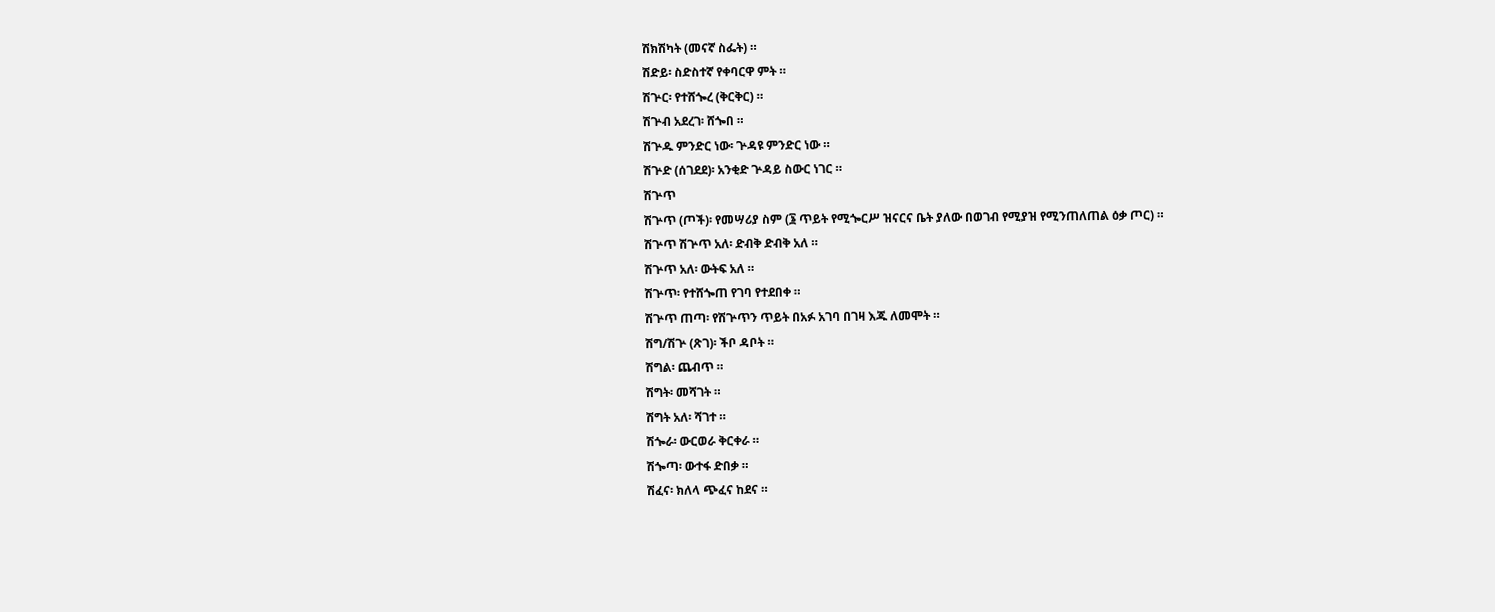ሽክሽካት (መናኛ ስፌት) ።
ሽድይ፡ ስድስተኛ የቀባርዋ ምት ።
ሽጕር፡ የተሸጐረ (ቅርቅር) ።
ሽጕብ አደረገ፡ ሸጐበ ።
ሽጕዱ ምንድር ነው፡ ጕዳዩ ምንድር ነው ።
ሽጕድ (ሰገደደ)፡ አንቂድ ጕዳይ ስውር ነገር ።
ሽጕጥ
ሽጕጥ (ጦች)፡ የመሣሪያ ስም (፮ ጥይት የሚጐርሥ ዝናርና ቤት ያለው በወገብ የሚያዝ የሚንጠለጠል ዕቃ ጦር) ።
ሽጕጥ ሽጕጥ አለ፡ ድብቅ ድብቅ አለ ።
ሽጕጥ አለ፡ ውትፍ አለ ።
ሽጕጥ፡ የተሸጐጠ የገባ የተደበቀ ።
ሽጕጥ ጠጣ፡ የሽጕጥን ጥይት በአፉ አገባ በገዛ እጁ ለመሞት ።
ሽግ/ሽጕ (ጽገ)፡ ችቦ ዳቦት ።
ሽግል፡ ጨብጥ ።
ሽግት፡ መሻገት ።
ሽግት አለ፡ ሻገተ ።
ሽጐራ፡ ውርወራ ቅርቀራ ።
ሽጐጣ፡ ውተፋ ድበቃ ።
ሽፈና፡ ክለላ ጭፈና ከደና ።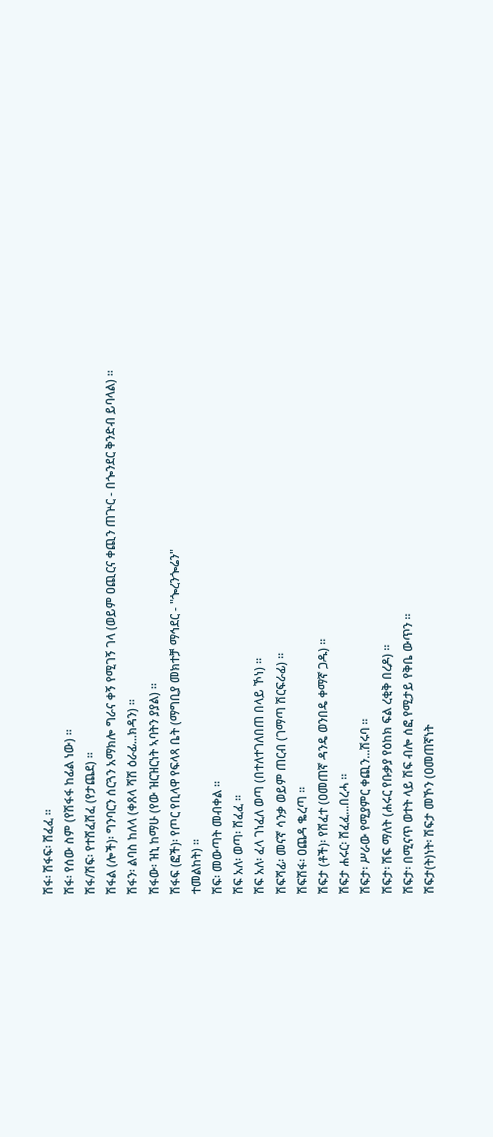ሽፋ፡ ሽፋፍ፡ ሸፈፈ ።
ሽፋ፡ የሰው ስም (የሽፋፋ ከፊል ነው) ።
ሽፋ/ሽፍ፡ የተሸፈሸፈ (የታጨደ) ።
ሽፋል (ሎች)፡ ግንባርን ሰርጓን አማክሎ ግራና ቀኝ የሚገኝ ገላ (ወይም ዐጪርና ቀጪን ጠጕር - በጐንደር ቅንድብ ይባላል) ።
ሽፋን፡ ልባስ ከለላ (ቀጸላ ሻሽ ዕራፊ...ክዳን) ።
ሽፋው፡ ዝኒ ከማሁ (የው ዝርዝርነት ኣባትን ያያል) ።
ሽፋፍ (ፎች)፡ የጦር የቢላዋ የፍላጻ ቤት (ማግቢያ መክተቻ ማኅደር - "ጐረንጐሬን"
ተመልከት) ።
ሽፍ፡ መውጣት መብቀል ።
ሽፍ አለ፡ ወጣ፡ ሸፈፈ ።
ሽፍ አለ፡ ፈላ ገነፈለ ወጣ (በተለተገለበጠ በላይ ኾነ) ።
ሽፍሻፊ፡ መናኛ ሳንቃ ወይም ጠርብ (ገማጣ ሽርፍራፊ) ።
ሽፍሽፋ፡ ዐጨዳ ቈረጣ ።
ሽፍታ (ቶች)፡ የሸፈተ (ዐመጠኛ ዳንዴ ወንበዴ ቀማኛ ጋዱ) ።
ሽፍታ ሐሩር፡ ሸፈፈ...በረሓ ።
ሽፍታ፡ ሥራው የሚያምር ቀጪን...ሽሩባ ።
ሽፍታ፡ ሽፍ ማለት (ሐሩር የቡቃያ የዕከክ ፍል ረቂቅ በረዶ) ።
ሽፍታ፡ በሚናጥ ወተት ላይ ሽፍ ብሎ ሰፎ የሚታይ የቅቤ ውጥን ።
ሽፍታ(ት)ነት፡ ሽፍታ መኾን (ዐመጠኛነት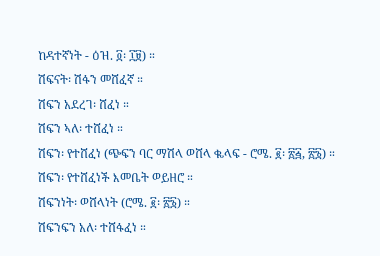ከዳተኛነት - ዕዝ. ፬፡ ፲፱) ።
ሽፍናት፡ ሽፋን መሸፈኛ ።
ሽፍን አደረገ፡ ሸፈነ ።
ሽፍን ኣለ፡ ተሸፈነ ።
ሽፍን፡ የተሸፈነ (ጭፍን ባር ማሽላ ወሸላ ቈላፍ - ሮሜ. ፪፡ ፳፭, ፳፮) ።
ሽፍን፡ የተሸፈነች እመቤት ወይዘሮ ።
ሽፍንነት፡ ወሸላነት (ሮሜ. ፪፡ ፳፮) ።
ሽፍንፍን አለ፡ ተሸፋፈነ ።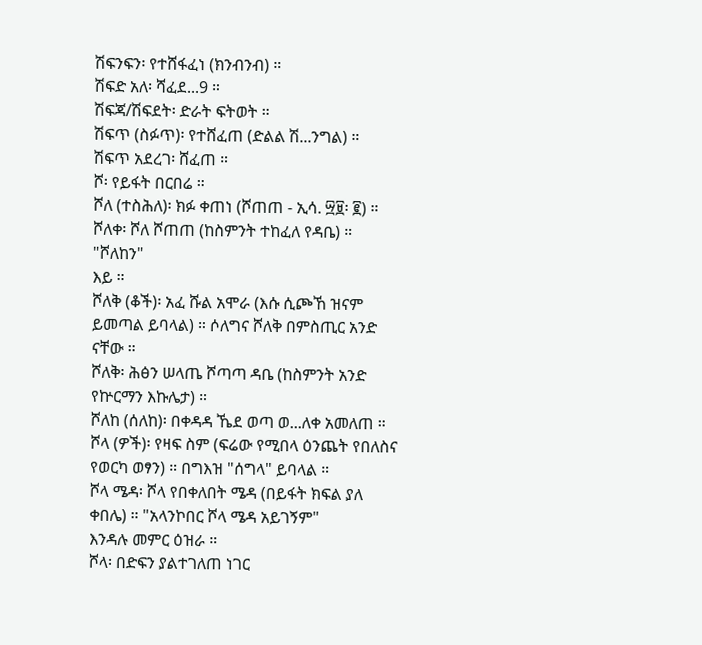ሽፍንፍን፡ የተሸፋፈነ (ክንብንብ) ።
ሽፍድ አለ፡ ሻፈደ...9 ።
ሽፍጃ/ሽፍደት፡ ድራት ፍትወት ።
ሽፍጥ (ስፉጥ)፡ የተሸፈጠ (ድልል ሽ...ንግል) ።
ሽፍጥ አደረገ፡ ሸፈጠ ።
ሾ፡ የይፋት በርበሬ ።
ሾለ (ተስሕለ)፡ ክፉ ቀጠነ (ሾጠጠ - ኢሳ. ፵፱፡ ፪) ።
ሾለቀ፡ ሾለ ሾጠጠ (ከስምንት ተከፈለ የዳቤ) ። "ሾለከን"
እይ ።
ሾለቅ (ቆች)፡ አፈ ሹል አሞራ (እሱ ሲጮኸ ዝናም ይመጣል ይባላል) ። ሶለግና ሾለቅ በምስጢር አንድ ናቸው ።
ሾለቅ፡ ሕፅን ሠላጤ ሾጣጣ ዳቤ (ከስምንት አንድ የኵርማን እኩሌታ) ።
ሾለከ (ሰለከ)፡ በቀዳዳ ኼደ ወጣ ወ...ለቀ አመለጠ ።
ሾላ (ዎች)፡ የዛፍ ስም (ፍሬው የሚበላ ዕንጨት የበለስና የወርካ ወፃን) ። በግእዝ "ሰግላ" ይባላል ።
ሾላ ሜዳ፡ ሾላ የበቀለበት ሜዳ (በይፋት ክፍል ያለ ቀበሌ) ። "አላንኮበር ሾላ ሜዳ አይገኝም"
እንዳሉ መምር ዕዝራ ።
ሾላ፡ በድፍን ያልተገለጠ ነገር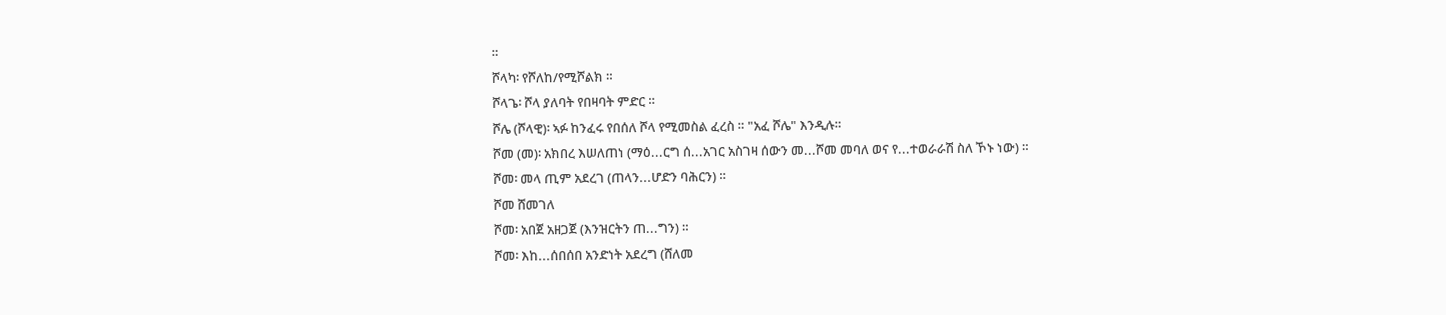።
ሾላካ፡ የሾለከ/የሚሾልክ ።
ሾላጌ፡ ሾላ ያለባት የበዛባት ምድር ።
ሾሌ (ሾላዊ)፡ ኣፉ ከንፈሩ የበሰለ ሾላ የሚመስል ፈረስ ። "አፈ ሾሌ" እንዲሉ።
ሾመ (መ)፡ አክበረ እሠለጠነ (ማዕ...ርግ ሰ...አገር አስገዛ ሰውን መ...ሾመ መባለ ወና የ...ተወራራሽ ስለ ኾኑ ነው) ።
ሾመ፡ መላ ጢም አደረገ (ጠላን...ሆድን ባሕርን) ።
ሾመ ሸመገለ
ሾመ፡ አበጀ አዘጋጀ (እንዝርትን ጠ...ግን) ።
ሾመ፡ እከ...ሰበሰበ አንድነት አደረግ (ሸለመ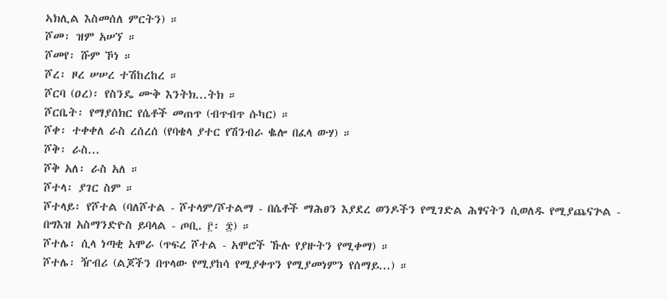ኣክሊል እስመሰለ ምርትን) ።
ሾመ፡ ዝም አሠኘ ።
ሾመየ፡ ሹም ኾነ ።
ሾረ፡ ዞረ ሠሠረ ተሽከረከረ ።
ሾርባ (ዐረ)፡ የስንዴ ሙቅ እንትክ...ትክ ።
ሾርቤት፡ የማያሰክር የሴቶች መጠጥ (ብጥብጥ ሱካር) ።
ሾቀ፡ ተቀቀለ ራስ ረሰረሰ (የባቄላ ያተር የሽንብራ ቈሎ በፈላ ውሃ) ።
ሾቅ፡ ራስ...
ሾቅ አለ፡ ራስ አለ ።
ሾተላ፡ ያገር ስም ።
ሾተላይ፡ የሾተል (ባለሾተል - ሾተላም/ሾተልማ - በሴቶች ማሕፀን እያደረ ወንዶችን የሚገድል ሕፃናትን ሲወለዱ የሚያጨናጕል - በግእዝ አስማንድዮስ ይባላል - ጦቢ. ፫፡ ፰) ።
ሾተሌ፡ ሲላ ነጣቂ አሞራ (ጥፍረ ሾተል - አሞሮች ኹሉ የያዙትን የሚቀማ) ።
ሾተሌ፡ ዥብሪ (ልጆችን በጥላው የሚያከሳ የሚያቀጥን የሚያመነምን የሰማይ...) ።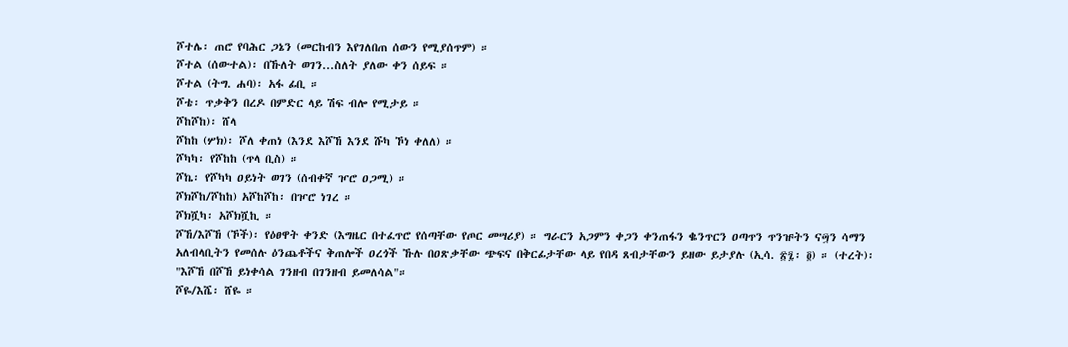ሾተሌ፡ ጠሮ የባሕር ጋኔን (መርከብን እየገለበጠ ሰውን የሚያሰጥም) ።
ሾተል (ሰውተል)፡ በኹለት ወገን...ስለት ያለው ቀን ሰይፍ ።
ሾተል (ትግ. ሐባ)፡ አፋ ፊቢ ።
ሾቴ፡ ጥቃቅን በረዶ በምድር ላይ ሽፍ ብሎ የሚታይ ።
ሾከሾከ)፡ ሸላ
ሾከከ (ሦክ)፡ ሾለ ቀጠነ (እንደ እሾኸ እንደ ሹካ ኾነ ቀለለ) ።
ሾካካ፡ የሾከከ (ጥላ ቢስ) ።
ሾኬ፡ የሾካካ ዐይነት ወገን (ሰብቀኛ ዦሮ ዐጋሚ) ።
ሾክሾከ/ሾከከ) አሾከሾከ፡ በዦሮ ነገረ ።
ሾክሿካ፡ አሾክሿኪ ።
ሾኸ/እሾኸ (ኾች)፡ የዕፀዋት ቀንድ (እግዜር በተፈጥሮ የሰጣቸው የጦር መሣሪያ) ። ግራርን አጋምን ቀጋን ቀንጠፋን ቈንጥርን ዐጣጥን ጥንዡትን ና፵ን ሳማን አለብላቢትን የመሰሉ ዕንጨቶችና ቅጠሎች ዐረጎች ኹሉ በዐጽቃቸው ጭፍና በቅርፊታቸው ላይ የበዳ ጸብታቸውን ይዘው ይታያሉ (ኢሳ. ፳፯፡ ፬) ። (ተረት)፡ "እሾኸ በሾኸ ይነቀሳል ገንዘብ በገንዘብ ይመለሳል"።
ሾዬ/እሼ፡ ሸዬ ።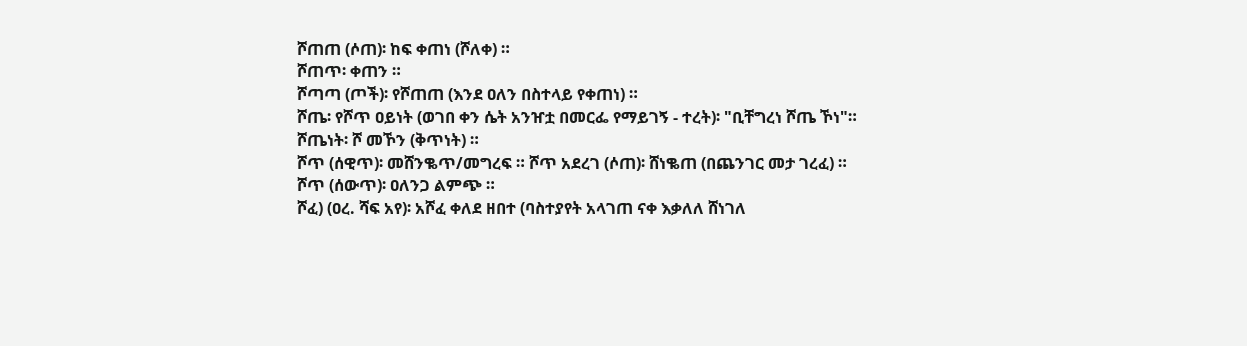ሾጠጠ (ሶጠ)፡ ከፍ ቀጠነ (ሾለቀ) ።
ሾጠጥ፡ ቀጠን ።
ሾጣጣ (ጦች)፡ የሾጠጠ (እንደ ዐለን በስተላይ የቀጠነ) ።
ሾጤ፡ የሾጥ ዐይነት (ወገበ ቀን ሴት አንዠቷ በመርፌ የማይገኝ - ተረት)፡ "ቢቸግረነ ሾጤ ኾነ"።
ሾጤነት፡ ሾ መኾን (ቅጥነት) ።
ሾጥ (ሰዊጥ)፡ መሸንቈጥ/መግረፍ ። ሾጥ አደረገ (ሶጠ)፡ ሸነቈጠ (በጨንገር መታ ገረፈ) ።
ሾጥ (ሰውጥ)፡ ዐለንጋ ልምጭ ።
ሾፈ) (ዐረ. ሻፍ አየ)፡ አሾፈ ቀለደ ዘበተ (ባስተያየት አላገጠ ናቀ እቃለለ ሸነገለ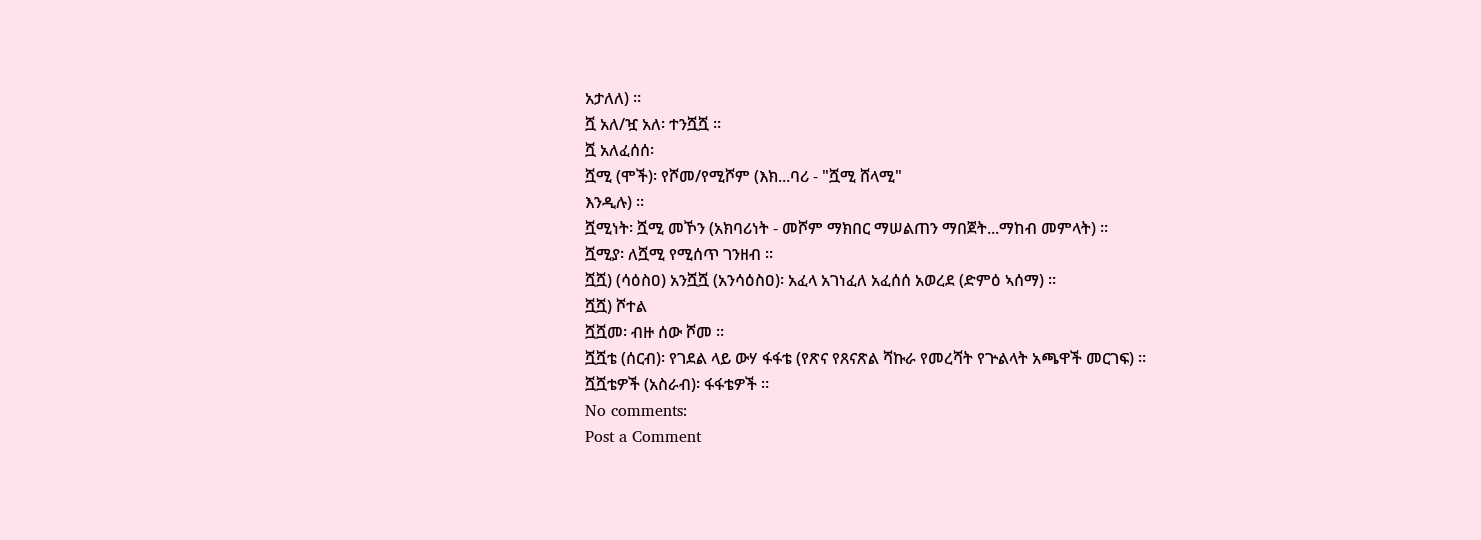አታለለ) ።
ሿ አለ/ዧ አለ፡ ተንሿሿ ።
ሿ አለፈሰሰ፡
ሿሚ (ሞች)፡ የሾመ/የሚሾም (እክ...ባሪ - "ሿሚ ሸላሚ"
እንዲሉ) ።
ሿሚነት፡ ሿሚ መኾን (አክባሪነት - መሾም ማክበር ማሠልጠን ማበጀት...ማከብ መምላት) ።
ሿሚያ፡ ለሿሚ የሚሰጥ ገንዘብ ።
ሿሿ) (ሳዕስዐ) አንሿሿ (አንሳዕስዐ)፡ አፈላ አገነፈለ አፈሰሰ አወረደ (ድምዕ ኣሰማ) ።
ሿሿ) ሾተል
ሿሿመ፡ ብዙ ሰው ሾመ ።
ሿሿቴ (ሰርብ)፡ የገደል ላይ ውሃ ፋፋቴ (የጽና የጸናጽል ሻኩራ የመረሻት የጕልላት አጫዋች መርገፍ) ።
ሿሿቴዎች (አስራብ)፡ ፋፋቴዎች ።
No comments:
Post a Comment